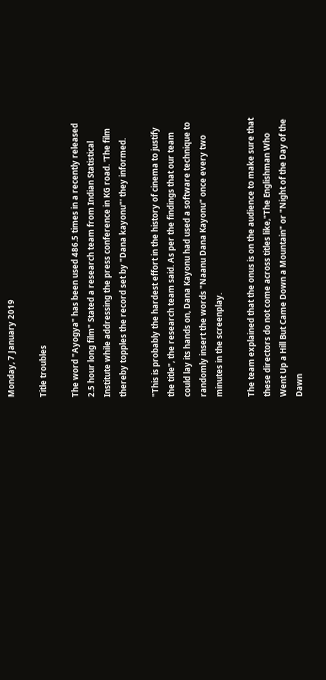Monday, 7 January 2019

Title troubles

The word "Ayogya" has been used 486.5 times in a recently released 2.5 hour long film" Stated a research team from Indian Statistical Institute while addressing the press conference in KG road. 'The film thereby topples the record set by "Dana kayonu"' they informed.

"This is probably the hardest effort in the history of cinema to justify the title", the research team said. As per the findings that our team could lay its hands on, Dana Kayonu had used a software technique to randomly insert the words "Naanu Dana Kayonu" once every two minutes in the screenplay.

The team explained that the onus is on the audience to make sure that these directors do not come across titles like,"The Englishman Who Went Up a Hill But Came Down a Mountain" or "Night of the Day of the Dawn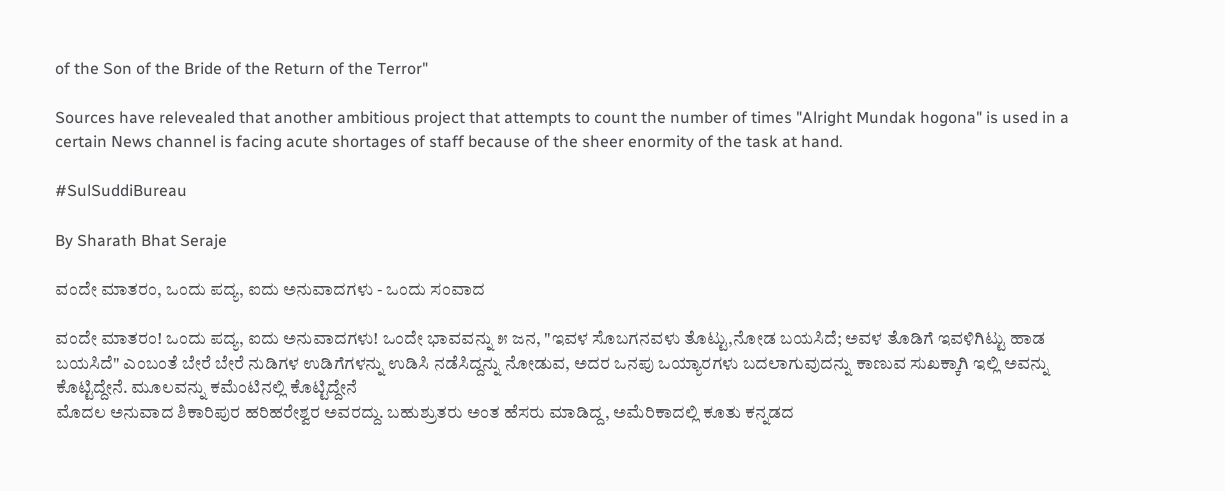of the Son of the Bride of the Return of the Terror"

Sources have relevealed that another ambitious project that attempts to count the number of times "Alright Mundak hogona" is used in a certain News channel is facing acute shortages of staff because of the sheer enormity of the task at hand.

#SulSuddiBureau

By Sharath Bhat Seraje

ವಂದೇ ಮಾತರಂ, ಒಂದು ಪದ್ಯ, ಐದು ಅನುವಾದಗಳು - ಒಂದು ಸಂವಾದ

ವಂದೇ ಮಾತರಂ! ಒಂದು ಪದ್ಯ, ಐದು ಅನುವಾದಗಳು! ಒಂದೇ ಭಾವವನ್ನು ೫ ಜನ, "ಇವಳ ಸೊಬಗನವಳು ತೊಟ್ಟು,ನೋಡ ಬಯಸಿದೆ; ಅವಳ ತೊಡಿಗೆ ಇವಳಿಗಿಟ್ಟು ಹಾಡ ಬಯಸಿದೆ" ಎಂಬಂತೆ ಬೇರೆ ಬೇರೆ ನುಡಿಗಳ ಉಡಿಗೆಗಳನ್ನು ಉಡಿಸಿ ನಡೆಸಿದ್ದನ್ನು ನೋಡುವ, ಅದರ ಒನಪು ಒಯ್ಯಾರಗಳು ಬದಲಾಗುವುದನ್ನು ಕಾಣುವ ಸುಖಕ್ಕಾಗಿ ಇಲ್ಲಿ ಅವನ್ನು ಕೊಟ್ಟಿದ್ದೇನೆ. ಮೂಲವನ್ನು ಕಮೆಂಟಿನಲ್ಲಿ ಕೊಟ್ಟಿದ್ದೇನೆ
ಮೊದಲ ಅನುವಾದ ಶಿಕಾರಿಪುರ ಹರಿಹರೇಶ್ವರ ಅವರದ್ದು. ಬಹುಶ್ರುತರು ಅಂತ ಹೆಸರು ಮಾಡಿದ್ದ, ಅಮೆರಿಕಾದಲ್ಲಿ ಕೂತು ಕನ್ನಡದ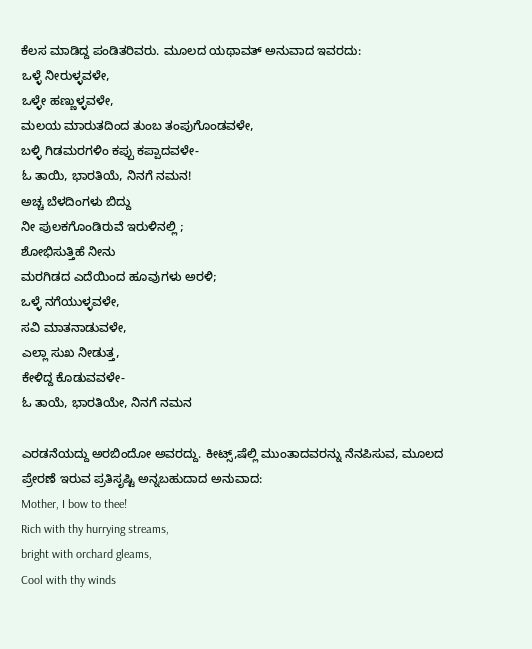ಕೆಲಸ ಮಾಡಿದ್ದ ಪಂಡಿತರಿವರು. ಮೂಲದ ಯಥಾವತ್ ಅನುವಾದ ಇವರದು:
ಒಳ್ಳೆ ನೀರುಳ್ಳವಳೇ,
ಒಳ್ಳೇ ಹಣ್ಣುಳ್ಳವಳೇ,
ಮಲಯ ಮಾರುತದಿಂದ ತುಂಬ ತಂಪುಗೊಂಡವಳೇ,
ಬಳ್ಳಿ ಗಿಡಮರಗಳಿಂ ಕಪ್ಪು ಕಪ್ಪಾದವಳೇ-
ಓ ತಾಯಿ, ಭಾರತಿಯೆ, ನಿನಗೆ ನಮನ!
ಅಚ್ಚ ಬೆಳದಿಂಗಳು ಬಿದ್ದು
ನೀ ಪುಲಕಗೊಂಡಿರುವೆ ಇರುಳಿನಲ್ಲಿ ;
ಶೋಭಿಸುತ್ತಿಹೆ ನೀನು
ಮರಗಿಡದ ಎದೆಯಿಂದ ಹೂವುಗಳು ಅರಳಿ;
ಒಳ್ಳೆ ನಗೆಯುಳ್ಳವಳೇ,
ಸವಿ ಮಾತನಾಡುವಳೇ,
ಎಲ್ಲಾ ಸುಖ ನೀಡುತ್ತ,
ಕೇಳಿದ್ದ ಕೊಡುವವಳೇ-
ಓ ತಾಯೆ, ಭಾರತಿಯೇ, ನಿನಗೆ ನಮನ

ಎರಡನೆಯದ್ದು ಅರಬಿಂದೋ ಅವರದ್ದು. ಕೀಟ್ಸ್,ಷೆಲ್ಲಿ ಮುಂತಾದವರನ್ನು ನೆನಪಿಸುವ, ಮೂಲದ ಪ್ರೇರಣೆ ಇರುವ ಪ್ರತಿಸೃಷ್ಟಿ ಅನ್ನಬಹುದಾದ ಅನುವಾದ:
Mother, I bow to thee!
Rich with thy hurrying streams,
bright with orchard gleams,
Cool with thy winds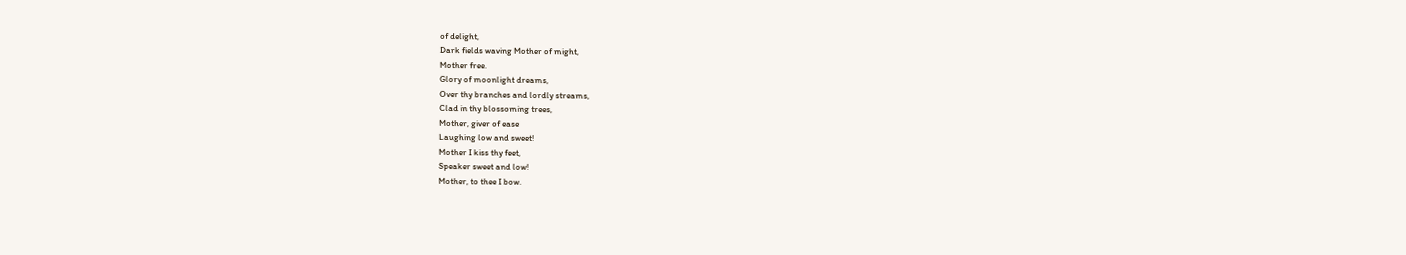of delight,
Dark fields waving Mother of might,
Mother free.
Glory of moonlight dreams,
Over thy branches and lordly streams,
Clad in thy blossoming trees,
Mother, giver of ease
Laughing low and sweet!
Mother I kiss thy feet,
Speaker sweet and low!
Mother, to thee I bow.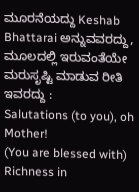ಮೂರನೆಯದ್ದು Keshab Bhattarai ಅನ್ನುವವರದ್ದು, ಮೂಲದಲ್ಲಿ ಇರುವಂತೆಯೇ ಮರುಸೃಷ್ಟಿ ಮಾಡುವ ರೀತಿ ಇವರದ್ದು :
Salutations (to you), oh Mother!
(You are blessed with) Richness in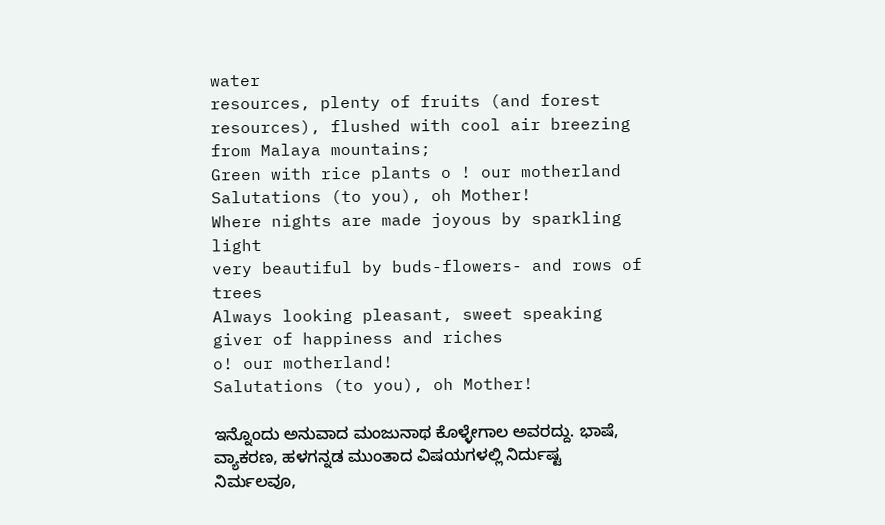water
resources, plenty of fruits (and forest
resources), flushed with cool air breezing
from Malaya mountains;
Green with rice plants o ! our motherland
Salutations (to you), oh Mother!
Where nights are made joyous by sparkling light
very beautiful by buds-flowers- and rows of trees
Always looking pleasant, sweet speaking
giver of happiness and riches
o! our motherland!
Salutations (to you), oh Mother!

ಇನ್ನೊಂದು ಅನುವಾದ ಮಂಜುನಾಥ ಕೊಳ್ಳೇಗಾಲ ಅವರದ್ದು. ಭಾಷೆ, ವ್ಯಾಕರಣ, ಹಳಗನ್ನಡ ಮುಂತಾದ ವಿಷಯಗಳಲ್ಲಿ ನಿರ್ದುಷ್ಟ ನಿರ್ಮಲವೂ,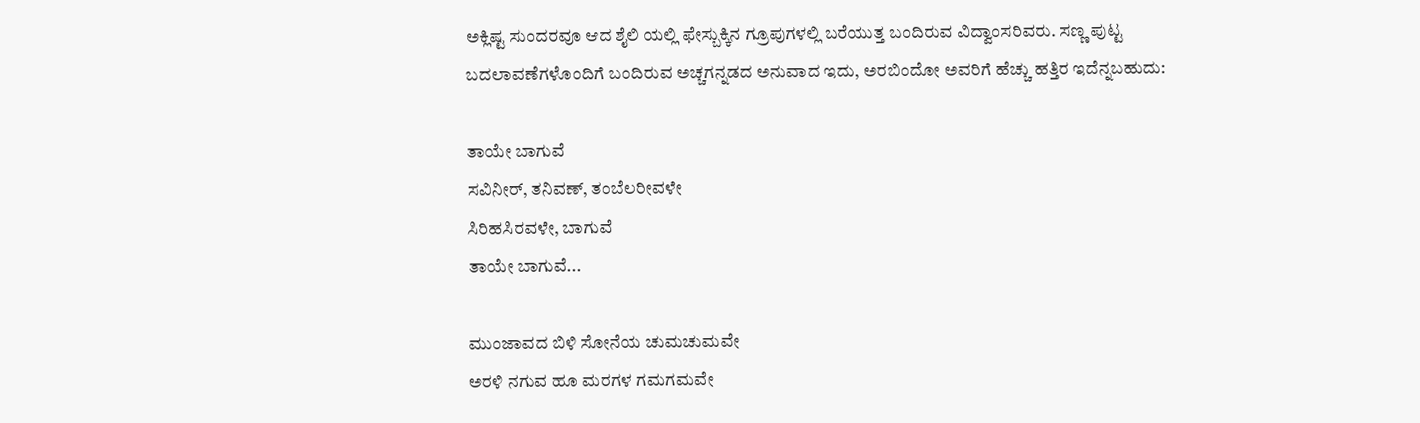ಅಕ್ಲಿಷ್ಟ ಸುಂದರವೂ ಆದ ಶೈಲಿ ಯಲ್ಲಿ ಫೇಸ್ಬುಕ್ಕಿನ ಗ್ರೂಪುಗಳಲ್ಲಿ ಬರೆಯುತ್ತ ಬಂದಿರುವ ವಿದ್ವಾಂಸರಿವರು. ಸಣ್ಣ ಪುಟ್ಟ ಬದಲಾವಣೆಗಳೊಂದಿಗೆ ಬಂದಿರುವ ಅಚ್ಚಗನ್ನಡದ ಅನುವಾದ ಇದು, ಅರಬಿಂದೋ ಅವರಿಗೆ ಹೆಚ್ಚು ಹತ್ತಿರ ಇದೆನ್ನಬಹುದು:

ತಾಯೇ ಬಾಗುವೆ
ಸವಿನೀರ್, ತನಿವಣ್, ತಂಬೆಲರೀವಳೇ
ಸಿರಿಹಸಿರವಳೇ, ಬಾಗುವೆ
ತಾಯೇ ಬಾಗುವೆ...

ಮುಂಜಾವದ ಬಿಳಿ ಸೋನೆಯ ಚುಮಚುಮವೇ
ಅರಳಿ ನಗುವ ಹೂ ಮರಗಳ ಗಮಗಮವೇ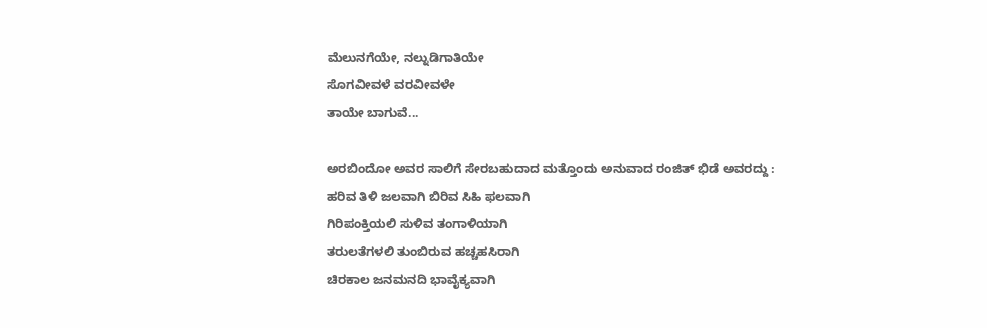ಮೆಲುನಗೆಯೇ, ನಲ್ನುಡಿಗಾತಿಯೇ
ಸೊಗವೀವಳೆ ವರವೀವಳೇ
ತಾಯೇ ಬಾಗುವೆ...

ಅರಬಿಂದೋ ಅವರ ಸಾಲಿಗೆ ಸೇರಬಹುದಾದ ಮತ್ತೊಂದು ಅನುವಾದ ರಂಜಿತ್ ಭಿಡೆ ಅವರದ್ದು :
ಹರಿವ ತಿಳಿ ಜಲವಾಗಿ ಬಿರಿವ ಸಿಹಿ ಫಲವಾಗಿ
ಗಿರಿಪಂಕ್ತಿಯಲಿ ಸುಳಿವ ತಂಗಾಳಿಯಾಗಿ
ತರುಲತೆಗಳಲಿ ತುಂಬಿರುವ ಹಚ್ಚಹಸಿರಾಗಿ
ಚಿರಕಾಲ ಜನಮನದಿ ಭಾವೈಕ್ಯವಾಗಿ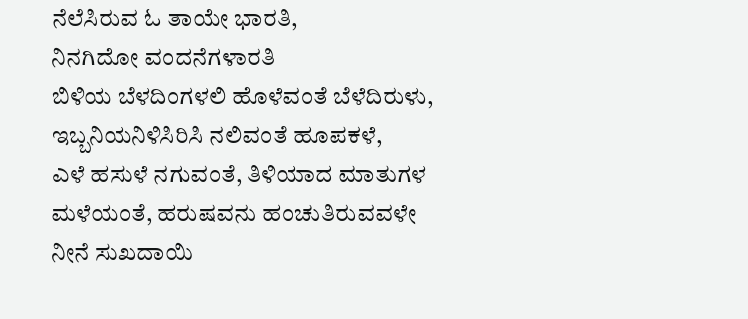ನೆಲೆಸಿರುವ ಓ ತಾಯೇ ಭಾರತಿ,
ನಿನಗಿದೋ ವಂದನೆಗಳಾರತಿ
ಬಿಳಿಯ ಬೆಳದಿಂಗಳಲಿ ಹೊಳೆವಂತೆ ಬೆಳೆದಿರುಳು,
ಇಬ್ಬನಿಯನಿಳಿಸಿರಿಸಿ ನಲಿವಂತೆ ಹೂಪಕಳೆ,
ಎಳೆ ಹಸುಳೆ ನಗುವಂತೆ, ತಿಳಿಯಾದ ಮಾತುಗಳ
ಮಳೆಯಂತೆ, ಹರುಷವನು ಹಂಚುತಿರುವವಳೇ
ನೀನೆ ಸುಖದಾಯಿ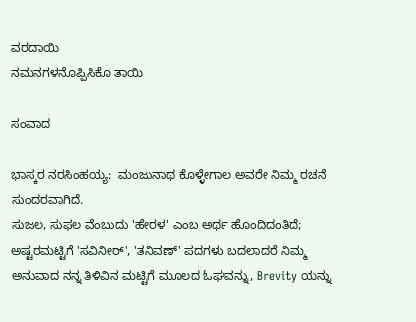ವರದಾಯಿ
ನಮನಗಳನೊಪ್ಪಿಸಿಕೊ ತಾಯಿ

ಸಂವಾದ

ಭಾಸ್ಕರ ನರಸಿಂಹಯ್ಯ:  ಮಂಜುನಾಥ ಕೊಳ್ಳೇಗಾಲ ಅವರೇ ನಿಮ್ಮ ರಚನೆ ಸುಂದರವಾಗಿದೆ.
ಸುಜಲ, ಸುಫಲ ವೆಂಬುದು 'ಹೇರಳ' ಎಂಬ ಅರ್ಥ ಹೊಂದಿದಂತಿದೆ; ಅಷ್ಟರಮಟ್ಟಿಗೆ 'ಸವಿನೀರ್', 'ತನಿವಣ್' ಪದಗಳು ಬದಲಾದರೆ ನಿಮ್ಮ ಅನುವಾದ ನನ್ನ ತಿಳಿವಿನ ಮಟ್ಟಿಗೆ ಮೂಲದ ಓಘವನ್ನು, Brevity ಯನ್ನು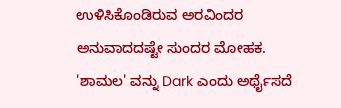ಉಳಿಸಿಕೊಂಡಿರುವ ಅರವಿಂದರ ಅನುವಾದದಷ್ಟೇ ಸುಂದರ ಮೋಹಕ.
'ಶಾಮಲ' ವನ್ನು Dark ಎಂದು ಅರ್ಥೈಸದೆ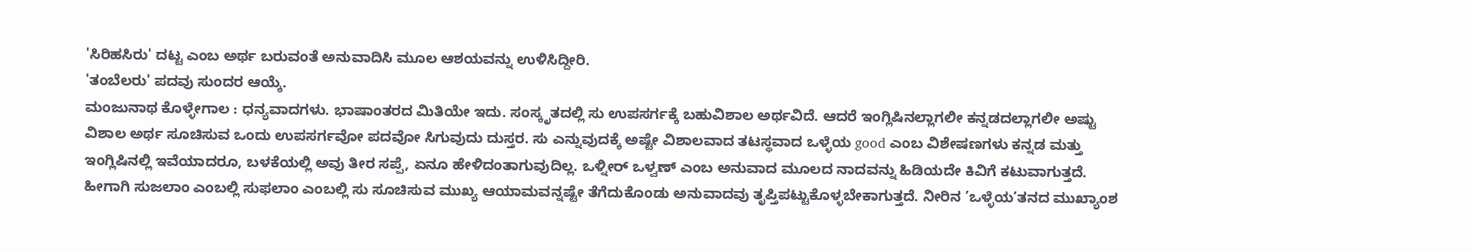'ಸಿರಿಹಸಿರು' ದಟ್ಟ ಎಂಬ ಅರ್ಥ ಬರುವಂತೆ ಅನುವಾದಿಸಿ ಮೂಲ ಆಶಯವನ್ನು ಉಳಿಸಿದ್ದೀರಿ.
'ತಂಬೆಲರು' ಪದವು ಸುಂದರ ಆಯ್ಕೆ.
ಮಂಜುನಾಥ ಕೊಳ್ಳೇಗಾಲ : ಧನ್ಯವಾದಗಳು. ಭಾಷಾಂತರದ ಮಿತಿಯೇ ಇದು. ಸಂಸ್ಕೃತದಲ್ಲಿ ಸು ಉಪಸರ್ಗಕ್ಕೆ ಬಹುವಿಶಾಲ ಅರ್ಥವಿದೆ. ಆದರೆ ಇಂಗ್ಲಿಷಿನಲ್ಲಾಗಲೀ ಕನ್ನಡದಲ್ಲಾಗಲೀ ಅಷ್ಟು ವಿಶಾಲ ಅರ್ಥ ಸೂಚಿಸುವ ಒಂದು ಉಪಸರ್ಗವೋ ಪದವೋ ಸಿಗುವುದು ದುಸ್ತರ. ಸು ಎನ್ನುವುದಕ್ಕೆ ಅಷ್ಟೇ ವಿಶಾಲವಾದ ತಟಸ್ಥವಾದ ಒಳ್ಳೆಯ good ಎಂಬ ವಿಶೇಷಣಗಳು ಕನ್ನಡ ಮತ್ತು ಇಂಗ್ಲಿಷಿನಲ್ಲಿ ಇವೆಯಾದರೂ, ಬಳಕೆಯಲ್ಲಿ ಅವು ತೀರ ಸಪ್ಪೆ, ಏನೂ ಹೇಳಿದಂತಾಗುವುದಿಲ್ಲ. ಒಳ್ನೀರ್ ಒಳ್ವಣ್ ಎಂಬ ಅನುವಾದ ಮೂಲದ ನಾದವನ್ನು ಹಿಡಿಯದೇ ಕಿವಿಗೆ ಕಟುವಾಗುತ್ತದೆ. ಹೀಗಾಗಿ ಸುಜಲಾಂ ಎಂಬಲ್ಲಿ ಸುಫಲಾಂ ಎಂಬಲ್ಲಿ ಸು ಸೂಚಿಸುವ ಮುಖ್ಯ ಆಯಾಮವನ್ನಷ್ಟೇ ತೆಗೆದುಕೊಂಡು ಅನುವಾದವು ತೃಪ್ತಿಪಟ್ಟುಕೊಳ್ಳಬೇಕಾಗುತ್ತದೆ. ನೀರಿನ ’ಒಳ್ಳೆಯ’ತನದ ಮುಖ್ಯಾಂಶ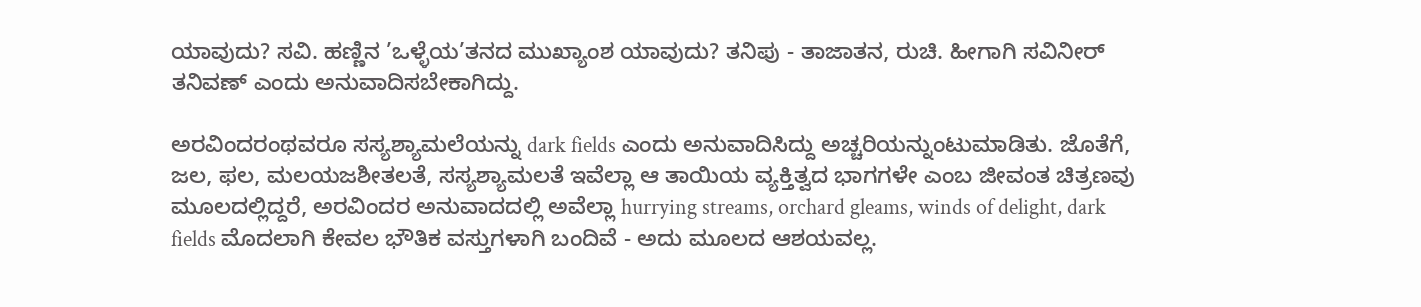ಯಾವುದು? ಸವಿ. ಹಣ್ಣಿನ ’ಒಳ್ಳೆಯ’ತನದ ಮುಖ್ಯಾಂಶ ಯಾವುದು? ತನಿಪು - ತಾಜಾತನ, ರುಚಿ. ಹೀಗಾಗಿ ಸವಿನೀರ್ ತನಿವಣ್ ಎಂದು ಅನುವಾದಿಸಬೇಕಾಗಿದ್ದು.

ಅರವಿಂದರಂಥವರೂ ಸಸ್ಯಶ್ಯಾಮಲೆಯನ್ನು dark fields ಎಂದು ಅನುವಾದಿಸಿದ್ದು ಅಚ್ಚರಿಯನ್ನುಂಟುಮಾಡಿತು. ಜೊತೆಗೆ, ಜಲ, ಫಲ, ಮಲಯಜಶೀತಲತೆ, ಸಸ್ಯಶ್ಯಾಮಲತೆ ಇವೆಲ್ಲಾ ಆ ತಾಯಿಯ ವ್ಯಕ್ತಿತ್ವದ ಭಾಗಗಳೇ ಎಂಬ ಜೀವಂತ ಚಿತ್ರಣವು ಮೂಲದಲ್ಲಿದ್ದರೆ, ಅರವಿಂದರ ಅನುವಾದದಲ್ಲಿ ಅವೆಲ್ಲಾ hurrying streams, orchard gleams, winds of delight, dark fields ಮೊದಲಾಗಿ ಕೇವಲ ಭೌತಿಕ ವಸ್ತುಗಳಾಗಿ ಬಂದಿವೆ - ಅದು ಮೂಲದ ಆಶಯವಲ್ಲ.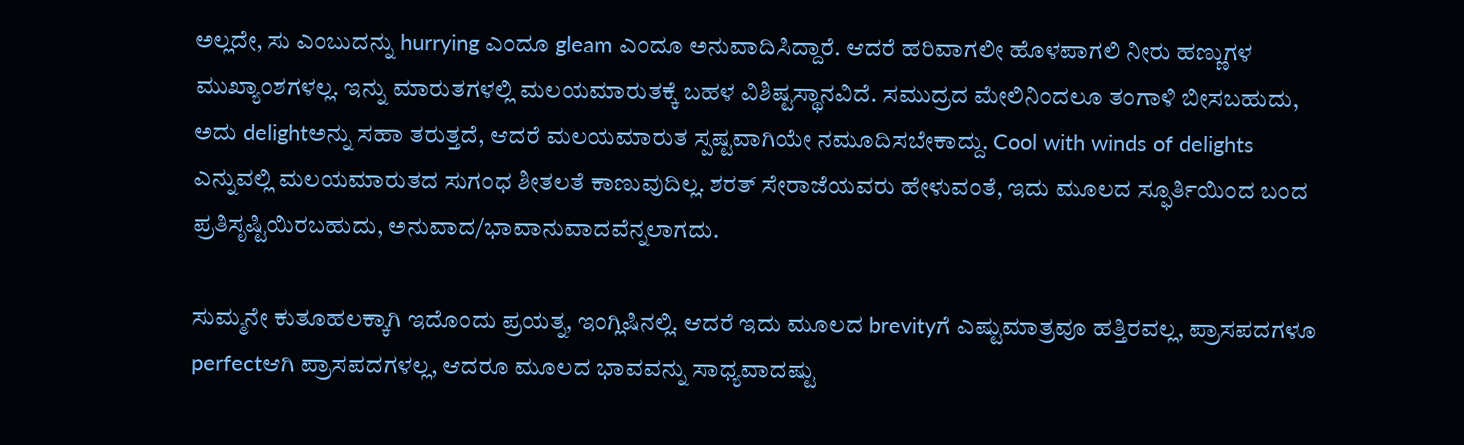ಅಲ್ಲದೇ, ಸು ಎಂಬುದನ್ನು hurrying ಎಂದೂ gleam ಎಂದೂ ಅನುವಾದಿಸಿದ್ದಾರೆ. ಆದರೆ ಹರಿವಾಗಲೀ ಹೊಳಪಾಗಲಿ ನೀರು ಹಣ್ಣುಗಳ ಮುಖ್ಯಾಂಶಗಳಲ್ಲ. ಇನ್ನು ಮಾರುತಗಳಲ್ಲಿ ಮಲಯಮಾರುತಕ್ಕೆ ಬಹಳ ವಿಶಿಷ್ಟಸ್ಥಾನವಿದೆ. ಸಮುದ್ರದ ಮೇಲಿನಿಂದಲೂ ತಂಗಾಳಿ ಬೀಸಬಹುದು, ಅದು delightಅನ್ನು ಸಹಾ ತರುತ್ತದೆ, ಆದರೆ ಮಲಯಮಾರುತ ಸ್ಪಷ್ಟವಾಗಿಯೇ ನಮೂದಿಸಬೇಕಾದ್ದು. Cool with winds of delights ಎನ್ನುವಲ್ಲಿ ಮಲಯಮಾರುತದ ಸುಗಂಧ ಶೀತಲತೆ ಕಾಣುವುದಿಲ್ಲ. ಶರತ್ ಸೇರಾಜೆಯವರು ಹೇಳುವಂತೆ, ಇದು ಮೂಲದ ಸ್ಫೂರ್ತಿಯಿಂದ ಬಂದ ಪ್ರತಿಸೃಷ್ಟಿಯಿರಬಹುದು, ಅನುವಾದ/ಭಾವಾನುವಾದವೆನ್ನಲಾಗದು.

ಸುಮ್ಮನೇ ಕುತೂಹಲಕ್ಕಾಗಿ ಇದೊಂದು ಪ್ರಯತ್ನ, ಇಂಗ್ಲಿಷಿನಲ್ಲಿ. ಆದರೆ ಇದು ಮೂಲದ brevityಗೆ ಎಷ್ಟುಮಾತ್ರವೂ ಹತ್ತಿರವಲ್ಲ, ಪ್ರಾಸಪದಗಳೂ perfectಆಗಿ ಪ್ರಾಸಪದಗಳಲ್ಲ, ಆದರೂ ಮೂಲದ ಭಾವವನ್ನು ಸಾಧ್ಯವಾದಷ್ಟು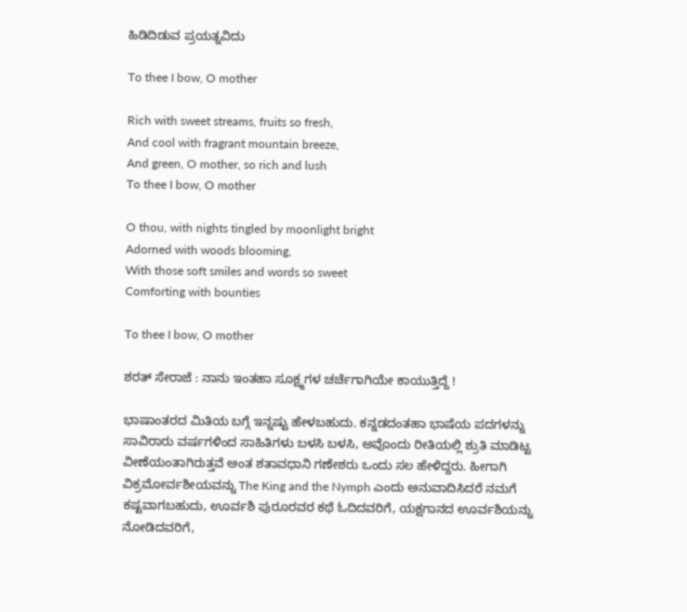ಹಿಡಿದಿಡುವ ಪ್ರಯತ್ನವಿದು

To thee I bow, O mother

Rich with sweet streams, fruits so fresh,
And cool with fragrant mountain breeze,
And green, O mother, so rich and lush
To thee I bow, O mother

O thou, with nights tingled by moonlight bright
Adorned with woods blooming,
With those soft smiles and words so sweet
Comforting with bounties

To thee I bow, O mother

ಶರತ್ ಸೇರಾಜೆ : ನಾನು ಇಂತಹಾ ಸೂಕ್ಷ್ಮಗಳ ಚರ್ಚೆಗಾಗಿಯೇ ಕಾಯುತ್ತಿದ್ದೆ !

ಭಾಷಾಂತರದ ಮಿತಿಯ ಬಗ್ಗೆ ಇನ್ನಷ್ಟು ಹೇಳಬಹುದು. ಕನ್ನಡದಂತಹಾ ಭಾಷೆಯ ಪದಗಳನ್ನು ಸಾವಿರಾರು ವರ್ಷಗಳಿಂದ ಸಾಹಿತಿಗಳು ಬಳಸಿ ಬಳಸಿ, ಅವೊಂದು ರೀತಿಯಲ್ಲಿ ಶ್ರುತಿ ಮಾಡಿಟ್ಟ ವೀಣೆಯಂತಾಗಿರುತ್ತವೆ ಅಂತ ಶತಾವಧಾನಿ ಗಣೇಶರು ಒಂದು ಸಲ ಹೇಳಿದ್ದರು. ಹೀಗಾಗಿ ವಿಕ್ರಮೋರ್ವಶೀಯವನ್ನು The King and the Nymph ಎಂದು ಅನುವಾದಿಸಿದರೆ ನಮಗೆ ಕಷ್ಟವಾಗಬಹುದು, ಊರ್ವಶಿ ಪುರೂರವರ ಕಥೆ ಓದಿದವರಿಗೆ, ಯಕ್ಷಗಾನದ ಊರ್ವಶಿಯನ್ನು ನೋಡಿದವರಿಗೆ,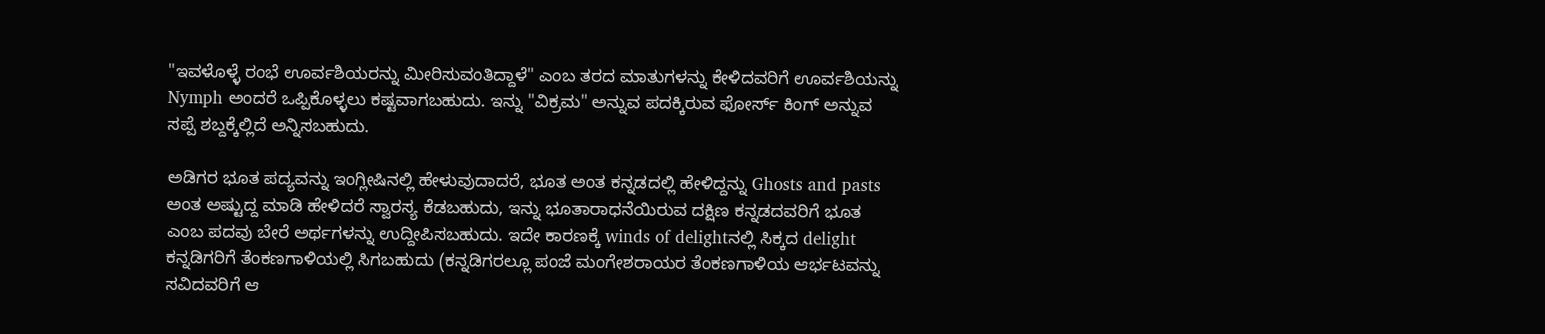"ಇವಳೊಳ್ಳೆ ರಂಭೆ ಊರ್ವಶಿಯರನ್ನು ಮೀರಿಸುವಂತಿದ್ದಾಳೆ" ಎಂಬ ತರದ ಮಾತುಗಳನ್ನು ಕೇಳಿದವರಿಗೆ ಊರ್ವಶಿಯನ್ನು Nymph ಅಂದರೆ ಒಪ್ಪಿಕೊಳ್ಳಲು ಕಷ್ಟವಾಗಬಹುದು. ಇನ್ನು "ವಿಕ್ರಮ" ಅನ್ನುವ ಪದಕ್ಕಿರುವ ಫೋರ್ಸ್ ಕಿಂಗ್ ಅನ್ನುವ ಸಪ್ಪೆ ಶಬ್ದಕ್ಕೆಲ್ಲಿದೆ ಅನ್ನಿಸಬಹುದು.

ಅಡಿಗರ ಭೂತ ಪದ್ಯವನ್ನು ಇಂಗ್ಲೀಷಿನಲ್ಲಿ ಹೇಳುವುದಾದರೆ, ಭೂತ ಅಂತ ಕನ್ನಡದಲ್ಲಿ ಹೇಳಿದ್ದನ್ನು Ghosts and pasts ಅಂತ ಅಷ್ಟುದ್ದ ಮಾಡಿ ಹೇಳಿದರೆ ಸ್ವಾರಸ್ಯ ಕೆಡಬಹುದು, ಇನ್ನು ಭೂತಾರಾಧನೆಯಿರುವ ದಕ್ಷಿಣ ಕನ್ನಡದವರಿಗೆ ಭೂತ ಎಂಬ ಪದವು ಬೇರೆ ಅರ್ಥಗಳನ್ನು ಉದ್ದೀಪಿಸಬಹುದು. ಇದೇ ಕಾರಣಕ್ಕೆ winds of delightನಲ್ಲಿ ಸಿಕ್ಕದ delight ಕನ್ನಡಿಗರಿಗೆ ತೆಂಕಣಗಾಳಿಯಲ್ಲಿ ಸಿಗಬಹುದು (ಕನ್ನಡಿಗರಲ್ಲೂ ಪಂಜೆ ಮಂಗೇಶರಾಯರ ತೆಂಕಣಗಾಳಿಯ ಆರ್ಭಟವನ್ನು ಸವಿದವರಿಗೆ ಆ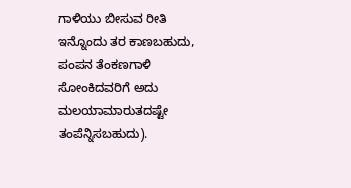ಗಾಳಿಯು ಬೀಸುವ ರೀತಿ ಇನ್ನೊಂದು ತರ ಕಾಣಬಹುದು, ಪಂಪನ ತೆಂಕಣಗಾಳಿ ಸೋಂಕಿದವರಿಗೆ ಅದು ಮಲಯಾಮಾರುತದಷ್ಟೇ ತಂಪೆನ್ನಿಸಬಹುದು).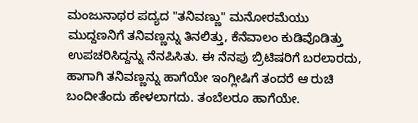ಮಂಜುನಾಥರ ಪದ್ಯದ "ತನಿವಣ್ಣು" ಮನೋರಮೆಯು ಮುದ್ದಣನಿಗೆ ತನಿವಣ್ಣನ್ನು ತಿನಲಿತ್ತು, ಕೆನೆವಾಲಂ ಕುಡಿವೊಡಿತ್ತು ಉಪಚರಿಸಿದ್ದನ್ನು ನೆನಪಿಸಿತು. ಈ ನೆನಪು ಬ್ರಿಟಿಷರಿಗೆ ಬರಲಾರದು, ಹಾಗಾಗಿ ತನಿವಣ್ಣನ್ನು ಹಾಗೆಯೇ ಇಂಗ್ಲೀಷಿಗೆ ತಂದರೆ ಆ ರುಚಿ ಬಂದೀತೆಂದು ಹೇಳಲಾಗದು. ತಂಬೆಲರೂ ಹಾಗೆಯೇ.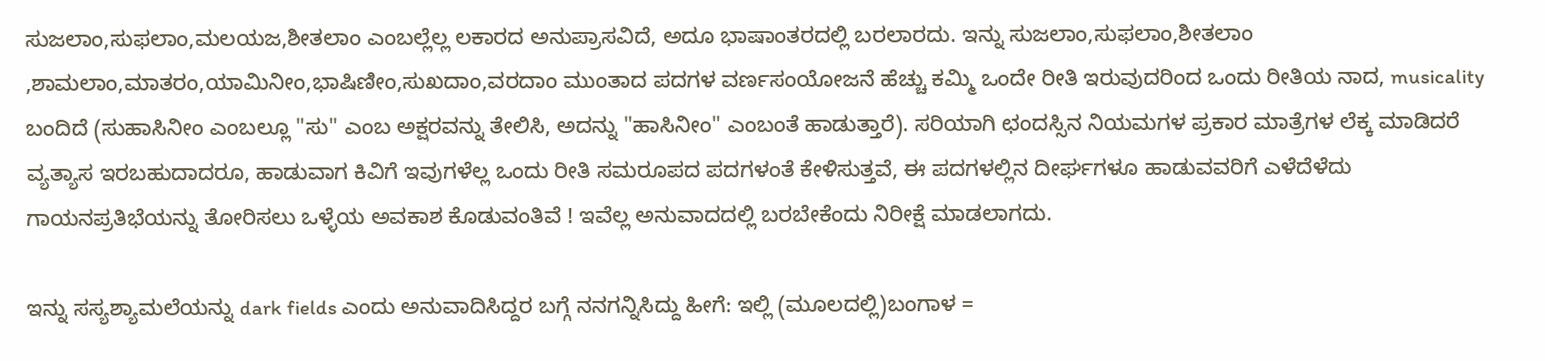ಸುಜಲಾಂ,ಸುಫಲಾಂ,ಮಲಯಜ,ಶೀತಲಾಂ ಎಂಬಲ್ಲೆಲ್ಲ ಲಕಾರದ ಅನುಪ್ರಾಸವಿದೆ, ಅದೂ ಭಾಷಾಂತರದಲ್ಲಿ ಬರಲಾರದು. ಇನ್ನು ಸುಜಲಾಂ,ಸುಫಲಾಂ,ಶೀತಲಾಂ
,ಶಾಮಲಾಂ,ಮಾತರಂ,ಯಾಮಿನೀಂ,ಭಾಷಿಣೀಂ,ಸುಖದಾಂ,ವರದಾಂ ಮುಂತಾದ ಪದಗಳ ವರ್ಣಸಂಯೋಜನೆ ಹೆಚ್ಚು ಕಮ್ಮಿ ಒಂದೇ ರೀತಿ ಇರುವುದರಿಂದ ಒಂದು ರೀತಿಯ ನಾದ, musicality ಬಂದಿದೆ (ಸುಹಾಸಿನೀಂ ಎಂಬಲ್ಲೂ "ಸು" ಎಂಬ ಅಕ್ಷರವನ್ನು ತೇಲಿಸಿ, ಅದನ್ನು "ಹಾಸಿನೀಂ" ಎಂಬಂತೆ ಹಾಡುತ್ತಾರೆ). ಸರಿಯಾಗಿ ಛಂದಸ್ಸಿನ ನಿಯಮಗಳ ಪ್ರಕಾರ ಮಾತ್ರೆಗಳ ಲೆಕ್ಕ ಮಾಡಿದರೆ ವ್ಯತ್ಯಾಸ ಇರಬಹುದಾದರೂ, ಹಾಡುವಾಗ ಕಿವಿಗೆ ಇವುಗಳೆಲ್ಲ ಒಂದು ರೀತಿ ಸಮರೂಪದ ಪದಗಳಂತೆ ಕೇಳಿಸುತ್ತವೆ, ಈ ಪದಗಳಲ್ಲಿನ ದೀರ್ಘಗಳೂ ಹಾಡುವವರಿಗೆ ಎಳೆದೆಳೆದು ಗಾಯನಪ್ರತಿಭೆಯನ್ನು ತೋರಿಸಲು ಒಳ್ಳೆಯ ಅವಕಾಶ ಕೊಡುವಂತಿವೆ ! ಇವೆಲ್ಲ ಅನುವಾದದಲ್ಲಿ ಬರಬೇಕೆಂದು ನಿರೀಕ್ಷೆ ಮಾಡಲಾಗದು.

ಇನ್ನು ಸಸ್ಯಶ್ಯಾಮಲೆಯನ್ನು dark fields ಎಂದು ಅನುವಾದಿಸಿದ್ದರ ಬಗ್ಗೆ ನನಗನ್ನಿಸಿದ್ದು ಹೀಗೆ: ಇಲ್ಲಿ (ಮೂಲದಲ್ಲಿ)ಬಂಗಾಳ =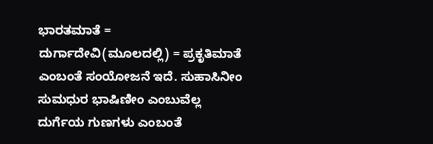ಭಾರತಮಾತೆ = ದುರ್ಗಾದೇವಿ(ಮೂಲದಲ್ಲಿ) = ಪ್ರಕೃತಿಮಾತೆ ಎಂಬಂತೆ ಸಂಯೋಜನೆ ಇದೆ. ಸುಹಾಸಿನೀಂ ಸುಮಧುರ ಭಾಷಿಣೀಂ ಎಂಬುವೆಲ್ಲ ದುರ್ಗೆಯ ಗುಣಗಳು ಎಂಬಂತೆ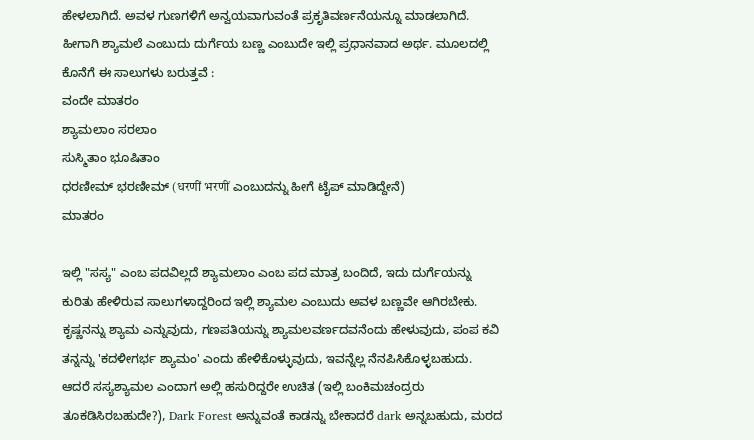ಹೇಳಲಾಗಿದೆ. ಅವಳ ಗುಣಗಳಿಗೆ ಅನ್ವಯವಾಗುವಂತೆ ಪ್ರಕೃತಿವರ್ಣನೆಯನ್ನೂ ಮಾಡಲಾಗಿದೆ. ಹೀಗಾಗಿ ಶ್ಯಾಮಲೆ ಎಂಬುದು ದುರ್ಗೆಯ ಬಣ್ಣ ಎಂಬುದೇ ಇಲ್ಲಿ ಪ್ರಧಾನವಾದ ಅರ್ಥ. ಮೂಲದಲ್ಲಿ ಕೊನೆಗೆ ಈ ಸಾಲುಗಳು ಬರುತ್ತವೆ :
ವಂದೇ ಮಾತರಂ
ಶ್ಯಾಮಲಾಂ ಸರಲಾಂ
ಸುಸ್ಮಿತಾಂ ಭೂಷಿತಾಂ
ಧರಣೀಮ್ ಭರಣೀಮ್ (धरणीं भरणीं ಎಂಬುದನ್ನು ಹೀಗೆ ಟೈಪ್ ಮಾಡಿದ್ದೇನೆ)
ಮಾತರಂ

ಇಲ್ಲಿ "ಸಸ್ಯ" ಎಂಬ ಪದವಿಲ್ಲದೆ ಶ್ಯಾಮಲಾಂ ಎಂಬ ಪದ ಮಾತ್ರ ಬಂದಿದೆ, ಇದು ದುರ್ಗೆಯನ್ನು ಕುರಿತು ಹೇಳಿರುವ ಸಾಲುಗಳಾದ್ದರಿಂದ ಇಲ್ಲಿ ಶ್ಯಾಮಲ ಎಂಬುದು ಅವಳ ಬಣ್ಣವೇ ಆಗಿರಬೇಕು. ಕೃಷ್ಣನನ್ನು ಶ್ಯಾಮ ಎನ್ನುವುದು, ಗಣಪತಿಯನ್ನು ಶ್ಯಾಮಲವರ್ಣದವನೆಂದು ಹೇಳುವುದು, ಪಂಪ ಕವಿ ತನ್ನನ್ನು 'ಕದಳೀಗರ್ಭ ಶ್ಯಾಮಂ' ಎಂದು ಹೇಳಿಕೊಳ್ಳುವುದು, ಇವನ್ನೆಲ್ಲ ನೆನಪಿಸಿಕೊಳ್ಳಬಹುದು. ಆದರೆ ಸಸ್ಯಶ್ಯಾಮಲ ಎಂದಾಗ ಅಲ್ಲಿ ಹಸುರಿದ್ದರೇ ಉಚಿತ (ಇಲ್ಲಿ ಬಂಕಿಮಚಂದ್ರರು ತೂಕಡಿಸಿರಬಹುದೇ?), Dark Forest ಅನ್ನುವಂತೆ ಕಾಡನ್ನು ಬೇಕಾದರೆ dark ಅನ್ನಬಹುದು, ಮರದ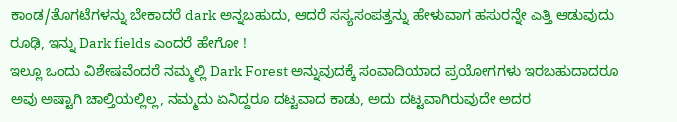ಕಾಂಡ/ತೊಗಟೆಗಳನ್ನು ಬೇಕಾದರೆ dark ಅನ್ನಬಹುದು, ಆದರೆ ಸಸ್ಯಸಂಪತ್ತನ್ನು ಹೇಳುವಾಗ ಹಸುರನ್ನೇ ಎತ್ತಿ ಆಡುವುದು ರೂಢಿ, ಇನ್ನು Dark fields ಎಂದರೆ ಹೇಗೋ !
ಇಲ್ಲೂ ಒಂದು ವಿಶೇಷವೆಂದರೆ ನಮ್ಮಲ್ಲಿ Dark Forest ಅನ್ನುವುದಕ್ಕೆ ಸಂವಾದಿಯಾದ ಪ್ರಯೋಗಗಳು ಇರಬಹುದಾದರೂ ಅವು ಅಷ್ಟಾಗಿ ಚಾಲ್ತಿಯಲ್ಲಿಲ್ಲ, ನಮ್ಮದು ಏನಿದ್ದರೂ ದಟ್ಟವಾದ ಕಾಡು, ಅದು ದಟ್ಟವಾಗಿರುವುದೇ ಅದರ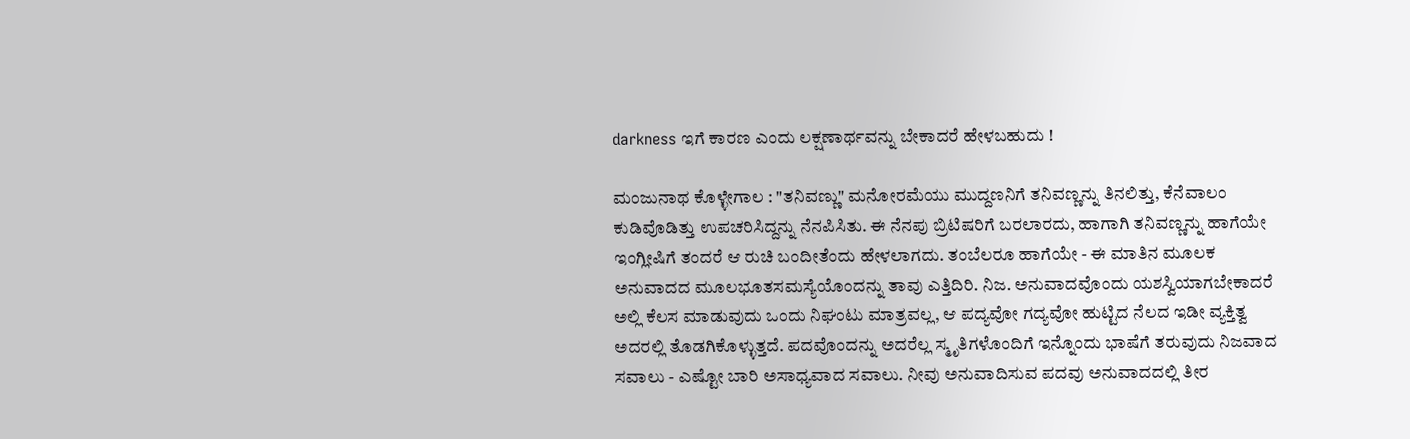darkness ಇಗೆ ಕಾರಣ ಎಂದು ಲಕ್ಷಣಾರ್ಥವನ್ನು ಬೇಕಾದರೆ ಹೇಳಬಹುದು !

ಮಂಜುನಾಥ ಕೊಳ್ಳೇಗಾಲ : "ತನಿವಣ್ಣು" ಮನೋರಮೆಯು ಮುದ್ದಣನಿಗೆ ತನಿವಣ್ಣನ್ನು ತಿನಲಿತ್ತು, ಕೆನೆವಾಲಂ ಕುಡಿವೊಡಿತ್ತು ಉಪಚರಿಸಿದ್ದನ್ನು ನೆನಪಿಸಿತು. ಈ ನೆನಪು ಬ್ರಿಟಿಷರಿಗೆ ಬರಲಾರದು, ಹಾಗಾಗಿ ತನಿವಣ್ಣನ್ನು ಹಾಗೆಯೇ ಇಂಗ್ಲೀಷಿಗೆ ತಂದರೆ ಆ ರುಚಿ ಬಂದೀತೆಂದು ಹೇಳಲಾಗದು. ತಂಬೆಲರೂ ಹಾಗೆಯೇ - ಈ ಮಾತಿನ ಮೂಲಕ ಅನುವಾದದ ಮೂಲಭೂತಸಮಸ್ಯೆಯೊಂದನ್ನು ತಾವು ಎತ್ತಿದಿರಿ. ನಿಜ. ಅನುವಾದವೊಂದು ಯಶಸ್ವಿಯಾಗಬೇಕಾದರೆ ಅಲ್ಲಿ ಕೆಲಸ ಮಾಡುವುದು ಒಂದು ನಿಘಂಟು ಮಾತ್ರವಲ್ಲ, ಆ ಪದ್ಯವೋ ಗದ್ಯವೋ ಹುಟ್ಟಿದ ನೆಲದ ಇಡೀ ವ್ಯಕ್ತಿತ್ವ ಅದರಲ್ಲಿ ತೊಡಗಿಕೊಳ್ಳುತ್ತದೆ. ಪದವೊಂದನ್ನು ಅದರೆಲ್ಲ ಸ್ಮೃತಿಗಳೊಂದಿಗೆ ಇನ್ನೊಂದು ಭಾಷೆಗೆ ತರುವುದು ನಿಜವಾದ ಸವಾಲು - ಎಷ್ಟೋ ಬಾರಿ ಅಸಾಧ್ಯವಾದ ಸವಾಲು. ನೀವು ಅನುವಾದಿಸುವ ಪದವು ಅನುವಾದದಲ್ಲಿ ತೀರ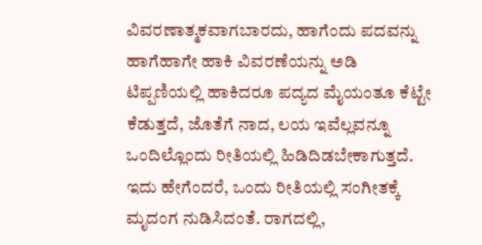ವಿವರಣಾತ್ಮಕವಾಗಬಾರದು, ಹಾಗೆಂದು ಪದವನ್ನು ಹಾಗೆಹಾಗೇ ಹಾಕಿ ವಿವರಣೆಯನ್ನು ಅಡಿ ಟಿಪ್ಪಣಿಯಲ್ಲಿ ಹಾಕಿದರೂ ಪದ್ಯದ ಮೈಯಂತೂ ಕೆಟ್ಟೇ ಕೆಡುತ್ತದೆ, ಜೊತೆಗೆ ನಾದ, ಲಯ ಇವೆಲ್ಲವನ್ನೂ ಒಂದಿಲ್ಲೊಂದು ರೀತಿಯಲ್ಲಿ ಹಿಡಿದಿಡಬೇಕಾಗುತ್ತದೆ. ಇದು ಹೇಗೆಂದರೆ, ಒಂದು ರೀತಿಯಲ್ಲಿ ಸಂಗೀತಕ್ಕೆ ಮೃದಂಗ ನುಡಿಸಿದಂತೆ. ರಾಗದಲ್ಲಿ,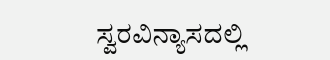ಸ್ವರವಿನ್ಯಾಸದಲ್ಲಿ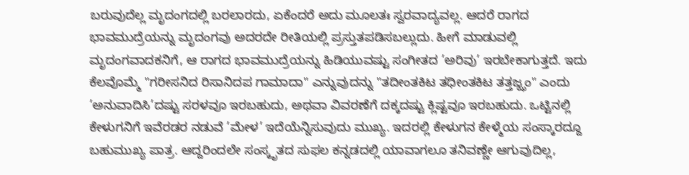ಬರುವುದೆಲ್ಲ ಮೃದಂಗದಲ್ಲಿ ಬರಲಾರದು, ಏಕೆಂದರೆ ಅದು ಮೂಲತಃ ಸ್ವರವಾದ್ಯವಲ್ಲ. ಆದರೆ ರಾಗದ ಭಾವಮುದ್ರೆಯನ್ನು ಮೃದಂಗವು ಅದರದೇ ರೀತಿಯಲ್ಲಿ ಪ್ರಸ್ತುತಪಡಿಸಬಲ್ಲುದು. ಹೀಗೆ ಮಾಡುವಲ್ಲಿ ಮೃದಂಗವಾದಕನಿಗೆ, ಆ ರಾಗದ ಭಾವಮುದ್ರೆಯನ್ನು ಹಿಡಿಯುವಷ್ಟು ಸಂಗೀತದ ’ಅರಿವು’ ಇರಬೇಕಾಗುತ್ತದೆ. ಇದು ಕೆಲವೊಮ್ಮೆ "ಗರೀಸನಿದ ರಿಸಾನಿದಪ ಗಾಮಾದಾ" ಎನ್ನುವುದನ್ನು "ತದೀಂತಕಿಟ ತಧೀಂತಕಿಟ ತತ್ತಜ್ಝಂ" ಎಂದು ’ಅನುವಾದಿಸಿ’ದಷ್ಟು ಸರಳವೂ ಇರಬಹುದು, ಅಥವಾ ವಿವರಣೆಗೆ ದಕ್ಕದಷ್ಟು ಕ್ಲಿಷ್ಟವೂ ಇರಬಹುದು. ಒಟ್ಟಿನಲ್ಲಿ ಕೇಳುಗನಿಗೆ ಇವೆರಡರ ನಡುವೆ ’ಮೇಳ’ ಇದೆಯೆನ್ನಿಸುವುದು ಮುಖ್ಯ. ಇದರಲ್ಲಿ ಕೇಳುಗನ ಕೇಳ್ಮೆಯ ಸಂಸ್ಕಾರದ್ದೂ ಬಹುಮುಖ್ಯ ಪಾತ್ರ. ಆದ್ದರಿಂದಲೇ ಸಂಸ್ಕೃತದ ಸುಫಲ ಕನ್ನಡದಲ್ಲಿ ಯಾವಾಗಲೂ ತನಿವಣ್ಣೇ ಆಗುವುದಿಲ್ಲ,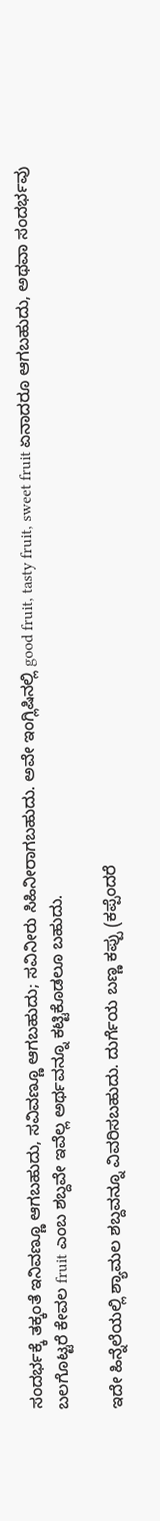ಸಂದರ್ಭಕ್ಕೆ ತಕ್ಕಂತೆ ಇನಿವಣ್ಣೂ ಆಗಬಹುದು, ಸವಿವಣ್ಣೂ ಆಗಬಹುದು; ಸವಿನೀರು ಸಿಹಿನೀರಾಗಬಹುದು. ಅವೇ ಇಂಗ್ಲಿಷಿನಲ್ಲಿ good fruit, tasty fruit, sweet fruit ಏನಾದರೂ ಆಗಬಹುದು, ಅಥವಾ ಸಂದರ್ಭವು ಬಲಗೊಟ್ಟರೆ ಕೇವಲ fruit ಎಂಬ ಶಬ್ದವೇ ಇವೆಲ್ಲ ಅರ್ಥವನ್ನೂ ಕಟ್ಟಿಕೊಡಲೂ ಬಹುದು.

ಇದೇ ಹಿನ್ನೆಲೆಯಲ್ಲಿ ಶ್ಯಾಮಲ ಶಬ್ದವನ್ನೂ ವಿವರಿಸಬಹುದು. ದುರ್ಗೆಯ ಬಣ್ಣ ಕಪ್ಪು (ಕಪ್ಪೆಂದರೆ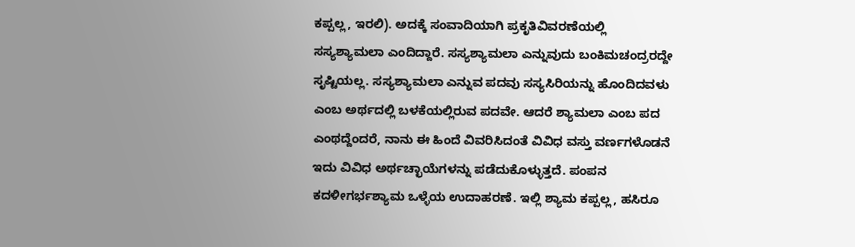ಕಪ್ಪಲ್ಲ, ಇರಲಿ). ಅದಕ್ಕೆ ಸಂವಾದಿಯಾಗಿ ಪ್ರಕೃತಿವಿವರಣೆಯಲ್ಲಿ ಸಸ್ಯಶ್ಯಾಮಲಾ ಎಂದಿದ್ದಾರೆ. ಸಸ್ಯಶ್ಯಾಮಲಾ ಎನ್ನುವುದು ಬಂಕಿಮಚಂದ್ರರದ್ದೇ ಸೃಷ್ಟಿಯಲ್ಲ. ಸಸ್ಯಶ್ಯಾಮಲಾ ಎನ್ನುವ ಪದವು ಸಸ್ಯಸಿರಿಯನ್ನು ಹೊಂದಿದವಳು ಎಂಬ ಅರ್ಥದಲ್ಲಿ ಬಳಕೆಯಲ್ಲಿರುವ ಪದವೇ. ಆದರೆ ಶ್ಯಾಮಲಾ ಎಂಬ ಪದ ಎಂಥದ್ದೆಂದರೆ, ನಾನು ಈ ಹಿಂದೆ ವಿವರಿಸಿದಂತೆ ವಿವಿಧ ವಸ್ತು ವರ್ಣಗಳೊಡನೆ ಇದು ವಿವಿಧ ಅರ್ಥಚ್ಛಾಯೆಗಳನ್ನು ಪಡೆದುಕೊಳ್ಳುತ್ತದೆ. ಪಂಪನ ಕದಳೀಗರ್ಭಶ್ಯಾಮ ಒಳ್ಳೆಯ ಉದಾಹರಣೆ. ಇಲ್ಲಿ ಶ್ಯಾಮ ಕಪ್ಪಲ್ಲ, ಹಸಿರೂ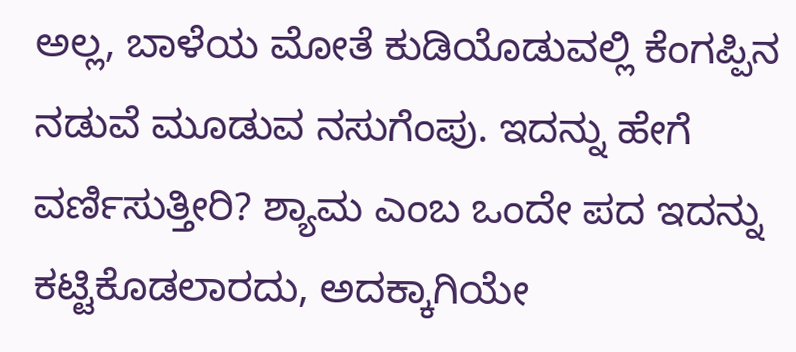ಅಲ್ಲ, ಬಾಳೆಯ ಮೋತೆ ಕುಡಿಯೊಡುವಲ್ಲಿ ಕೆಂಗಪ್ಪಿನ ನಡುವೆ ಮೂಡುವ ನಸುಗೆಂಪು. ಇದನ್ನು ಹೇಗೆ ವರ್ಣಿಸುತ್ತೀರಿ? ಶ್ಯಾಮ ಎಂಬ ಒಂದೇ ಪದ ಇದನ್ನು ಕಟ್ಟಿಕೊಡಲಾರದು, ಅದಕ್ಕಾಗಿಯೇ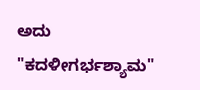ಅದು "ಕದಳೀಗರ್ಭಶ್ಯಾಮ"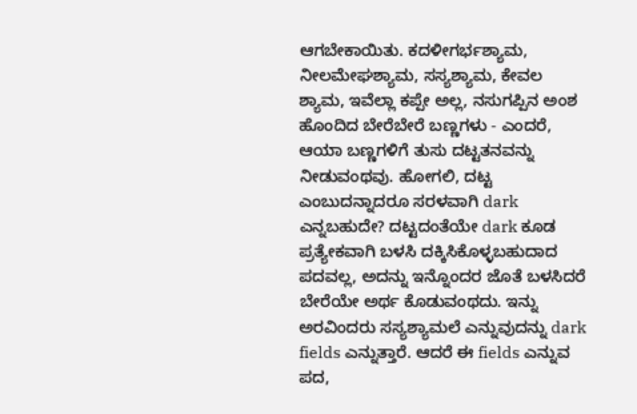ಆಗಬೇಕಾಯಿತು. ಕದಳೀಗರ್ಭಶ್ಯಾಮ, ನೀಲಮೇಘಶ್ಯಾಮ, ಸಸ್ಯಶ್ಯಾಮ, ಕೇವಲ ಶ್ಯಾಮ, ಇವೆಲ್ಲಾ ಕಪ್ಪೇ ಅಲ್ಲ, ನಸುಗಪ್ಪಿನ ಅಂಶ ಹೊಂದಿದ ಬೇರೆಬೇರೆ ಬಣ್ಣಗಳು - ಎಂದರೆ, ಆಯಾ ಬಣ್ಣಗಳಿಗೆ ತುಸು ದಟ್ಟತನವನ್ನು ನೀಡುವಂಥವು. ಹೋಗಲಿ, ದಟ್ಟ ಎಂಬುದನ್ನಾದರೂ ಸರಳವಾಗಿ dark ಎನ್ನಬಹುದೇ? ದಟ್ಟದಂತೆಯೇ dark ಕೂಡ ಪ್ರತ್ಯೇಕವಾಗಿ ಬಳಸಿ ದಕ್ಕಿಸಿಕೊಳ್ಳಬಹುದಾದ ಪದವಲ್ಲ, ಅದನ್ನು ಇನ್ನೊಂದರ ಜೊತೆ ಬಳಸಿದರೆ ಬೇರೆಯೇ ಅರ್ಥ ಕೊಡುವಂಥದು. ಇನ್ನು ಅರವಿಂದರು ಸಸ್ಯಶ್ಯಾಮಲೆ ಎನ್ನುವುದನ್ನು dark fields ಎನ್ನುತ್ತಾರೆ. ಆದರೆ ಈ fields ಎನ್ನುವ ಪದ,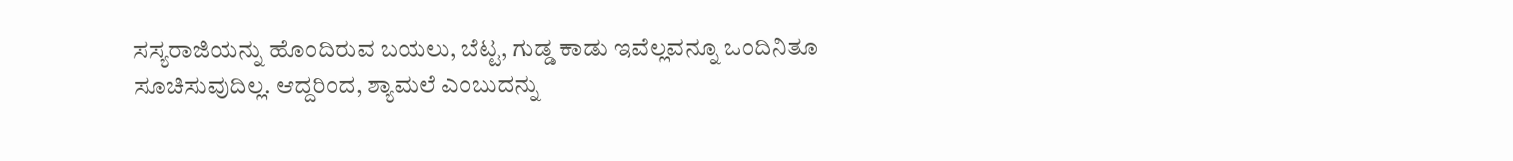ಸಸ್ಯರಾಜಿಯನ್ನು ಹೊಂದಿರುವ ಬಯಲು, ಬೆಟ್ಟ, ಗುಡ್ಡ ಕಾಡು ಇವೆಲ್ಲವನ್ನೂ ಒಂದಿನಿತೂ ಸೂಚಿಸುವುದಿಲ್ಲ. ಆದ್ದರಿಂದ, ಶ್ಯಾಮಲೆ ಎಂಬುದನ್ನು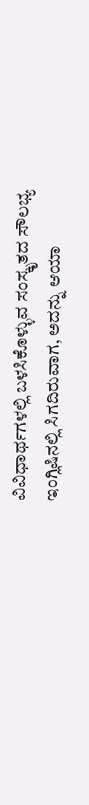ವಿವಿಧಾರ್ಥಗಳಲ್ಲಿ ಬಳಸಿಕೊಳ್ಳುವ ಸಂಸ್ಕೃತದ ಸೌಲಭ್ಯ ಇಂಗ್ಲಿಷಿನಲ್ಲಿ ಸಿಗದಿರುವಾಗ, ಅದನ್ನು ಆಯಾ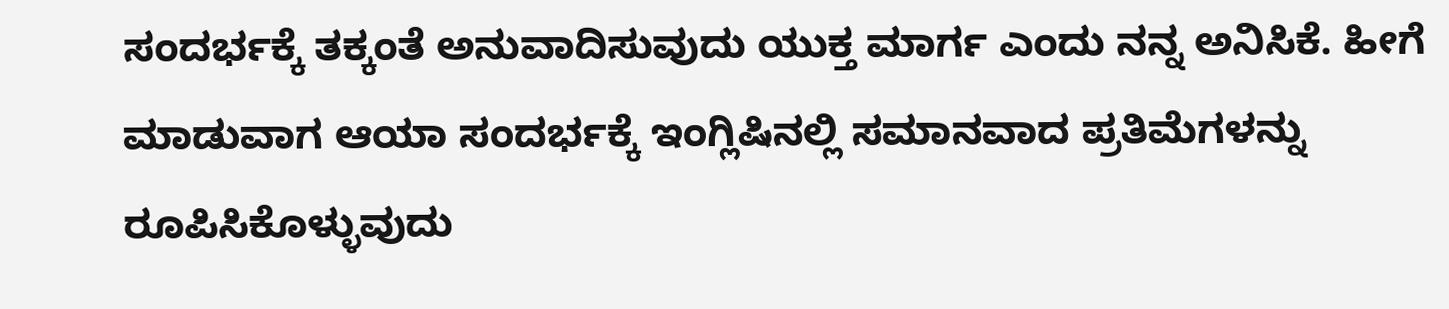ಸಂದರ್ಭಕ್ಕೆ ತಕ್ಕಂತೆ ಅನುವಾದಿಸುವುದು ಯುಕ್ತ ಮಾರ್ಗ ಎಂದು ನನ್ನ ಅನಿಸಿಕೆ. ಹೀಗೆ ಮಾಡುವಾಗ ಆಯಾ ಸಂದರ್ಭಕ್ಕೆ ಇಂಗ್ಲಿಷಿನಲ್ಲಿ ಸಮಾನವಾದ ಪ್ರತಿಮೆಗಳನ್ನು ರೂಪಿಸಿಕೊಳ್ಳುವುದು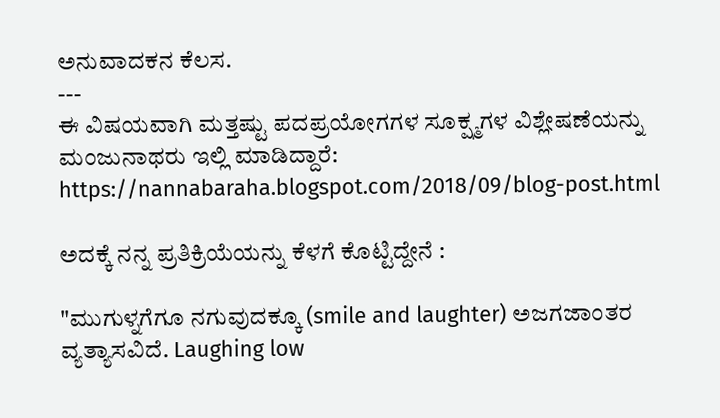ಅನುವಾದಕನ ಕೆಲಸ.
---
ಈ ವಿಷಯವಾಗಿ ಮತ್ತಷ್ಟು ಪದಪ್ರಯೋಗಗಳ ಸೂಕ್ಷ್ಮಗಳ ವಿಶ್ಲೇಷಣೆಯನ್ನು ಮಂಜುನಾಥರು ಇಲ್ಲಿ ಮಾಡಿದ್ದಾರೆ: https://nannabaraha.blogspot.com/2018/09/blog-post.html

ಅದಕ್ಕೆ ನನ್ನ ಪ್ರತಿಕ್ರಿಯೆಯನ್ನು ಕೆಳಗೆ ಕೊಟ್ಟಿದ್ದೇನೆ :

"ಮುಗುಳ್ನಗೆಗೂ ನಗುವುದಕ್ಕೂ (smile and laughter) ಅಜಗಜಾಂತರ ವ್ಯತ್ಯಾಸವಿದೆ. Laughing low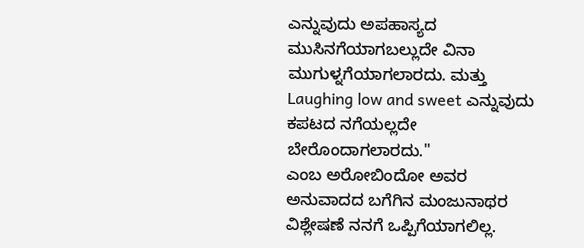ಎನ್ನುವುದು ಅಪಹಾಸ್ಯದ ಮುಸಿನಗೆಯಾಗಬಲ್ಲುದೇ ವಿನಾ ಮುಗುಳ್ನಗೆಯಾಗಲಾರದು. ಮತ್ತು Laughing low and sweet ಎನ್ನುವುದು ಕಪಟದ ನಗೆಯಲ್ಲದೇ ಬೇರೊಂದಾಗಲಾರದು."
ಎಂಬ ಅರೋಬಿಂದೋ ಅವರ ಅನುವಾದದ ಬಗೆಗಿನ ಮಂಜುನಾಥರ ವಿಶ್ಲೇಷಣೆ ನನಗೆ ಒಪ್ಪಿಗೆಯಾಗಲಿಲ್ಲ.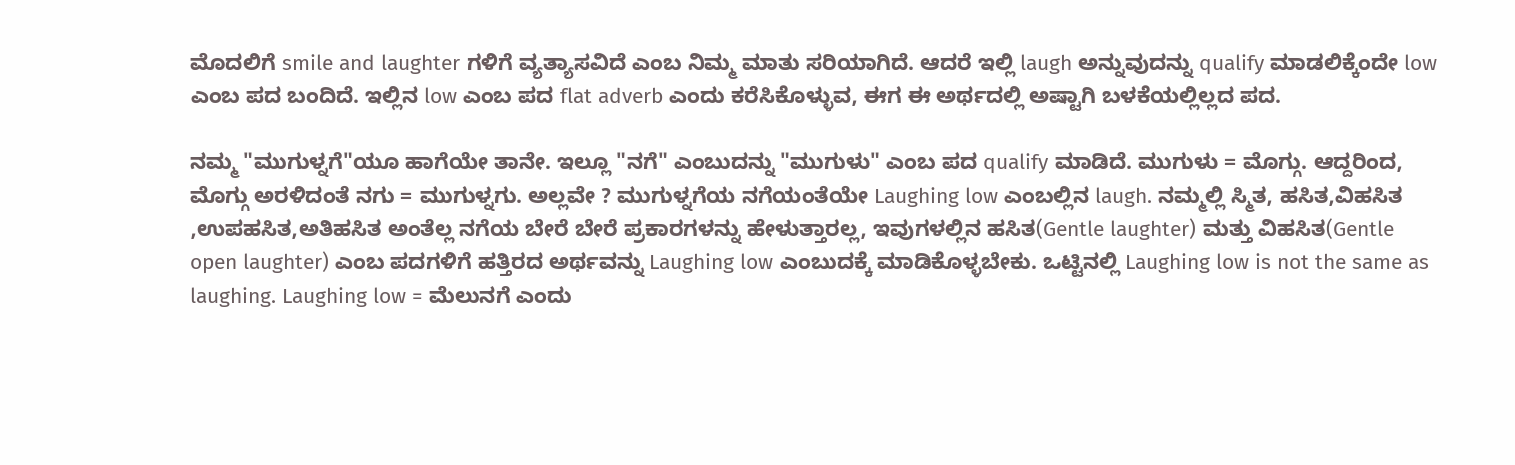ಮೊದಲಿಗೆ smile and laughter ಗಳಿಗೆ ವ್ಯತ್ಯಾಸವಿದೆ ಎಂಬ ನಿಮ್ಮ ಮಾತು ಸರಿಯಾಗಿದೆ. ಆದರೆ ಇಲ್ಲಿ laugh ಅನ್ನುವುದನ್ನು qualify ಮಾಡಲಿಕ್ಕೆಂದೇ low ಎಂಬ ಪದ ಬಂದಿದೆ. ಇಲ್ಲಿನ low ಎಂಬ ಪದ flat adverb ಎಂದು ಕರೆಸಿಕೊಳ್ಳುವ, ಈಗ ಈ ಅರ್ಥದಲ್ಲಿ ಅಷ್ಟಾಗಿ ಬಳಕೆಯಲ್ಲಿಲ್ಲದ ಪದ.

ನಮ್ಮ "ಮುಗುಳ್ನಗೆ"ಯೂ ಹಾಗೆಯೇ ತಾನೇ. ಇಲ್ಲೂ "ನಗೆ" ಎಂಬುದನ್ನು "ಮುಗುಳು" ಎಂಬ ಪದ qualify ಮಾಡಿದೆ. ಮುಗುಳು = ಮೊಗ್ಗು. ಆದ್ದರಿಂದ, ಮೊಗ್ಗು ಅರಳಿದಂತೆ ನಗು = ಮುಗುಳ್ನಗು. ಅಲ್ಲವೇ ? ಮುಗುಳ್ನಗೆಯ ನಗೆಯಂತೆಯೇ Laughing low ಎಂಬಲ್ಲಿನ laugh. ನಮ್ಮಲ್ಲಿ ಸ್ಮಿತ, ಹಸಿತ,ವಿಹಸಿತ ,ಉಪಹಸಿತ,ಅತಿಹಸಿತ ಅಂತೆಲ್ಲ ನಗೆಯ ಬೇರೆ ಬೇರೆ ಪ್ರಕಾರಗಳನ್ನು ಹೇಳುತ್ತಾರಲ್ಲ, ಇವುಗಳಲ್ಲಿನ ಹಸಿತ(Gentle laughter) ಮತ್ತು ವಿಹಸಿತ(Gentle open laughter) ಎಂಬ ಪದಗಳಿಗೆ ಹತ್ತಿರದ ಅರ್ಥವನ್ನು Laughing low ಎಂಬುದಕ್ಕೆ ಮಾಡಿಕೊಳ್ಳಬೇಕು. ಒಟ್ಟಿನಲ್ಲಿ Laughing low is not the same as laughing. Laughing low = ಮೆಲುನಗೆ ಎಂದು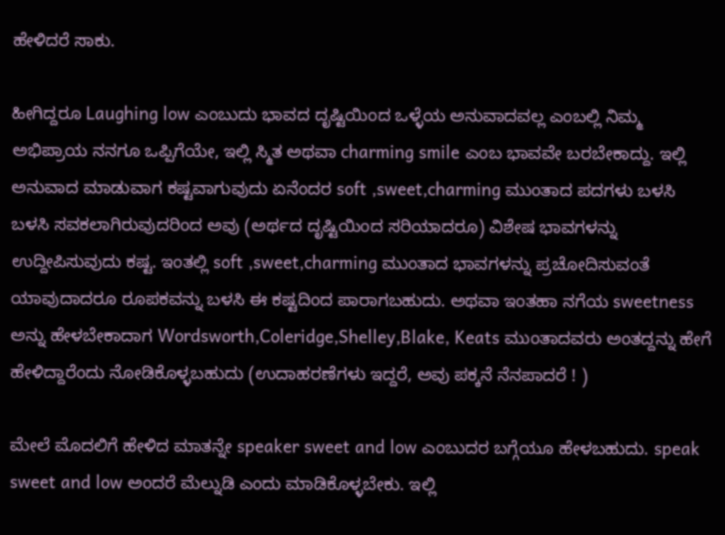ಹೇಳಿದರೆ ಸಾಕು.

ಹೀಗಿದ್ದರೂ Laughing low ಎಂಬುದು ಭಾವದ ದೃಷ್ಟಿಯಿಂದ ಒಳ್ಳೆಯ ಅನುವಾದವಲ್ಲ ಎಂಬಲ್ಲಿ ನಿಮ್ಮ ಅಭಿಪ್ರಾಯ ನನಗೂ ಒಪ್ಪಿಗೆಯೇ, ಇಲ್ಲಿ ಸ್ಮಿತ ಅಥವಾ charming smile ಎಂಬ ಭಾವವೇ ಬರಬೇಕಾದ್ದು. ಇಲ್ಲಿ ಅನುವಾದ ಮಾಡುವಾಗ ಕಷ್ಟವಾಗುವುದು ಏನೆಂದರ soft ,sweet,charming ಮುಂತಾದ ಪದಗಳು ಬಳಸಿ ಬಳಸಿ ಸವಕಲಾಗಿರುವುದರಿಂದ ಅವು (ಅರ್ಥದ ದೃಷ್ಟಿಯಿಂದ ಸರಿಯಾದರೂ) ವಿಶೇಷ ಭಾವಗಳನ್ನು ಉದ್ದೀಪಿಸುವುದು ಕಷ್ಟ. ಇಂತಲ್ಲಿ soft ,sweet,charming ಮುಂತಾದ ಭಾವಗಳನ್ನು ಪ್ರಚೋದಿಸುವಂತೆ ಯಾವುದಾದರೂ ರೂಪಕವನ್ನು ಬಳಸಿ ಈ ಕಷ್ಟದಿಂದ ಪಾರಾಗಬಹುದು. ಅಥವಾ ಇಂತಹಾ ನಗೆಯ sweetness ಅನ್ನು ಹೇಳಬೇಕಾದಾಗ Wordsworth,Coleridge,Shelley,Blake, Keats ಮುಂತಾದವರು ಅಂತದ್ದನ್ನು ಹೇಗೆ ಹೇಳಿದ್ದಾರೆಂದು ನೋಡಿಕೊಳ್ಳಬಹುದು (ಉದಾಹರಣೆಗಳು ಇದ್ದರೆ, ಅವು ಪಕ್ಕನೆ ನೆನಪಾದರೆ ! )

ಮೇಲೆ ಮೊದಲಿಗೆ ಹೇಳಿದ ಮಾತನ್ನೇ speaker sweet and low ಎಂಬುದರ ಬಗ್ಗೆಯೂ ಹೇಳಬಹುದು. speak sweet and low ಅಂದರೆ ಮೆಲ್ನುಡಿ ಎಂದು ಮಾಡಿಕೊಳ್ಳಬೇಕು. ಇಲ್ಲಿ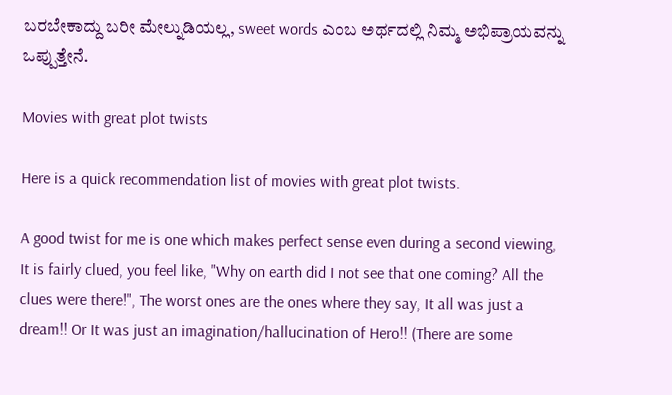ಬರಬೇಕಾದ್ದು ಬರೀ ಮೇಲ್ನುಡಿಯಲ್ಲ, sweet words ಎಂಬ ಅರ್ಥದಲ್ಲಿ ನಿಮ್ಮ ಅಭಿಪ್ರಾಯವನ್ನು ಒಪ್ಪುತ್ತೇನೆ.

Movies with great plot twists

Here is a quick recommendation list of movies with great plot twists.

A good twist for me is one which makes perfect sense even during a second viewing, It is fairly clued, you feel like, "Why on earth did I not see that one coming? All the clues were there!", The worst ones are the ones where they say, It all was just a dream!! Or It was just an imagination/hallucination of Hero!! (There are some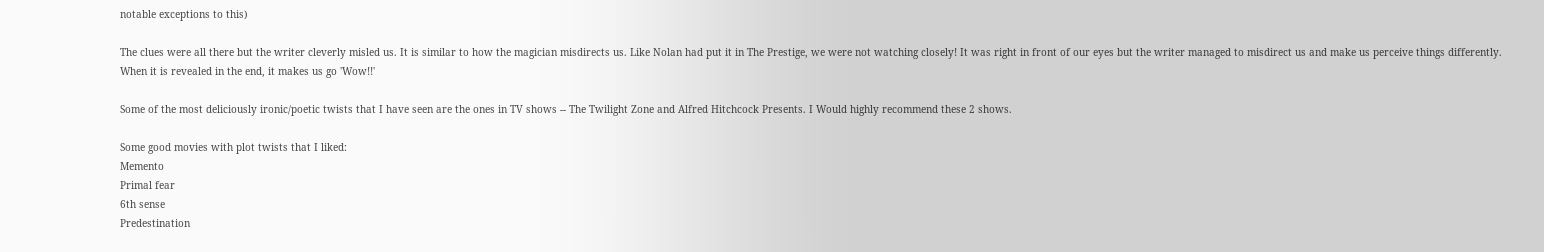notable exceptions to this)

The clues were all there but the writer cleverly misled us. It is similar to how the magician misdirects us. Like Nolan had put it in The Prestige, we were not watching closely! It was right in front of our eyes but the writer managed to misdirect us and make us perceive things differently. When it is revealed in the end, it makes us go 'Wow!!'

Some of the most deliciously ironic/poetic twists that I have seen are the ones in TV shows -- The Twilight Zone and Alfred Hitchcock Presents. I Would highly recommend these 2 shows.

Some good movies with plot twists that I liked:
Memento
Primal fear
6th sense
Predestination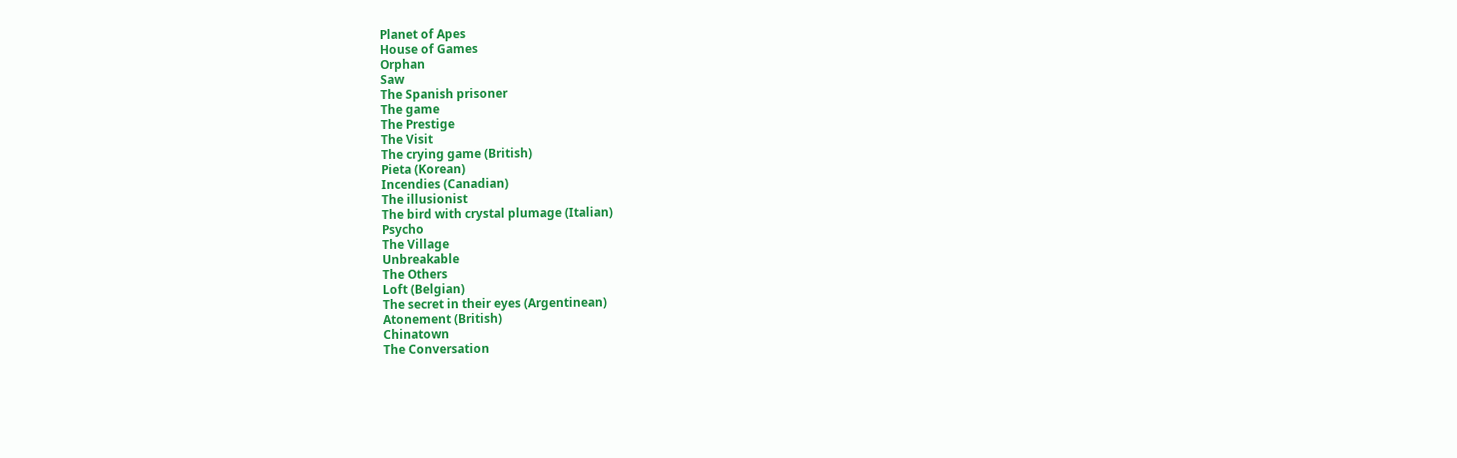Planet of Apes
House of Games
Orphan
Saw
The Spanish prisoner
The game
The Prestige
The Visit
The crying game (British)
Pieta (Korean)
Incendies (Canadian)
The illusionist
The bird with crystal plumage (Italian)
Psycho
The Village
Unbreakable
The Others
Loft (Belgian)
The secret in their eyes (Argentinean)
Atonement (British)
Chinatown
The Conversation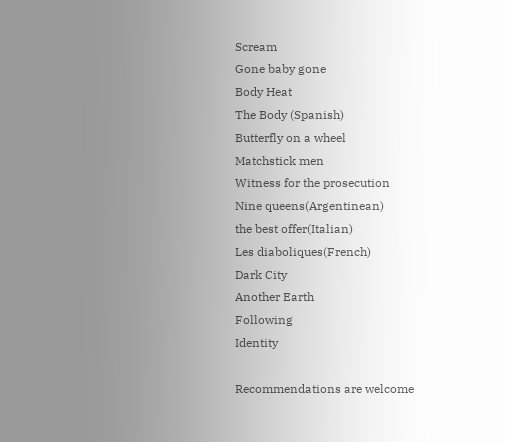Scream
Gone baby gone
Body Heat
The Body (Spanish)
Butterfly on a wheel
Matchstick men
Witness for the prosecution
Nine queens(Argentinean)
the best offer(Italian)
Les diaboliques(French)
Dark City
Another Earth
Following
Identity

Recommendations are welcome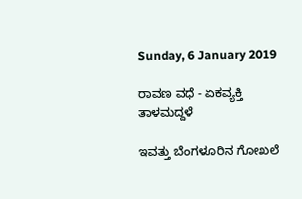Sunday, 6 January 2019

ರಾವಣ ವಧೆ - ಏಕವ್ಯಕ್ತಿ ತಾಳಮದ್ದಳೆ

ಇವತ್ತು ಬೆಂಗಳೂರಿನ ಗೋಖಲೆ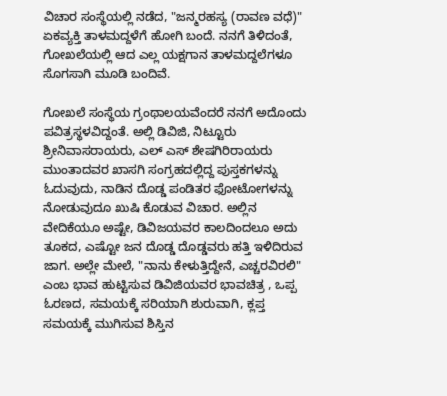ವಿಚಾರ ಸಂಸ್ಥೆಯಲ್ಲಿ ನಡೆದ, "ಜನ್ಮರಹಸ್ಯ (ರಾವಣ ವಧೆ)" ಏಕವ್ಯಕ್ತಿ ತಾಳಮದ್ದಳೆಗೆ ಹೋಗಿ ಬಂದೆ. ನನಗೆ ತಿಳಿದಂತೆ, ಗೋಖಲೆಯಲ್ಲಿ ಆದ ಎಲ್ಲ ಯಕ್ಷಗಾನ ತಾಳಮದ್ದಲೆಗಳೂ ಸೊಗಸಾಗಿ ಮೂಡಿ ಬಂದಿವೆ.

ಗೋಖಲೆ ಸಂಸ್ಥೆಯ ಗ್ರಂಥಾಲಯವೆಂದರೆ ನನಗೆ ಅದೊಂದು ಪವಿತ್ರಸ್ಥಳವಿದ್ದಂತೆ. ಅಲ್ಲಿ ಡಿವಿಜಿ, ನಿಟ್ಟೂರು ಶ್ರೀನಿವಾಸರಾಯರು, ಎಲ್ ಎಸ್ ಶೇಷಗಿರಿರಾಯರು ಮುಂತಾದವರ ಖಾಸಗಿ ಸಂಗ್ರಹದಲ್ಲಿದ್ದ ಪುಸ್ತಕಗಳನ್ನು ಓದುವುದು, ನಾಡಿನ ದೊಡ್ಡ ಪಂಡಿತರ ಫೋಟೋಗಳನ್ನು ನೋಡುವುದೂ ಖುಷಿ ಕೊಡುವ ವಿಚಾರ. ಅಲ್ಲಿನ ವೇದಿಕೆಯೂ ಅಷ್ಟೇ, ಡಿವಿಜಯವರ ಕಾಲದಿಂದಲೂ ಅದು ತೂಕದ, ಎಷ್ಟೋ ಜನ ದೊಡ್ಡ ದೊಡ್ಡವರು ಹತ್ತಿ ಇಳಿದಿರುವ ಜಾಗ. ಅಲ್ಲೇ ಮೇಲೆ, "ನಾನು ಕೇಳುತ್ತಿದ್ದೇನೆ, ಎಚ್ಚರವಿರಲಿ" ಎಂಬ ಭಾವ ಹುಟ್ಟಿಸುವ ಡಿವಿಜಿಯವರ ಭಾವಚಿತ್ರ , ಒಪ್ಪ ಓರಣದ, ಸಮಯಕ್ಕೆ ಸರಿಯಾಗಿ ಶುರುವಾಗಿ, ಕ್ಲಪ್ತ ಸಮಯಕ್ಕೆ ಮುಗಿಸುವ ಶಿಸ್ತಿನ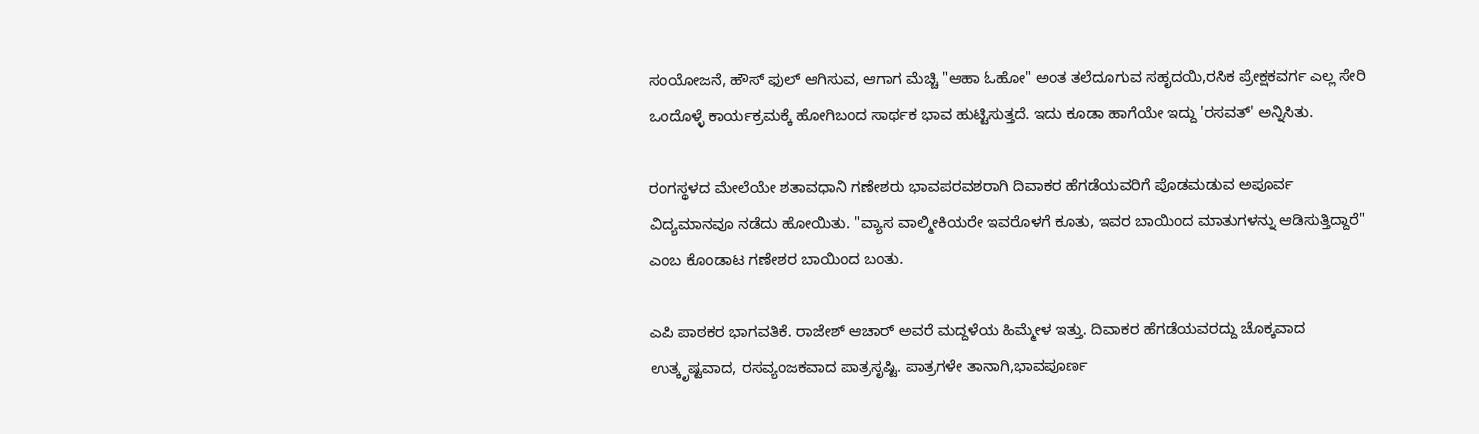ಸಂಯೋಜನೆ, ಹೌಸ್ ಫುಲ್ ಆಗಿಸುವ, ಆಗಾಗ ಮೆಚ್ಚಿ "ಆಹಾ ಓಹೋ" ಅಂತ ತಲೆದೂಗುವ ಸಹೃದಯಿ,ರಸಿಕ ಪ್ರೇಕ್ಷಕವರ್ಗ ಎಲ್ಲ ಸೇರಿ ಒಂದೊಳ್ಳೆ ಕಾರ್ಯಕ್ರಮಕ್ಕೆ ಹೋಗಿಬಂದ ಸಾರ್ಥಕ ಭಾವ ಹುಟ್ಟಿಸುತ್ತದೆ. ಇದು ಕೂಡಾ ಹಾಗೆಯೇ ಇದ್ದು 'ರಸವತ್' ಅನ್ನಿಸಿತು.

ರಂಗಸ್ಥಳದ ಮೇಲೆಯೇ ಶತಾವಧಾನಿ ಗಣೇಶರು ಭಾವಪರವಶರಾಗಿ ದಿವಾಕರ ಹೆಗಡೆಯವರಿಗೆ ಪೊಡಮಡುವ ಅಪೂರ್ವ ವಿದ್ಯಮಾನವೂ ನಡೆದು ಹೋಯಿತು. "ವ್ಯಾಸ ವಾಲ್ಮೀಕಿಯರೇ ಇವರೊಳಗೆ ಕೂತು, ಇವರ ಬಾಯಿಂದ ಮಾತುಗಳನ್ನು ಆಡಿಸುತ್ತಿದ್ದಾರೆ" ಎಂಬ ಕೊಂಡಾಟ ಗಣೇಶರ ಬಾಯಿಂದ ಬಂತು.

ಎಪಿ ಪಾಠಕರ ಭಾಗವತಿಕೆ. ರಾಜೇಶ್ ಆಚಾರ್ ಅವರೆ ಮದ್ದಳೆಯ ಹಿಮ್ಮೇಳ ಇತ್ತು. ದಿವಾಕರ ಹೆಗಡೆಯವರದ್ದು ಚೊಕ್ಕವಾದ ಉತ್ಕೃಷ್ಟವಾದ, ರಸವ್ಯಂಜಕವಾದ ಪಾತ್ರಸೃಷ್ಟಿ. ಪಾತ್ರಗಳೇ ತಾನಾಗಿ,ಭಾವಪೂರ್ಣ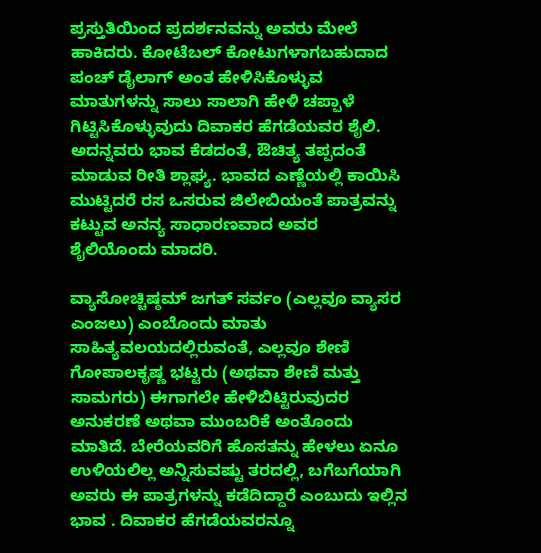ಪ್ರಸ್ತುತಿಯಿಂದ ಪ್ರದರ್ಶನವನ್ನು ಅವರು ಮೇಲೆ ಹಾಕಿದರು. ಕೋಟೆಬಲ್ ಕೋಟುಗಳಾಗಬಹುದಾದ ಪಂಚ್ ಡೈಲಾಗ್ ಅಂತ ಹೇಳಿಸಿಕೊಳ್ಳುವ ಮಾತುಗಳನ್ನು ಸಾಲು ಸಾಲಾಗಿ ಹೇಳಿ ಚಪ್ಪಾಳೆ ಗಿಟ್ಟಿಸಿಕೊಳ್ಳುವುದು ದಿವಾಕರ ಹೆಗಡೆಯವರ ಶೈಲಿ. ಅದನ್ನವರು ಭಾವ ಕೆಡದಂತೆ, ಔಚಿತ್ಯ ತಪ್ಪದಂತೆ ಮಾಡುವ ರೀತಿ ಶ್ಲಾಘ್ಯ. ಭಾವದ ಎಣ್ಣೆಯಲ್ಲಿ ಕಾಯಿಸಿ ಮುಟ್ಟಿದರೆ ರಸ ಒಸರುವ ಜಿಲೇಬಿಯಂತೆ ಪಾತ್ರವನ್ನು ಕಟ್ಟುವ ಅನನ್ಯ ಸಾಧಾರಣವಾದ ಅವರ ಶೈಲಿಯೊಂದು ಮಾದರಿ.

ವ್ಯಾಸೋಚ್ಚಿಷ್ಠಮ್ ಜಗತ್ ಸರ್ವಂ (ಎಲ್ಲವೂ ವ್ಯಾಸರ ಎಂಜಲು) ಎಂಬೊಂದು ಮಾತು ಸಾಹಿತ್ಯವಲಯದಲ್ಲಿರುವಂತೆ, ಎಲ್ಲವೂ ಶೇಣಿ ಗೋಪಾಲಕೃಷ್ಣ ಭಟ್ಟರು (ಅಥವಾ ಶೇಣಿ ಮತ್ತು ಸಾಮಗರು) ಈಗಾಗಲೇ ಹೇಳಿಬಿಟ್ಟಿರುವುದರ ಅನುಕರಣೆ ಅಥವಾ ಮುಂಬರಿಕೆ ಅಂತೊಂದು ಮಾತಿದೆ. ಬೇರೆಯವರಿಗೆ ಹೊಸತನ್ನು ಹೇಳಲು ಏನೂ ಉಳಿಯಲಿಲ್ಲ ಅನ್ನಿಸುವಷ್ಟು ತರದಲ್ಲಿ, ಬಗೆಬಗೆಯಾಗಿ ಅವರು ಈ ಪಾತ್ರಗಳನ್ನು ಕಡೆದಿದ್ದಾರೆ ಎಂಬುದು ಇಲ್ಲಿನ ಭಾವ . ದಿವಾಕರ ಹೆಗಡೆಯವರನ್ನೂ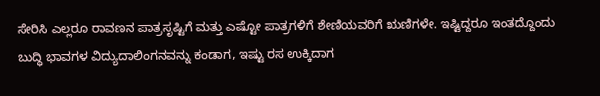ಸೇರಿಸಿ ಎಲ್ಲರೂ ರಾವಣನ ಪಾತ್ರಸೃಷ್ಟಿಗೆ ಮತ್ತು ಎಷ್ಟೋ ಪಾತ್ರಗಳಿಗೆ ಶೇಣಿಯವರಿಗೆ ಋಣಿಗಳೇ. ಇಷ್ಟಿದ್ದರೂ ಇಂತದ್ದೊಂದು ಬುದ್ಧಿ ಭಾವಗಳ ವಿದ್ಯುದಾಲಿಂಗನವನ್ನು ಕಂಡಾಗ, ಇಷ್ಟು ರಸ ಉಕ್ಕಿದಾಗ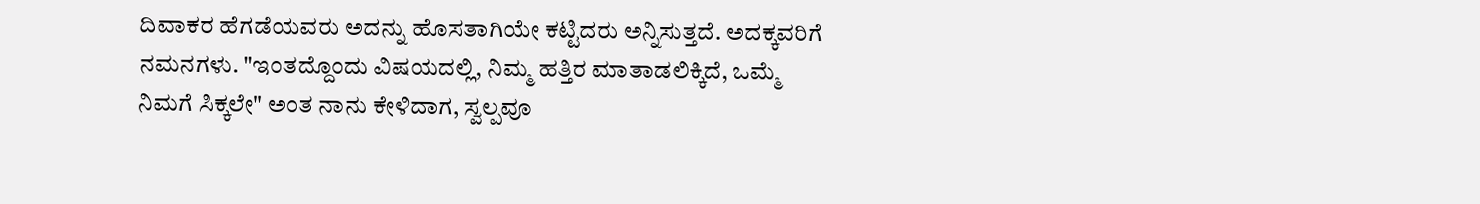ದಿವಾಕರ ಹೆಗಡೆಯವರು ಅದನ್ನು ಹೊಸತಾಗಿಯೇ ಕಟ್ಟಿದರು ಅನ್ನಿಸುತ್ತದೆ. ಅದಕ್ಕವರಿಗೆ ನಮನಗಳು. "ಇಂತದ್ದೊಂದು ವಿಷಯದಲ್ಲಿ, ನಿಮ್ಮ ಹತ್ತಿರ ಮಾತಾಡಲಿಕ್ಕಿದೆ, ಒಮ್ಮೆ ನಿಮಗೆ ಸಿಕ್ಕಲೇ" ಅಂತ ನಾನು ಕೇಳಿದಾಗ, ಸ್ವಲ್ಪವೂ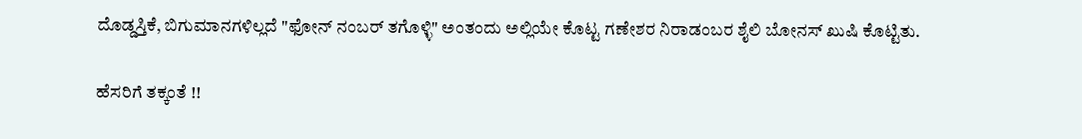ದೊಡ್ಡಸ್ತಿಕೆ, ಬಿಗುಮಾನಗಳಿಲ್ಲದೆ "ಫೋನ್ ನಂಬರ್ ತಗೊಳ್ಳಿ" ಅಂತಂದು ಅಲ್ಲಿಯೇ ಕೊಟ್ಟ ಗಣೇಶರ ನಿರಾಡಂಬರ ಶೈಲಿ ಬೋನಸ್ ಖುಷಿ ಕೊಟ್ಟಿತು.

ಹೆಸರಿಗೆ ತಕ್ಕಂತೆ !!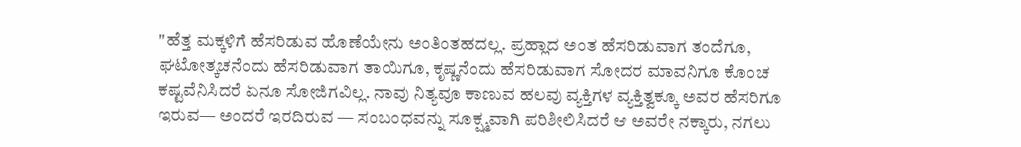"ಹೆತ್ತ ಮಕ್ಕಳಿಗೆ ಹೆಸರಿಡುವ ಹೊಣೆಯೇನು ಅಂತಿಂತಹದಲ್ಲ. ಪ್ರಹ್ಲಾದ ಅಂತ ಹೆಸರಿಡುವಾಗ ತಂದೆಗೂ, ಘಟೋತ್ಕಚನೆಂದು ಹೆಸರಿಡುವಾಗ ತಾಯಿಗೂ, ಕೃಷ್ಣನೆಂದು ಹೆಸರಿಡುವಾಗ ಸೋದರ ಮಾವನಿಗೂ ಕೊಂಚ ಕಷ್ಟವೆನಿಸಿದರೆ ಏನೂ ಸೋಜಿಗವಿಲ್ಲ. ನಾವು ನಿತ್ಯವೂ ಕಾಣುವ ಹಲವು ವ್ಯಕ್ತಿಗಳ ವ್ಯಕ್ತಿತ್ವಕ್ಕೂ ಅವರ ಹೆಸರಿಗೂ ಇರುವ— ಅಂದರೆ ಇರದಿರುವ — ಸಂಬಂಧವನ್ನು ಸೂಕ್ಷ್ಮವಾಗಿ ಪರಿಶೀಲಿಸಿದರೆ ಆ ಅವರೇ ನಕ್ಕಾರು, ನಗಲು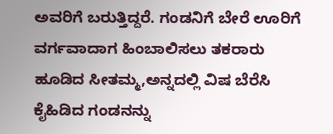ಅವರಿಗೆ ಬರುತ್ತಿದ್ದರೆ. ಗಂಡನಿಗೆ ಬೇರೆ ಊರಿಗೆ ವರ್ಗವಾದಾಗ ಹಿಂಬಾಲಿಸಲು ತಕರಾರು ಹೂಡಿದ ಸೀತಮ್ಮ,ಅನ್ನದಲ್ಲಿ ವಿಷ ಬೆರೆಸಿ ಕೈಹಿಡಿದ ಗಂಡನನ್ನು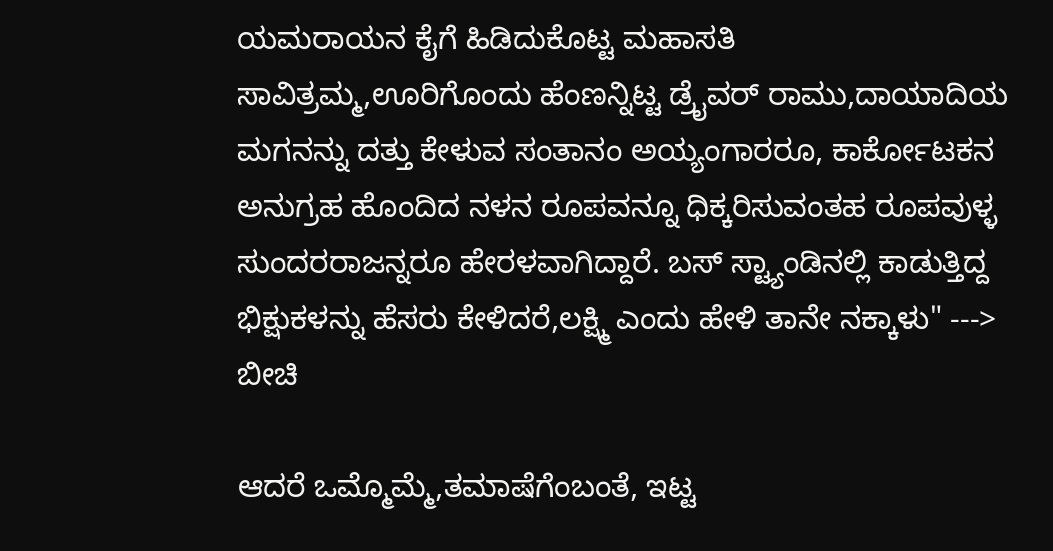ಯಮರಾಯನ ಕೈಗೆ ಹಿಡಿದುಕೊಟ್ಟ ಮಹಾಸತಿ ಸಾವಿತ್ರಮ್ಮ,ಊರಿಗೊಂದು ಹೆಂಣನ್ನಿಟ್ಟ ಡ್ರೈವರ್ ರಾಮು,ದಾಯಾದಿಯ ಮಗನನ್ನು ದತ್ತು ಕೇಳುವ ಸಂತಾನಂ ಅಯ್ಯಂಗಾರರೂ, ಕಾರ್ಕೋಟಕನ ಅನುಗ್ರಹ ಹೊಂದಿದ ನಳನ ರೂಪವನ್ನೂ ಧಿಕ್ಕರಿಸುವಂತಹ ರೂಪವುಳ್ಳ ಸುಂದರರಾಜನ್ನರೂ ಹೇರಳವಾಗಿದ್ದಾರೆ. ಬಸ್ ಸ್ಟ್ಯಾಂಡಿನಲ್ಲಿ ಕಾಡುತ್ತಿದ್ದ ಭಿಕ್ಷುಕಳನ್ನು ಹೆಸರು ಕೇಳಿದರೆ,ಲಕ್ಷ್ಮಿ ಎಂದು ಹೇಳಿ ತಾನೇ ನಕ್ಕಾಳು" ---> ಬೀಚಿ

ಆದರೆ ಒಮ್ಮೊಮ್ಮೆ,ತಮಾಷೆಗೆಂಬಂತೆ, ಇಟ್ಟ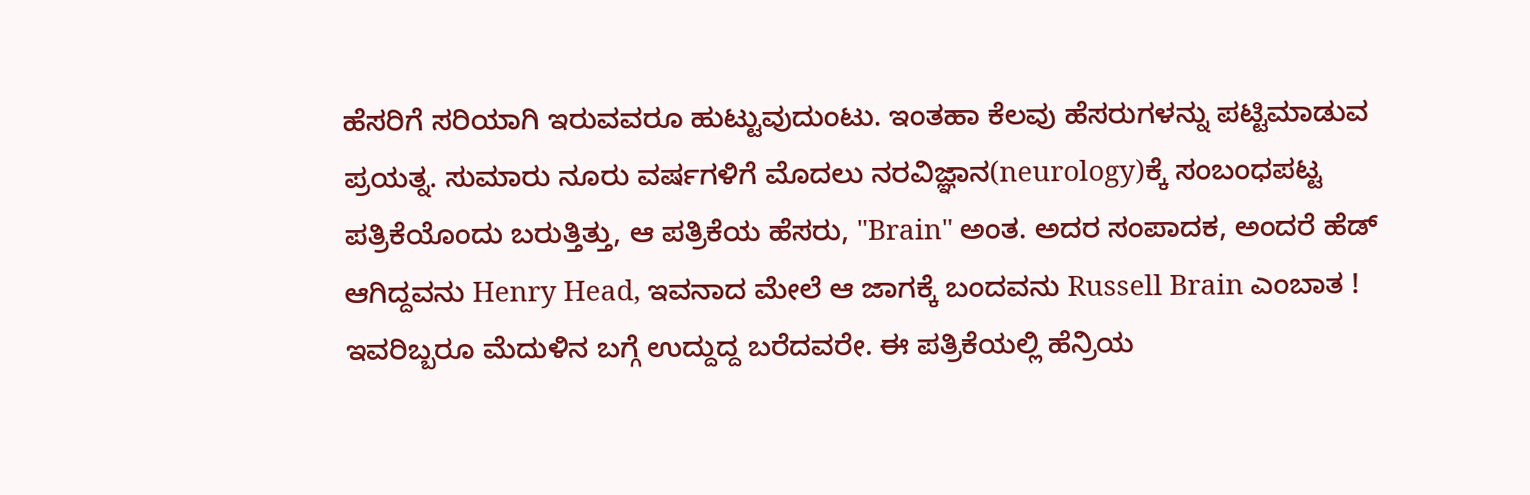ಹೆಸರಿಗೆ ಸರಿಯಾಗಿ ಇರುವವರೂ ಹುಟ್ಟುವುದುಂಟು. ಇಂತಹಾ ಕೆಲವು ಹೆಸರುಗಳನ್ನು ಪಟ್ಟಿಮಾಡುವ ಪ್ರಯತ್ನ. ಸುಮಾರು ನೂರು ವರ್ಷಗಳಿಗೆ ಮೊದಲು ನರವಿಜ್ಞಾನ(neurology)ಕ್ಕೆ ಸಂಬಂಧಪಟ್ಟ ಪತ್ರಿಕೆಯೊಂದು ಬರುತ್ತಿತ್ತು, ಆ ಪತ್ರಿಕೆಯ ಹೆಸರು, "Brain" ಅಂತ. ಅದರ ಸಂಪಾದಕ, ಅಂದರೆ ಹೆಡ್ ಆಗಿದ್ದವನು Henry Head, ಇವನಾದ ಮೇಲೆ ಆ ಜಾಗಕ್ಕೆ ಬಂದವನು Russell Brain ಎಂಬಾತ ! ಇವರಿಬ್ಬರೂ ಮೆದುಳಿನ ಬಗ್ಗೆ ಉದ್ದುದ್ದ ಬರೆದವರೇ. ಈ ಪತ್ರಿಕೆಯಲ್ಲಿ ಹೆನ್ರಿಯ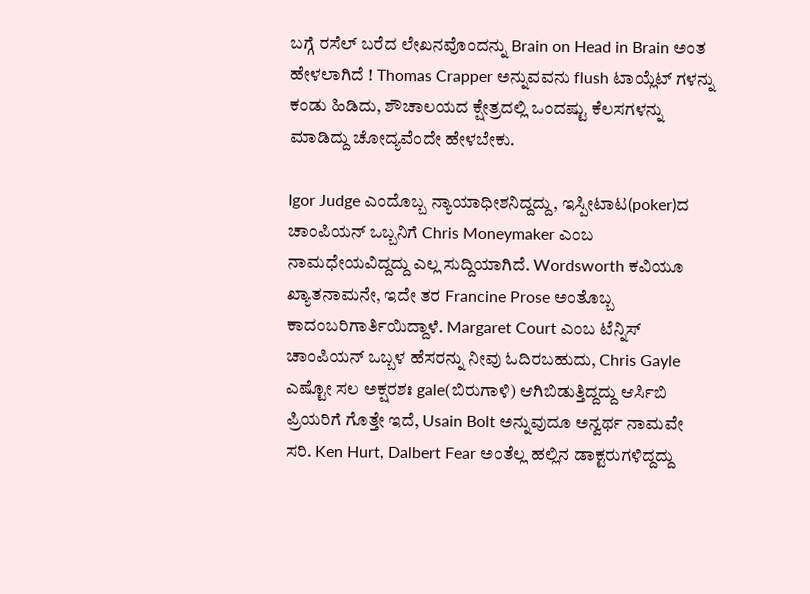ಬಗ್ಗೆ ರಸೆಲ್ ಬರೆದ ಲೇಖನವೊಂದನ್ನು Brain on Head in Brain ಅಂತ ಹೇಳಲಾಗಿದೆ ! Thomas Crapper ಅನ್ನುವವನು flush ಟಾಯ್ಲೆಟ್ ಗಳನ್ನು ಕಂಡು ಹಿಡಿದು, ಶೌಚಾಲಯದ ಕ್ಷೇತ್ರದಲ್ಲಿ ಒಂದಷ್ಟು ಕೆಲಸಗಳನ್ನು ಮಾಡಿದ್ದು ಚೋದ್ಯವೆಂದೇ ಹೇಳಬೇಕು.

Igor Judge ಎಂದೊಬ್ಬ ನ್ಯಾಯಾಧೀಶನಿದ್ದದ್ದು, ಇಸ್ಪೀಟಾಟ(poker)ದ ಚಾಂಪಿಯನ್ ಒಬ್ಬನಿಗೆ Chris Moneymaker ಎಂಬ ನಾಮಧೇಯವಿದ್ದದ್ದು ಎಲ್ಲ ಸುದ್ದಿಯಾಗಿದೆ. Wordsworth ಕವಿಯೂ ಖ್ಯಾತನಾಮನೇ, ಇದೇ ತರ Francine Prose ಅಂತೊಬ್ಬ ಕಾದಂಬರಿಗಾರ್ತಿಯಿದ್ದಾಳೆ. Margaret Court ಎಂಬ ಟೆನ್ನಿಸ್ ಚಾಂಪಿಯನ್ ಒಬ್ಬಳ ಹೆಸರನ್ನು ನೀವು ಓದಿರಬಹುದು, Chris Gayle ಎಷ್ಟೋ ಸಲ ಅಕ್ಷರಶಃ gale(ಬಿರುಗಾಳಿ) ಆಗಿಬಿಡುತ್ತಿದ್ದದ್ದು ಆರ್ಸಿಬಿ ಪ್ರಿಯರಿಗೆ ಗೊತ್ತೇ ಇದೆ, Usain Bolt ಅನ್ನುವುದೂ ಅನ್ವರ್ಥ ನಾಮವೇ ಸರಿ. Ken Hurt, Dalbert Fear ಅಂತೆಲ್ಲ ಹಲ್ಲಿನ ಡಾಕ್ಟರುಗಳಿದ್ದದ್ದು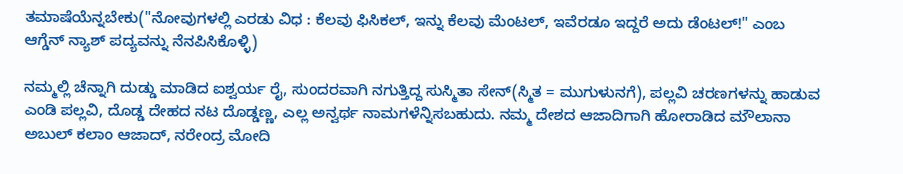ತಮಾಷೆಯೆನ್ನಬೇಕು("ನೋವುಗಳಲ್ಲಿ ಎರಡು ವಿಧ : ಕೆಲವು ಫಿಸಿಕಲ್, ಇನ್ನು ಕೆಲವು ಮೆಂಟಲ್, ಇವೆರಡೂ ಇದ್ದರೆ ಅದು ಡೆಂಟಲ್!" ಎಂಬ ಆಗ್ಡೆನ್ ನ್ಯಾಶ್ ಪದ್ಯವನ್ನು ನೆನಪಿಸಿಕೊಳ್ಳಿ)

ನಮ್ಮಲ್ಲಿ ಚೆನ್ನಾಗಿ ದುಡ್ಡು ಮಾಡಿದ ಐಶ್ವರ್ಯ ರೈ, ಸುಂದರವಾಗಿ ನಗುತ್ತಿದ್ದ ಸುಸ್ಮಿತಾ ಸೇನ್(ಸ್ಮಿತ = ಮುಗುಳುನಗೆ), ಪಲ್ಲವಿ ಚರಣಗಳನ್ನು ಹಾಡುವ ಎಂಡಿ ಪಲ್ಲವಿ, ದೊಡ್ಡ ದೇಹದ ನಟ ದೊಡ್ಡಣ್ಣ, ಎಲ್ಲ ಅನ್ವರ್ಥ ನಾಮಗಳೆನ್ನಿಸಬಹುದು. ನಮ್ಮ ದೇಶದ ಆಜಾದಿಗಾಗಿ ಹೋರಾಡಿದ ಮೌಲಾನಾ ಅಬುಲ್ ಕಲಾಂ ಆಜಾದ್, ನರೇಂದ್ರ ಮೋದಿ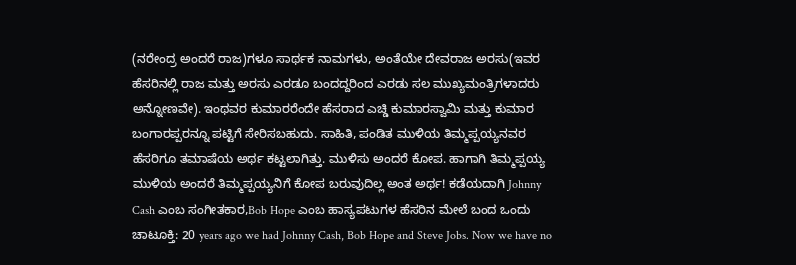(ನರೇಂದ್ರ ಅಂದರೆ ರಾಜ)ಗಳೂ ಸಾರ್ಥಕ ನಾಮಗಳು, ಅಂತೆಯೇ ದೇವರಾಜ ಅರಸು(ಇವರ ಹೆಸರಿನಲ್ಲಿ ರಾಜ ಮತ್ತು ಅರಸು ಎರಡೂ ಬಂದದ್ದರಿಂದ ಎರಡು ಸಲ ಮುಖ್ಯಮಂತ್ರಿಗಳಾದರು ಅನ್ನೋಣವೇ). ಇಂಥವರ ಕುಮಾರರೆಂದೇ ಹೆಸರಾದ ಎಚ್ಡಿ ಕುಮಾರಸ್ವಾಮಿ ಮತ್ತು ಕುಮಾರ ಬಂಗಾರಪ್ಪರನ್ನೂ ಪಟ್ಟಿಗೆ ಸೇರಿಸಬಹುದು. ಸಾಹಿತಿ, ಪಂಡಿತ ಮುಳಿಯ ತಿಮ್ಮಪ್ಪಯ್ಯನವರ ಹೆಸರಿಗೂ ತಮಾಷೆಯ ಅರ್ಥ ಕಟ್ಟಲಾಗಿತ್ತು. ಮುಳಿಸು ಅಂದರೆ ಕೋಪ. ಹಾಗಾಗಿ ತಿಮ್ಮಪ್ಪಯ್ಯ ಮುಳಿಯ ಅಂದರೆ ತಿಮ್ಮಪ್ಪಯ್ಯನಿಗೆ ಕೋಪ ಬರುವುದಿಲ್ಲ ಅಂತ ಅರ್ಥ! ಕಡೆಯದಾಗಿ Johnny Cash ಎಂಬ ಸಂಗೀತಕಾರ,Bob Hope ಎಂಬ ಹಾಸ್ಯಪಟುಗಳ ಹೆಸರಿನ ಮೇಲೆ ಬಂದ ಒಂದು ಚಾಟೂಕ್ತಿ: 20 years ago we had Johnny Cash, Bob Hope and Steve Jobs. Now we have no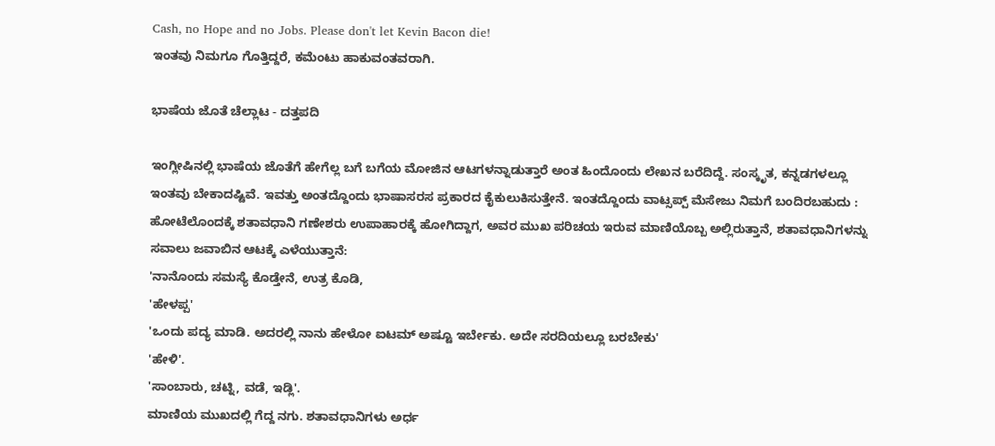Cash, no Hope and no Jobs. Please don't let Kevin Bacon die!
ಇಂತವು ನಿಮಗೂ ಗೊತ್ತಿದ್ದರೆ, ಕಮೆಂಟು ಹಾಕುವಂತವರಾಗಿ.

ಭಾಷೆಯ ಜೊತೆ ಚೆಲ್ಲಾಟ - ದತ್ತಪದಿ

ಇಂಗ್ಲೀಷಿನಲ್ಲಿ ಭಾಷೆಯ ಜೊತೆಗೆ ಹೇಗೆಲ್ಲ ಬಗೆ ಬಗೆಯ ಮೋಜಿನ ಆಟಗಳನ್ನಾಡುತ್ತಾರೆ ಅಂತ ಹಿಂದೊಂದು ಲೇಖನ ಬರೆದಿದ್ದೆ. ಸಂಸ್ಕೃತ, ಕನ್ನಡಗಳಲ್ಲೂ ಇಂತವು ಬೇಕಾದಷ್ಟಿವೆ. ಇವತ್ತು ಅಂತದ್ದೊಂದು ಭಾಷಾಸರಸ ಪ್ರಕಾರದ ಕೈಕುಲುಕಿಸುತ್ತೇನೆ. ಇಂತದ್ದೊಂದು ವಾಟ್ಸಪ್ಪ್ ಮೆಸೇಜು ನಿಮಗೆ ಬಂದಿರಬಹುದು :
ಹೋಟೆಲೊಂದಕ್ಕೆ ಶತಾವಧಾನಿ ಗಣೇಶರು ಉಪಾಹಾರಕ್ಕೆ ಹೋಗಿದ್ದಾಗ, ಅವರ ಮುಖ ಪರಿಚಯ ಇರುವ ಮಾಣಿಯೊಬ್ಬ ಅಲ್ಲಿರುತ್ತಾನೆ, ಶತಾವಧಾನಿಗಳನ್ನು ಸವಾಲು ಜವಾಬಿನ ಆಟಕ್ಕೆ ಎಳೆಯುತ್ತಾನೆ:
'ನಾನೊಂದು ಸಮಸ್ಯೆ ಕೊಡ್ತೇನೆ, ಉತ್ರ ಕೊಡಿ,
'ಹೇಳಪ್ಪ'
'ಒಂದು ಪದ್ಯ ಮಾಡಿ. ಅದರಲ್ಲಿ ನಾನು ಹೇಳೋ ಐಟಮ್ ಅಷ್ಟೂ ಇರ್ಬೇಕು. ಅದೇ ಸರದಿಯಲ್ಲೂ ಬರಬೇಕು'
'ಹೇಳಿ'.
'ಸಾಂಬಾರು, ಚಟ್ನಿ, ವಡೆ, ಇಡ್ಲಿ'.
ಮಾಣಿಯ ಮುಖದಲ್ಲಿ ಗೆದ್ದ ನಗು. ಶತಾವಧಾನಿಗಳು ಅರ್ಧ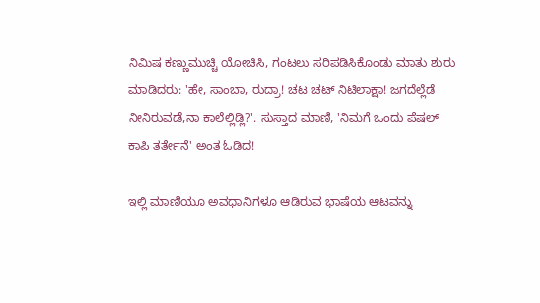ನಿಮಿಷ ಕಣ್ಣುಮುಚ್ಚಿ ಯೋಚಿಸಿ, ಗಂಟಲು ಸರಿಪಡಿಸಿಕೊಂಡು ಮಾತು ಶುರು ಮಾಡಿದರು: 'ಹೇ, ಸಾಂಬಾ, ರುದ್ರಾ! ಚಟ ಚಟ್ ನಿಟಿಲಾಕ್ಷಾ! ಜಗದೆಲ್ಲೆಡೆ ನೀನಿರುವಡೆ,ನಾ ಕಾಲೆಲ್ಲಿಡ್ಲಿ?'. ಸುಸ್ತಾದ ಮಾಣಿ, 'ನಿಮಗೆ ಒಂದು ಪೆಷಲ್ ಕಾಪಿ ತರ್ತೇನೆ' ಅಂತ ಓಡಿದ!

ಇಲ್ಲಿ ಮಾಣಿಯೂ ಅವಧಾನಿಗಳೂ ಆಡಿರುವ ಭಾಷೆಯ ಆಟವನ್ನು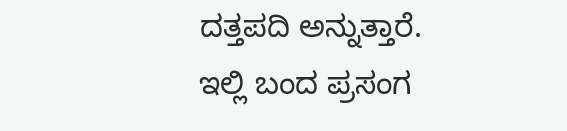ದತ್ತಪದಿ ಅನ್ನುತ್ತಾರೆ. ಇಲ್ಲಿ ಬಂದ ಪ್ರಸಂಗ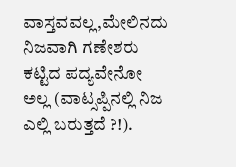ವಾಸ್ತವವಲ್ಲ,ಮೇಲಿನದು ನಿಜವಾಗಿ ಗಣೇಶರು ಕಟ್ಟಿದ ಪದ್ಯವೇನೋ ಅಲ್ಲ (ವಾಟ್ಸಪ್ಪಿನಲ್ಲಿ ನಿಜ ಎಲ್ಲಿ ಬರುತ್ತದೆ ?!).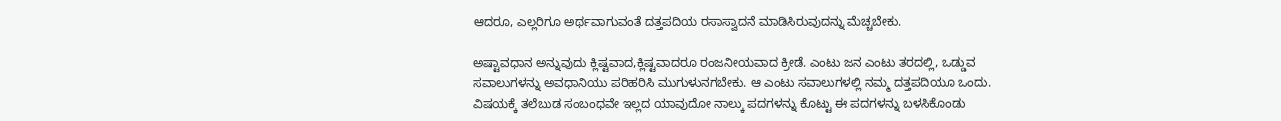ಆದರೂ, ಎಲ್ಲರಿಗೂ ಅರ್ಥವಾಗುವಂತೆ ದತ್ತಪದಿಯ ರಸಾಸ್ವಾದನೆ ಮಾಡಿಸಿರುವುದನ್ನು ಮೆಚ್ಚಬೇಕು.

ಅಷ್ಟಾವಧಾನ ಅನ್ನುವುದು ಕ್ಲಿಷ್ಟವಾದ,ಕ್ಲಿಷ್ಟವಾದರೂ ರಂಜನೀಯವಾದ ಕ್ರೀಡೆ. ಎಂಟು ಜನ ಎಂಟು ತರದಲ್ಲಿ, ಒಡ್ಡುವ ಸವಾಲುಗಳನ್ನು ಅವಧಾನಿಯು ಪರಿಹರಿಸಿ ಮುಗುಳುನಗಬೇಕು. ಆ ಎಂಟು ಸವಾಲುಗಳಲ್ಲಿ ನಮ್ಮ ದತ್ತಪದಿಯೂ ಒಂದು. ವಿಷಯಕ್ಕೆ ತಲೆಬುಡ ಸಂಬಂಧವೇ ಇಲ್ಲದ ಯಾವುದೋ ನಾಲ್ಕು ಪದಗಳನ್ನು ಕೊಟ್ಟು ಈ ಪದಗಳನ್ನು ಬಳಸಿಕೊಂಡು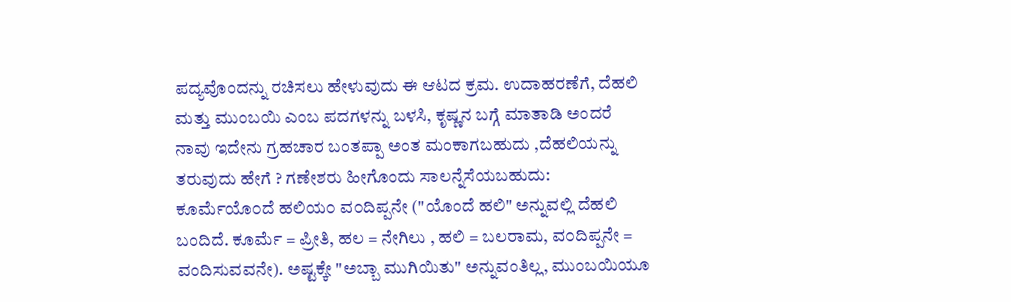ಪದ್ಯವೊಂದನ್ನು ರಚಿಸಲು ಹೇಳುವುದು ಈ ಆಟದ ಕ್ರಮ. ಉದಾಹರಣೆಗೆ, ದೆಹಲಿ ಮತ್ತು ಮುಂಬಯಿ ಎಂಬ ಪದಗಳನ್ನು ಬಳಸಿ, ಕೃಷ್ಣನ ಬಗ್ಗೆ ಮಾತಾಡಿ ಅಂದರೆ ನಾವು ಇದೇನು ಗ್ರಹಚಾರ ಬಂತಪ್ಪಾ ಅಂತ ಮಂಕಾಗಬಹುದು ,ದೆಹಲಿಯನ್ನು ತರುವುದು ಹೇಗೆ ? ಗಣೇಶರು ಹೀಗೊಂದು ಸಾಲನ್ನೆಸೆಯಬಹುದು: ಕೂರ್ಮೆಯೊ೦ದೆ ಹಲಿಯ೦ ವ೦ದಿಪ್ಪನೇ ("ಯೊಂದೆ ಹಲಿ" ಅನ್ನುವಲ್ಲಿ ದೆಹಲಿ ಬಂದಿದೆ. ಕೂರ್ಮೆ = ಪ್ರೀತಿ, ಹಲ = ನೇಗಿಲು , ಹಲಿ = ಬಲರಾಮ, ವ೦ದಿಪ್ಪನೇ = ವಂದಿಸುವವನೇ). ಅಷ್ಟಕ್ಕೇ "ಅಬ್ಬಾ ಮುಗಿಯಿತು" ಅನ್ನುವಂತಿಲ್ಲ, ಮುಂಬಯಿಯೂ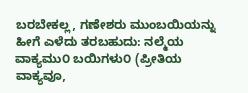ಬರಬೇಕಲ್ಲ, ಗಣೇಶರು ಮುಂಬಯಿಯನ್ನು ಹೀಗೆ ಎಳೆದು ತರಬಹುದು: ನಲ್ಮೆಯ ವಾಕ್ಯಮು೦ ಬಯಿಗಳು೦ (ಪ್ರೀತಿಯ ವಾಕ್ಯವೂ,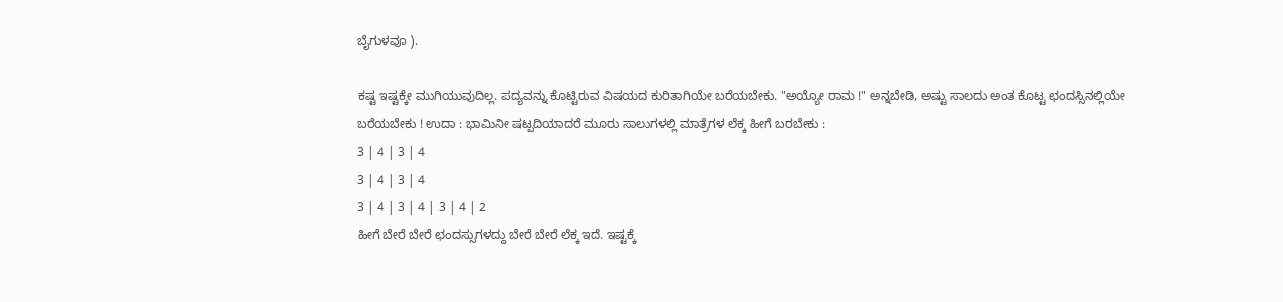ಬೈಗುಳವೂ ).

ಕಷ್ಟ ಇಷ್ಟಕ್ಕೇ ಮುಗಿಯುವುದಿಲ್ಲ. ಪದ್ಯವನ್ನು ಕೊಟ್ಟಿರುವ ವಿಷಯದ ಕುರಿತಾಗಿಯೇ ಬರೆಯಬೇಕು. "ಅಯ್ಯೋ ರಾಮ !" ಅನ್ನಬೇಡಿ, ಅಷ್ಟು ಸಾಲದು ಅಂತ ಕೊಟ್ಟ ಛಂದಸ್ಸಿನಲ್ಲಿಯೇ ಬರೆಯಬೇಕು ! ಉದಾ : ಭಾಮಿನೀ ಷಟ್ಪದಿಯಾದರೆ ಮೂರು ಸಾಲುಗಳಲ್ಲಿ ಮಾತ್ರೆಗಳ ಲೆಕ್ಕ ಹೀಗೆ ಬರಬೇಕು :
3 | 4 | 3 | 4
3 | 4 | 3 | 4
3 | 4 | 3 | 4 | 3 | 4 | 2
ಹೀಗೆ ಬೇರೆ ಬೇರೆ ಛಂದಸ್ಸುಗಳದ್ದು ಬೇರೆ ಬೇರೆ ಲೆಕ್ಕ ಇದೆ. ಇಷ್ಟಕ್ಕೆ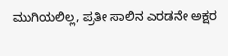ಮುಗಿಯಲಿಲ್ಲ, ಪ್ರತೀ ಸಾಲಿನ ಎರಡನೇ ಅಕ್ಷರ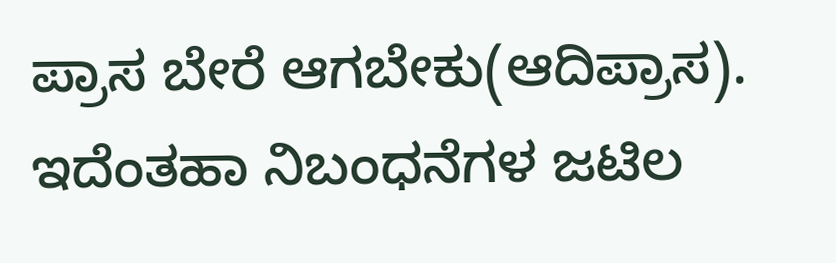ಪ್ರಾಸ ಬೇರೆ ಆಗಬೇಕು(ಆದಿಪ್ರಾಸ). ಇದೆಂತಹಾ ನಿಬಂಧನೆಗಳ ಜಟಿಲ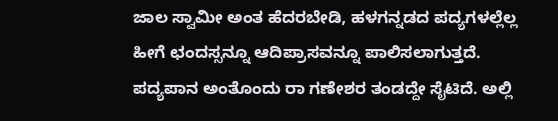ಜಾಲ ಸ್ವಾಮೀ ಅಂತ ಹೆದರಬೇಡಿ, ಹಳಗನ್ನಡದ ಪದ್ಯಗಳಲ್ಲೆಲ್ಲ ಹೀಗೆ ಛಂದಸ್ಸನ್ನೂ ಆದಿಪ್ರಾಸವನ್ನೂ ಪಾಲಿಸಲಾಗುತ್ತದೆ. ಪದ್ಯಪಾನ ಅಂತೊಂದು ರಾ ಗಣೇಶರ ತಂಡದ್ದೇ ಸೈಟಿದೆ. ಅಲ್ಲಿ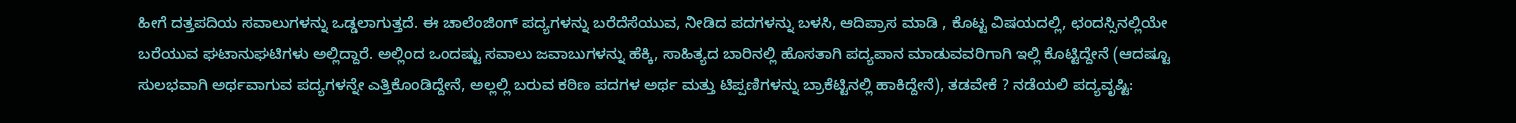ಹೀಗೆ ದತ್ತಪದಿಯ ಸವಾಲುಗಳನ್ನು ಒಡ್ಡಲಾಗುತ್ತದೆ. ಈ ಚಾಲೆಂಜಿಂಗ್ ಪದ್ಯಗಳನ್ನು ಬರೆದೆಸೆಯುವ, ನೀಡಿದ ಪದಗಳನ್ನು ಬಳಸಿ, ಆದಿಪ್ರಾಸ ಮಾಡಿ , ಕೊಟ್ಟ ವಿಷಯದಲ್ಲಿ, ಛಂದಸ್ಸಿನಲ್ಲಿಯೇ ಬರೆಯುವ ಘಟಾನುಘಟಿಗಳು ಅಲ್ಲಿದ್ದಾರೆ. ಅಲ್ಲಿಂದ ಒಂದಷ್ಟು ಸವಾಲು ಜವಾಬುಗಳನ್ನು ಹೆಕ್ಕಿ, ಸಾಹಿತ್ಯದ ಬಾರಿನಲ್ಲಿ ಹೊಸತಾಗಿ ಪದ್ಯಪಾನ ಮಾಡುವವರಿಗಾಗಿ ಇಲ್ಲಿ ಕೊಟ್ಟಿದ್ದೇನೆ (ಆದಷ್ಟೂ ಸುಲಭವಾಗಿ ಅರ್ಥವಾಗುವ ಪದ್ಯಗಳನ್ನೇ ಎತ್ತಿಕೊಂಡಿದ್ದೇನೆ, ಅಲ್ಲಲ್ಲಿ ಬರುವ ಕಠಿಣ ಪದಗಳ ಅರ್ಥ ಮತ್ತು ಟಿಪ್ಪಣಿಗಳನ್ನು ಬ್ರಾಕೆಟ್ಟಿನಲ್ಲಿ ಹಾಕಿದ್ದೇನೆ), ತಡವೇಕೆ ? ನಡೆಯಲಿ ಪದ್ಯವೃಷ್ಟಿ: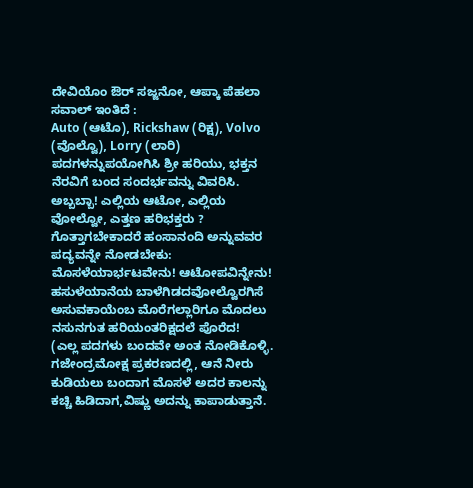ದೇವಿಯೊಂ ಔರ್ ಸಜ್ಜನೋ, ಆಪ್ಕಾ ಪೆಹಲಾ ಸವಾಲ್ ಇಂತಿದೆ :
Auto (ಆಟೊ), Rickshaw (ರಿಕ್ಷ), Volvo (ವೊಲ್ವೊ), Lorry (ಲಾರಿ) ಪದಗಳನ್ನುಪಯೋಗಿಸಿ ಶ್ರೀ ಹರಿಯು, ಭಕ್ತನ ನೆರವಿಗೆ ಬಂದ ಸಂದರ್ಭವನ್ನು ವಿವರಿಸಿ. ಅಬ್ಬಬ್ಬಾ! ಎಲ್ಲಿಯ ಆಟೋ, ಎಲ್ಲಿಯ ವೋಲ್ವೋ, ಎತ್ತಣ ಹರಿಭಕ್ತರು ? ಗೊತ್ತಾಗಬೇಕಾದರೆ ಹಂಸಾನಂದಿ ಅನ್ನುವವರ ಪದ್ಯವನ್ನೇ ನೋಡಬೇಕು:
ಮೊಸಳೆಯಾರ್ಭಟವೇನು! ಆಟೋಪವಿನ್ನೇನು!
ಹಸುಳೆಯಾನೆಯ ಬಾಳೆಗಿಡದವೋಲ್ವೊರಗಿಸೆ
ಅಸುವಕಾಯೆಂಬ ಮೊರೆಗಲ್ಲಾರಿಗೂ ಮೊದಲು
ನಸುನಗುತ ಹರಿಯಂತರಿಕ್ಷದಲೆ ಪೊರೆದ!
(ಎಲ್ಲ ಪದಗಳು ಬಂದವೇ ಅಂತ ನೋಡಿಕೊಳ್ಳಿ. ಗಜೇಂದ್ರಮೋಕ್ಷ ಪ್ರಕರಣದಲ್ಲಿ, ಆನೆ ನೀರು ಕುಡಿಯಲು ಬಂದಾಗ ಮೊಸಳೆ ಅದರ ಕಾಲನ್ನು ಕಚ್ಚಿ ಹಿಡಿದಾಗ,ವಿಷ್ಣು ಅದನ್ನು ಕಾಪಾಡುತ್ತಾನೆ.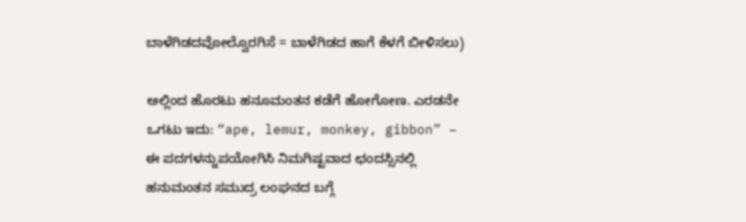ಬಾಳೆಗಿಡದವೋಲ್ವೊರಗಿಸೆ = ಬಾಳೆಗಿಡದ ಹಾಗೆ ಕೆಳಗೆ ಬೀಳಿಸಲು)

ಅಲ್ಲಿಂದ ಹೊರಟು ಹನೂಮಂತನ ಕಡೆಗೆ ಹೋಗೋಣ. ಎರಡನೇ ಒಗಟು ಇದು: “ape, lemur, monkey, gibbon” – ಈ ಪದಗಳನ್ನುಪಯೋಗಿಸಿ ನಿಮಗಿಷ್ಟವಾದ ಛಂದಸ್ಸಿನಲ್ಲಿ ಹನುಮಂತನ ಸಮುದ್ರ ಲಂಘನದ ಬಗ್ಗೆ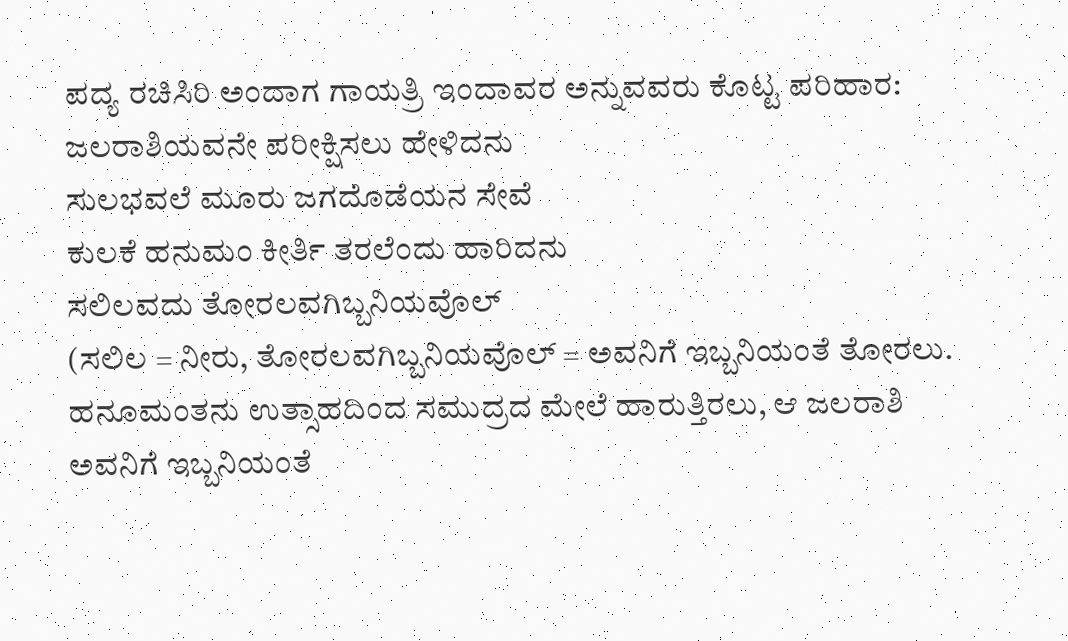ಪದ್ಯ ರಚಿಸಿರಿ ಅಂದಾಗ ಗಾಯತ್ರಿ ಇಂದಾವರ ಅನ್ನುವವರು ಕೊಟ್ಟ ಪರಿಹಾರ:
ಜಲರಾಶಿಯವನೇ ಪರೀಕ್ಷಿಸಲು ಹೇಳಿದನು
ಸುಲಭವಲೆ ಮೂರು ಜಗದೊಡೆಯನ ಸೇವೆ
ಕುಲಕೆ ಹನುಮಂ ಕೀರ್ತಿ ತರಲೆಂದು ಹಾರಿದನು
ಸಲಿಲವದು ತೋರಲವಗಿಬ್ಬನಿಯವೊಲ್
(ಸಲಿಲ = ನೀರು, ತೋರಲವಗಿಬ್ಬನಿಯವೊಲ್ = ಅವನಿಗೆ ಇಬ್ಬನಿಯಂತೆ ತೋರಲು. ಹನೂಮಂತನು ಉತ್ಸಾಹದಿಂದ ಸಮುದ್ರದ ಮೇಲೆ ಹಾರುತ್ತಿರಲು, ಆ ಜಲರಾಶಿ ಅವನಿಗೆ ಇಬ್ಬನಿಯಂತೆ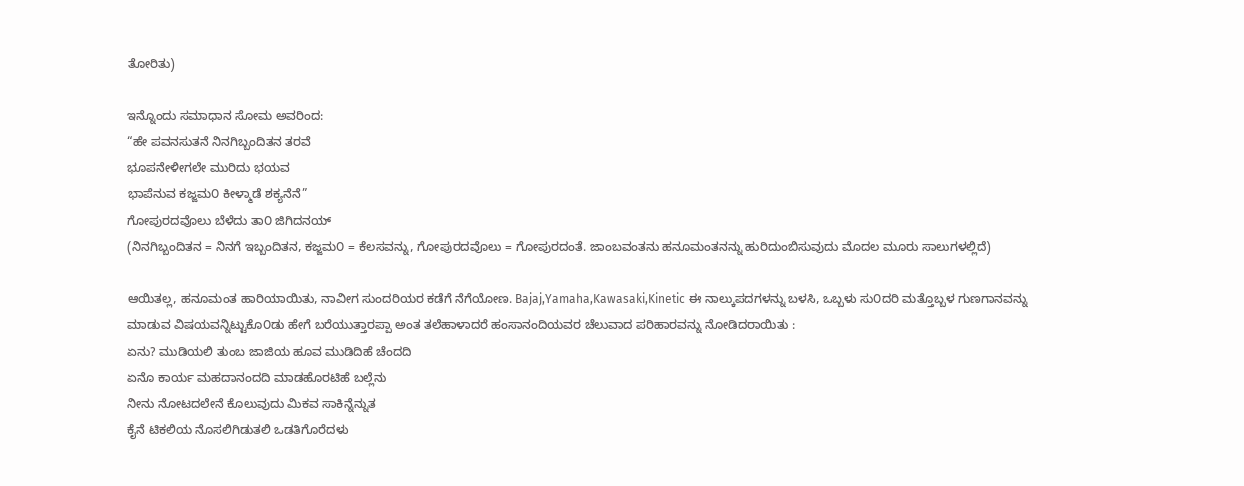ತೋರಿತು)

ಇನ್ನೊಂದು ಸಮಾಧಾನ ಸೋಮ ಅವರಿಂದ:
“ಹೇ ಪವನಸುತನೆ ನಿನಗಿಬ್ಬಂದಿತನ ತರವೆ
ಭೂಪನೇಳೀಗಲೇ ಮುರಿದು ಭಯವ
ಭಾಪೆನುವ ಕಜ್ಜಮ೦ ಕೀಳ್ಮಾಡೆ ಶಕ್ಯನೆನೆ”
ಗೋಪುರದವೊಲು ಬೆಳೆದು ತಾ೦ ಜಿಗಿದನಯ್
(ನಿನಗಿಬ್ಬಂದಿತನ = ನಿನಗೆ ಇಬ್ಬಂದಿತನ, ಕಜ್ಜಮ೦ = ಕೆಲಸವನ್ನು, ಗೋಪುರದವೊಲು = ಗೋಪುರದಂತೆ. ಜಾಂಬವಂತನು ಹನೂಮಂತನನ್ನು ಹುರಿದುಂಬಿಸುವುದು ಮೊದಲ ಮೂರು ಸಾಲುಗಳಲ್ಲಿದೆ)

ಆಯಿತಲ್ಲ, ಹನೂಮಂತ ಹಾರಿಯಾಯಿತು, ನಾವೀಗ ಸುಂದರಿಯರ ಕಡೆಗೆ ನೆಗೆಯೋಣ. Bajaj,Yamaha,Kawasaki,Kinetic ಈ ನಾಲ್ಕುಪದಗಳನ್ನು ಬಳಸಿ, ಒಬ್ಬಳು ಸು೦ದರಿ ಮತ್ತೊಬ್ಬಳ ಗುಣಗಾನವನ್ನು ಮಾಡುವ ವಿಷಯವನ್ನಿಟ್ಟುಕೊ೦ಡು ಹೇಗೆ ಬರೆಯುತ್ತಾರಪ್ಪಾ ಅಂತ ತಲೆಹಾಳಾದರೆ ಹಂಸಾನಂದಿಯವರ ಚೆಲುವಾದ ಪರಿಹಾರವನ್ನು ನೋಡಿದರಾಯಿತು :
ಏನು? ಮುಡಿಯಲಿ ತುಂಬ ಜಾಜಿಯ ಹೂವ ಮುಡಿದಿಹೆ ಚೆಂದದಿ
ಏನೊ ಕಾರ್ಯ ಮಹದಾನಂದದಿ ಮಾಡಹೊರಟಿಹೆ ಬಲ್ಲೆನು
ನೀನು ನೋಟದಲೇನೆ ಕೊಲುವುದು ಮಿಕವ ಸಾಕಿನ್ನೆನ್ನುತ
ಕೈನೆ ಟಿಕಲಿಯ ನೊಸಲಿಗಿಡುತಲಿ ಒಡತಿಗೊರೆದಳು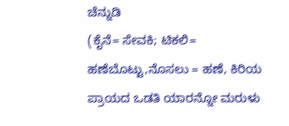ಚೆನ್ನುಡಿ
(ಕೈನೆ= ಸೇವಕಿ; ಟಿಕಲಿ= ಹಣೆಬೊಟ್ಟು,ನೊಸಲು = ಹಣೆ, ಕಿರಿಯ ಪ್ರಾಯದ ಒಡತಿ ಯಾರನ್ನೋ ಮರುಳು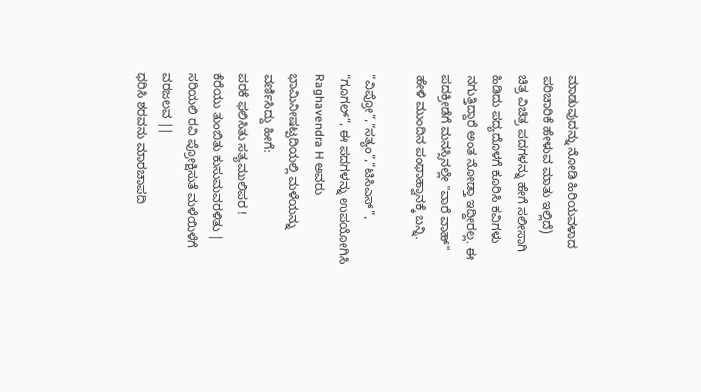ಮಾಡುವುದನ್ನು ನೋಡಿ ಹಿರಿಯವಳಾದ ಪರಿಚಾರಿಕೆ ಹೇಳುವ ಮಾತು ಇಲ್ಲಿದೆ)
ಚಿತ್ರ ವಿಚಿತ್ರ ಪದಗಳನ್ನು ಹೇಗೆ ಸಲೀಸಾಗಿ ಹಿಡಿದು ಪದ್ಯದೊಳಗೆ ಕೂರಿಸಿ ಕವಿಗಳು ನಗುತ್ತಿದ್ದಾರೆ ಅಂತ ನೋಡ್ತಾ ಇದ್ದೀರಲ್ಲ. ಈ ಪದಕ್ರೀಡೆಗೆ ಮನಸ್ಸಿನಲ್ಲೇ "ವಾರೆ ವಾಹ್" ಹೇಳಿ ಮುಂದಿನ ಪಂಥಾಹ್ವಾನಕ್ಕೆ ಬನ್ನಿ.

“ವಿಪ್ರೋ”,“ಸತ್ಯಂ”,”ಟಿಸಿಎಸ್”, “ಗೂಗಲ್”, ಈ ಪದಗಳನ್ನು ಉಪಯೋಗಿಸಿ Raghavendra H ಅವರು ಭಾಮಿನೀಷಟ್ಪದಿಯಲ್ಲಿ ಮಳೆಯನ್ನು ವರ್ಣಿಸಿದ್ದು ಹೀಗೆ:
ಪರಕೆ ಫಲಿಸಿತು ಸತ್ಯಮುಲಿಪರ !
ಕೆರೆಯು ತುಂಬಿತು ಕುಸುಮವರಳಿತು |
ಸರಿಯಲಿ ರವಿ ಪ್ರೋಕ್ಷಿಸುತೆ ಮಳೆಯಿಳೆಗೆ ವರಜಲವ ||
ಧರಿಸಿ ಶರವನು ಮಾರಚಾಪದಿ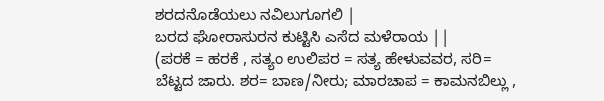ಶರದನೊಡೆಯಲು ನವಿಲುಗೂಗಲಿ |
ಬರದ ಘೋರಾಸುರನ ಕುಟ್ಟಿಸಿ ಎಸೆದ ಮಳೆರಾಯ ||
(ಪರಕೆ = ಹರಕೆ , ಸತ್ಯಂ ಉಲಿಪರ = ಸತ್ಯ ಹೇಳುವವರ, ಸರಿ= ಬೆಟ್ಟದ ಜಾರು. ಶರ= ಬಾಣ/ನೀರು; ಮಾರಚಾಪ = ಕಾಮನಬಿಲ್ಲು ,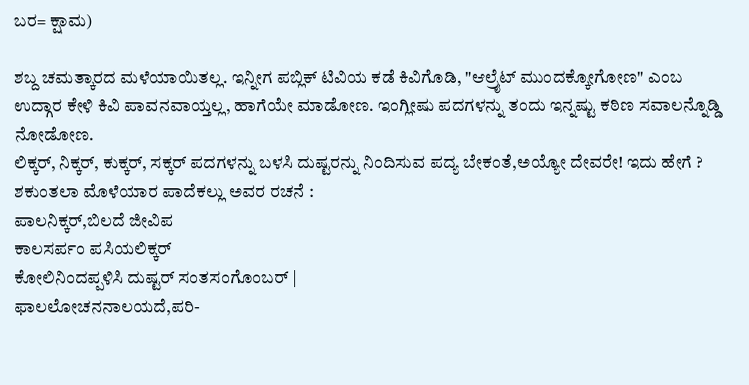ಬರ= ಕ್ಷಾಮ)

ಶಬ್ದ ಚಮತ್ಕಾರದ ಮಳೆಯಾಯಿತಲ್ಲ. ಇನ್ನೀಗ ಪಬ್ಲಿಕ್ ಟಿವಿಯ ಕಡೆ ಕಿವಿಗೊಡಿ, "ಆಲ್ರೈಟ್ ಮುಂದಕ್ಕೋಗೋಣ" ಎಂಬ ಉದ್ಗಾರ ಕೇಳಿ ಕಿವಿ ಪಾವನವಾಯ್ತಲ್ಲ, ಹಾಗೆಯೇ ಮಾಡೋಣ. ಇಂಗ್ಲೀಷು ಪದಗಳನ್ನು ತಂದು ಇನ್ನಷ್ಟು ಕಠಿಣ ಸವಾಲನ್ನೊಡ್ಡಿ ನೋಡೋಣ.
ಲಿಕ್ಕರ್, ನಿಕ್ಕರ್, ಕುಕ್ಕರ್, ಸಕ್ಕರ್ ಪದಗಳನ್ನು ಬಳಸಿ ದುಷ್ಟರನ್ನು ನಿಂದಿಸುವ ಪದ್ಯ ಬೇಕಂತೆ,ಅಯ್ಯೋ ದೇವರೇ! ಇದು ಹೇಗೆ ? ಶಕುಂತಲಾ ಮೊಳೆಯಾರ ಪಾದೆಕಲ್ಲು ಅವರ ರಚನೆ :
ಪಾಲನಿಕ್ಕರ್,ಬಿಲದೆ ಜೀವಿಪ
ಕಾಲಸರ್ಪಂ ಪಸಿಯಲಿಕ್ಕರ್
ಕೋಲಿನಿಂದಪ್ಪಳಿಸಿ ದುಷ್ಟರ್ ಸಂತಸಂಗೊಂಬರ್ |
ಫಾಲಲೋಚನನಾಲಯದೆ,ಪರಿ-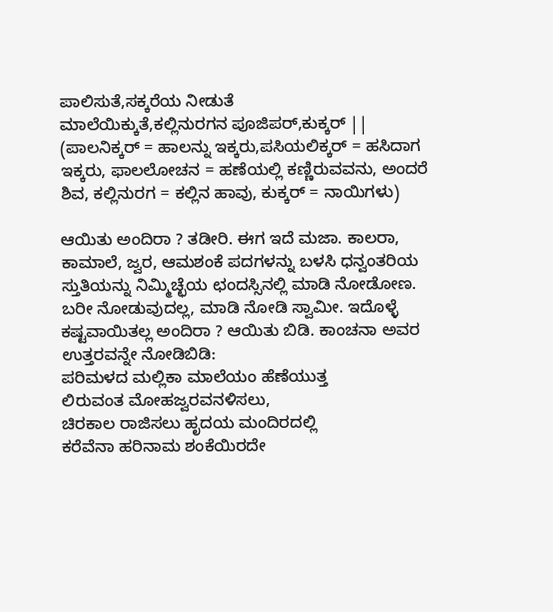ಪಾಲಿಸುತೆ,ಸಕ್ಕರೆಯ ನೀಡುತೆ
ಮಾಲೆಯಿಕ್ಕುತೆ,ಕಲ್ಲಿನುರಗನ ಪೂಜಿಪರ್,ಕುಕ್ಕರ್ ||
(ಪಾಲನಿಕ್ಕರ್ = ಹಾಲನ್ನು ಇಕ್ಕರು,ಪಸಿಯಲಿಕ್ಕರ್ = ಹಸಿದಾಗ ಇಕ್ಕರು, ಫಾಲಲೋಚನ = ಹಣೆಯಲ್ಲಿ ಕಣ್ಣಿರುವವನು, ಅಂದರೆ ಶಿವ, ಕಲ್ಲಿನುರಗ = ಕಲ್ಲಿನ ಹಾವು, ಕುಕ್ಕರ್ = ನಾಯಿಗಳು)

ಆಯಿತು ಅಂದಿರಾ ? ತಡೀರಿ. ಈಗ ಇದೆ ಮಜಾ. ಕಾಲರಾ, ಕಾಮಾಲೆ, ಜ್ವರ, ಆಮಶಂಕೆ ಪದಗಳನ್ನು ಬಳಸಿ ಧನ್ವಂತರಿಯ ಸ್ತುತಿಯನ್ನು ನಿಮ್ಮಿಚ್ಛೆಯ ಛಂದಸ್ಸಿನಲ್ಲಿ ಮಾಡಿ ನೋಡೋಣ. ಬರೀ ನೋಡುವುದಲ್ಲ, ಮಾಡಿ ನೋಡಿ ಸ್ವಾಮೀ. ಇದೊಳ್ಳೆ ಕಷ್ಟವಾಯಿತಲ್ಲ ಅಂದಿರಾ ? ಆಯಿತು ಬಿಡಿ. ಕಾಂಚನಾ ಅವರ ಉತ್ತರವನ್ನೇ ನೋಡಿಬಿಡಿ:
ಪರಿಮಳದ ಮಲ್ಲಿಕಾ ಮಾಲೆಯಂ ಹೆಣೆಯುತ್ತ
ಲಿರುವಂತ ಮೋಹಜ್ವರವನಳಿಸಲು,
ಚಿರಕಾಲ ರಾಜಿಸಲು ಹೃದಯ ಮಂದಿರದಲ್ಲಿ
ಕರೆವೆನಾ ಹರಿನಾಮ ಶಂಕೆಯಿರದೇ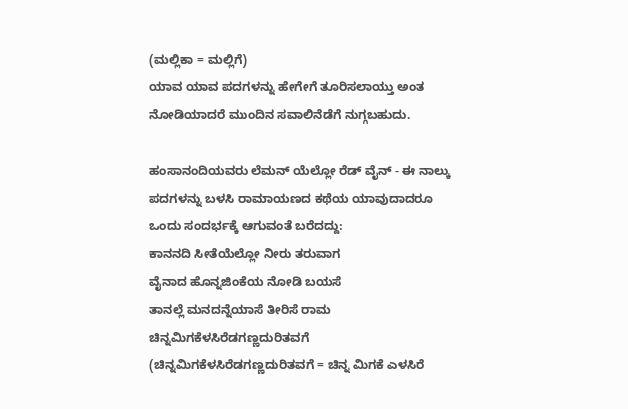(ಮಲ್ಲಿಕಾ = ಮಲ್ಲಿಗೆ)
ಯಾವ ಯಾವ ಪದಗಳನ್ನು ಹೇಗೇಗೆ ತೂರಿಸಲಾಯ್ತು ಅಂತ ನೋಡಿಯಾದರೆ ಮುಂದಿನ ಸವಾಲಿನೆಡೆಗೆ ನುಗ್ಗಬಹುದು.

ಹಂಸಾನಂದಿಯವರು ಲೆಮನ್ ಯೆಲ್ಲೋ ರೆಡ್ ವೈನ್ - ಈ ನಾಲ್ಕು ಪದಗಳನ್ನು ಬಳಸಿ ರಾಮಾಯಣದ ಕಥೆಯ ಯಾವುದಾದರೂ ಒಂದು ಸಂದರ್ಭಕ್ಕೆ ಆಗುವಂತೆ ಬರೆದದ್ದು:
ಕಾನನದಿ ಸೀತೆಯೆಲ್ಲೋ ನೀರು ತರುವಾಗ
ವೈನಾದ ಹೊನ್ನಜಿಂಕೆಯ ನೋಡಿ ಬಯಸೆ
ತಾನಲ್ಲೆ ಮನದನ್ನೆಯಾಸೆ ತೀರಿಸೆ ರಾಮ
ಚಿನ್ನಮಿಗಕೆಳಸಿರೆಡಗಣ್ಣದುರಿತವಗೆ
(ಚಿನ್ನಮಿಗಕೆಳಸಿರೆಡಗಣ್ಣದುರಿತವಗೆ = ಚಿನ್ನ ಮಿಗಕೆ ಎಳಸಿರೆ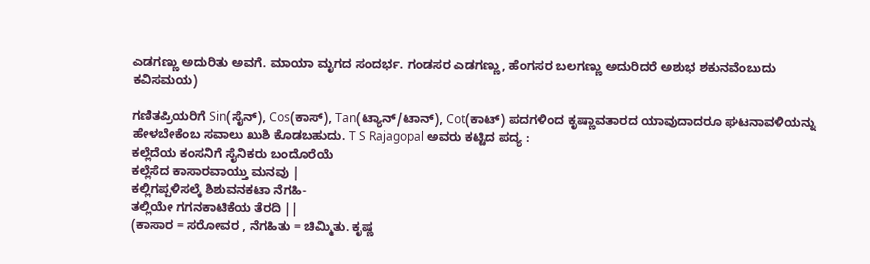ಎಡಗಣ್ಣು ಅದುರಿತು ಅವಗೆ. ಮಾಯಾ ಮೃಗದ ಸಂದರ್ಭ. ಗಂಡಸರ ಎಡಗಣ್ಣು, ಹೆಂಗಸರ ಬಲಗಣ್ಣು ಅದುರಿದರೆ ಅಶುಭ ಶಕುನವೆಂಬುದು ಕವಿಸಮಯ)

ಗಣಿತಪ್ರಿಯರಿಗೆ Sin(ಸೈನ್), Cos(ಕಾಸ್), Tan(ಟ್ಯಾನ್/ಟಾನ್), Cot(ಕಾಟ್) ಪದಗಳಿಂದ ಕೃಷ್ಣಾವತಾರದ ಯಾವುದಾದರೂ ಘಟನಾವಳಿಯನ್ನು ಹೇಳಬೇಕೆಂಬ ಸವಾಲು ಖುಶಿ ಕೊಡಬಹುದು. T S Rajagopal ಅವರು ಕಟ್ಟಿದ ಪದ್ಯ :
ಕಲ್ಲೆದೆಯ ಕಂಸನಿಗೆ ಸೈನಿಕರು ಬಂದೊರೆಯೆ
ಕಲ್ಲೆಸೆದ ಕಾಸಾರವಾಯ್ತು ಮನವು |
ಕಲ್ಲಿಗಪ್ಪಳಿಸಲ್ಕೆ ಶಿಶುವನಕಟಾ ನೆಗಹಿ-
ತಲ್ಲಿಯೇ ಗಗನಕಾಟಿಕೆಯ ತೆರದಿ ||
(ಕಾಸಾರ = ಸರೋವರ , ನೆಗಹಿತು = ಚಿಮ್ಮಿತು. ಕೃಷ್ಣ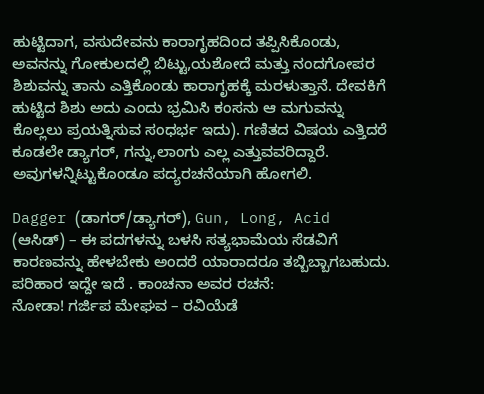ಹುಟ್ಟಿದಾಗ, ವಸುದೇವನು ಕಾರಾಗೃಹದಿಂದ ತಪ್ಪಿಸಿಕೊಂಡು, ಅವನನ್ನು ಗೋಕುಲದಲ್ಲಿ ಬಿಟ್ಟು,ಯಶೋದೆ ಮತ್ತು ನಂದಗೋಪರ ಶಿಶುವನ್ನು ತಾನು ಎತ್ತಿಕೊಂಡು ಕಾರಾಗೃಹಕ್ಕೆ ಮರಳುತ್ತಾನೆ. ದೇವಕಿಗೆ ಹುಟ್ಟಿದ ಶಿಶು ಅದು ಎಂದು ಭ್ರಮಿಸಿ ಕಂಸನು ಆ ಮಗುವನ್ನು ಕೊಲ್ಲಲು ಪ್ರಯತ್ನಿಸುವ ಸಂಧರ್ಭ ಇದು). ಗಣಿತದ ವಿಷಯ ಎತ್ತಿದರೆ ಕೂಡಲೇ ಡ್ಯಾಗರ್, ಗನ್ನು,ಲಾಂಗು ಎಲ್ಲ ಎತ್ತುವವರಿದ್ದಾರೆ. ಅವುಗಳನ್ನಿಟ್ಟುಕೊಂಡೂ ಪದ್ಯರಚನೆಯಾಗಿ ಹೋಗಲಿ.

Dagger (ಡಾಗರ್/ಡ್ಯಾಗರ್), Gun, Long, Acid (ಆಸಿಡ್) – ಈ ಪದಗಳನ್ನು ಬಳಸಿ ಸತ್ಯಭಾಮೆಯ ಸೆಡವಿಗೆ ಕಾರಣವನ್ನು ಹೇಳಬೇಕು ಅಂದರೆ ಯಾರಾದರೂ ತಬ್ಬಿಬ್ಬಾಗಬಹುದು. ಪರಿಹಾರ ಇದ್ದೇ ಇದೆ . ಕಾಂಚನಾ ಅವರ ರಚನೆ:
ನೋಡಾ! ಗರ್ಜಿಪ ಮೇಘವ – ರವಿಯೆಡೆ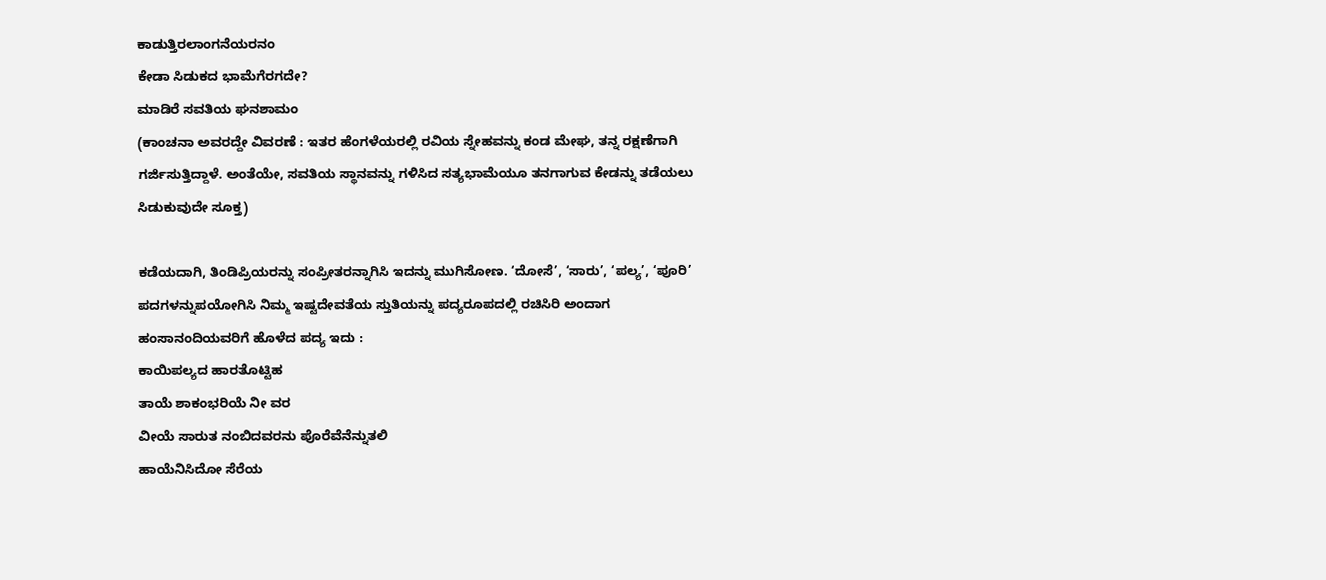ಕಾಡುತ್ತಿರಲಾಂಗನೆಯರನಂ
ಕೇಡಾ ಸಿಡುಕದ ಭಾಮೆಗೆರಗದೇ?
ಮಾಡಿರೆ ಸವತಿಯ ಘನಶಾಮಂ
(ಕಾಂಚನಾ ಅವರದ್ದೇ ವಿವರಣೆ : ಇತರ ಹೆಂಗಳೆಯರಲ್ಲಿ ರವಿಯ ಸ್ನೇಹವನ್ನು ಕಂಡ ಮೇಘ, ತನ್ನ ರಕ್ಷಣೆಗಾಗಿ ಗರ್ಜಿಸುತ್ತಿದ್ದಾಳೆ. ಅಂತೆಯೇ, ಸವತಿಯ ಸ್ಥಾನವನ್ನು ಗಳಿಸಿದ ಸತ್ಯಭಾಮೆಯೂ ತನಗಾಗುವ ಕೇಡನ್ನು ತಡೆಯಲು ಸಿಡುಕುವುದೇ ಸೂಕ್ತ)

ಕಡೆಯದಾಗಿ, ತಿಂಡಿಪ್ರಿಯರನ್ನು ಸಂಪ್ರೀತರನ್ನಾಗಿಸಿ ಇದನ್ನು ಮುಗಿಸೋಣ. ‘ದೋಸೆ’, ‘ಸಾರು’, ‘ಪಲ್ಯ’, ‘ಪೂರಿ’ ಪದಗಳನ್ನುಪಯೋಗಿಸಿ ನಿಮ್ಮ ಇಷ್ಟದೇವತೆಯ ಸ್ತುತಿಯನ್ನು ಪದ್ಯರೂಪದಲ್ಲಿ ರಚಿಸಿರಿ ಅಂದಾಗ ಹಂಸಾನಂದಿಯವರಿಗೆ ಹೊಳೆದ ಪದ್ಯ ಇದು :
ಕಾಯಿಪಲ್ಯದ ಹಾರತೊಟ್ಟಿಹ
ತಾಯೆ ಶಾಕಂಭರಿಯೆ ನೀ ವರ
ವೀಯೆ ಸಾರುತ ನಂಬಿದವರನು ಪೊರೆವೆನೆನ್ನುತಲಿ
ಹಾಯೆನಿಸಿದೋ ಸೆರೆಯ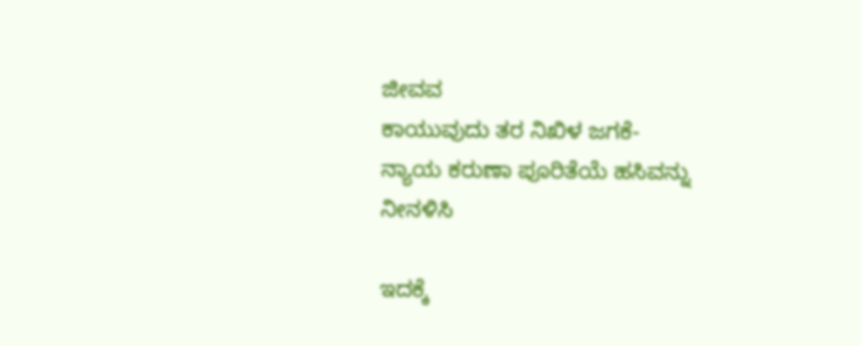ಜೀವವ
ಕಾಯುವುದು ತರ ನಿಖಿಳ ಜಗಕೆ-
ನ್ಯಾಯ ಕರುಣಾ ಪೂರಿತೆಯೆ ಹಸಿವನ್ನು ನೀನಳಿಸಿ

ಇದಕ್ಕೆ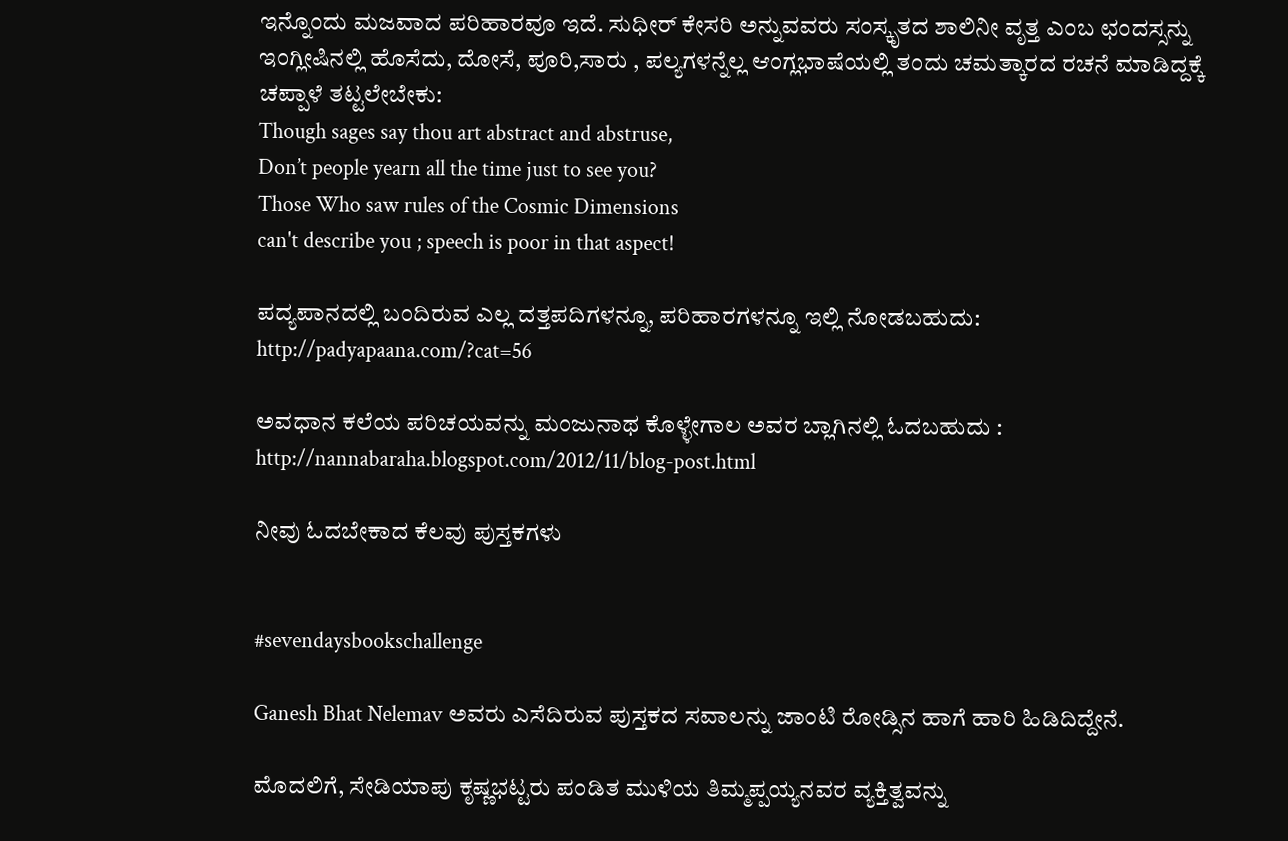ಇನ್ನೊಂದು ಮಜವಾದ ಪರಿಹಾರವೂ ಇದೆ. ಸುಧೀರ್ ಕೇಸರಿ ಅನ್ನುವವರು ಸಂಸ್ಕೃತದ ಶಾಲಿನೀ ವೃತ್ತ ಎಂಬ ಛಂದಸ್ಸನ್ನು ಇಂಗ್ಲೀಷಿನಲ್ಲಿ ಹೊಸೆದು, ದೋಸೆ, ಪೂರಿ,ಸಾರು , ಪಲ್ಯಗಳನ್ನೆಲ್ಲ ಆಂಗ್ಲಭಾಷೆಯಲ್ಲಿ ತಂದು ಚಮತ್ಕಾರದ ರಚನೆ ಮಾಡಿದ್ದಕ್ಕೆ ಚಪ್ಪಾಳೆ ತಟ್ಟಲೇಬೇಕು:
Though sages say thou art abstract and abstruse,
Don’t people yearn all the time just to see you?
Those Who saw rules of the Cosmic Dimensions
can't describe you ; speech is poor in that aspect!

ಪದ್ಯಪಾನದಲ್ಲಿ ಬಂದಿರುವ ಎಲ್ಲ ದತ್ತಪದಿಗಳನ್ನೂ, ಪರಿಹಾರಗಳನ್ನೂ ಇಲ್ಲಿ ನೋಡಬಹುದು: http://padyapaana.com/?cat=56

ಅವಧಾನ ಕಲೆಯ ಪರಿಚಯವನ್ನು ಮಂಜುನಾಥ ಕೊಳ್ಳೇಗಾಲ ಅವರ ಬ್ಲಾಗಿನಲ್ಲಿ ಓದಬಹುದು :
http://nannabaraha.blogspot.com/2012/11/blog-post.html

ನೀವು ಓದಬೇಕಾದ ಕೆಲವು ಪುಸ್ತಕಗಳು


#sevendaysbookschallenge

Ganesh Bhat Nelemav ಅವರು ಎಸೆದಿರುವ ಪುಸ್ತಕದ ಸವಾಲನ್ನು ಜಾಂಟಿ ರೋಡ್ಸಿನ ಹಾಗೆ ಹಾರಿ ಹಿಡಿದಿದ್ದೇನೆ.

ಮೊದಲಿಗೆ, ಸೇಡಿಯಾಪು ಕೃಷ್ಣಭಟ್ಟರು ಪಂಡಿತ ಮುಳಿಯ ತಿಮ್ಮಪ್ಪಯ್ಯನವರ ವ್ಯಕ್ತಿತ್ವವನ್ನು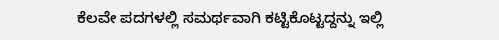ಕೆಲವೇ ಪದಗಳಲ್ಲಿ ಸಮರ್ಥವಾಗಿ ಕಟ್ಟಿಕೊಟ್ಟದ್ದನ್ನು ಇಲ್ಲಿ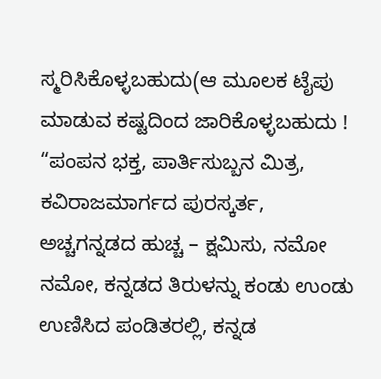ಸ್ಮರಿಸಿಕೊಳ್ಳಬಹುದು(ಆ ಮೂಲಕ ಟೈಪು ಮಾಡುವ ಕಷ್ಟದಿಂದ ಜಾರಿಕೊಳ್ಳಬಹುದು !
“ಪಂಪನ ಭಕ್ತ, ಪಾರ್ತಿಸುಬ್ಬನ ಮಿತ್ರ, ಕವಿರಾಜಮಾರ್ಗದ ಪುರಸ್ಕರ್ತ, ಅಚ್ಚಗನ್ನಡದ ಹುಚ್ಚ – ಕ್ಷಮಿಸು, ನಮೋ ನಮೋ, ಕನ್ನಡದ ತಿರುಳನ್ನು ಕಂಡು ಉಂಡು ಉಣಿಸಿದ ಪಂಡಿತರಲ್ಲಿ, ಕನ್ನಡ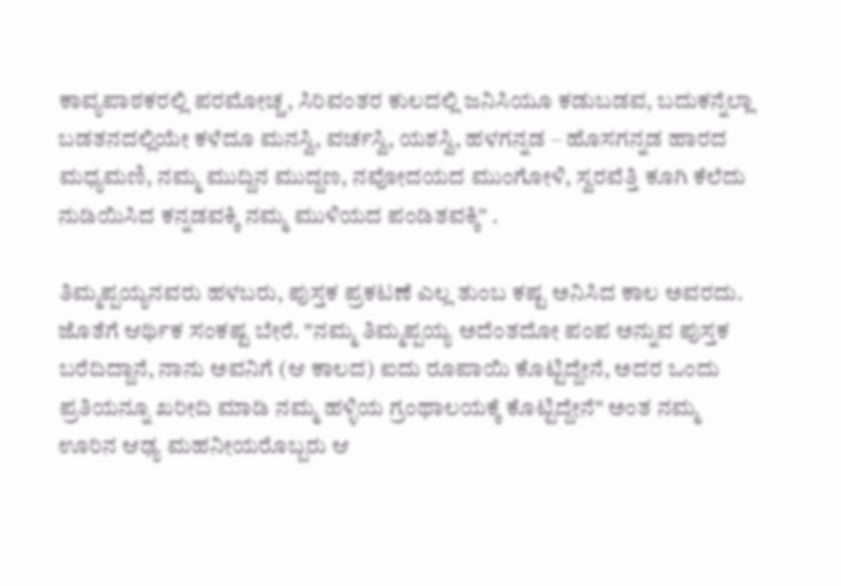ಕಾವ್ಯಪಾಠಕರಲ್ಲಿ ಪರಮೋಚ್ಚ, ಸಿರಿವಂತರ ಕುಲದಲ್ಲಿ ಜನಿಸಿಯೂ ಕಡುಬಡವ, ಬದುಕನ್ನೆಲ್ಲಾ ಬಡತನದಲ್ಲಿಯೇ ಕಳೆದೂ ಮನಸ್ವಿ, ವರ್ಚಸ್ವಿ, ಯಶಸ್ವಿ, ಹಳಗನ್ನಡ – ಹೊಸಗನ್ನಡ ಹಾರದ ಮಧ್ಯಮಣಿ, ನಮ್ಮ ಮುದ್ದಿನ ಮುದ್ದಣ, ನವೋದಯದ ಮುಂಗೋಳಿ, ಸ್ವರವೆತ್ತಿ ಕೂಗಿ ಕೆಲೆದು ನುಡಿಯಿಸಿದ ಕನ್ನಡವಕ್ಕಿ ನಮ್ಮ ಮುಳಿಯದ ಪಂಡಿತವಕ್ಕಿ” .

ತಿಮ್ಮಪ್ಪಯ್ಯನವರು ಹಳಬರು, ಪುಸ್ತಕ ಪ್ರಕಟಣೆ ಎಲ್ಲ ತುಂಬ ಕಷ್ಟ ಅನಿಸಿದ ಕಾಲ ಅವರದು. ಜೊತೆಗೆ ಆರ್ಥಿಕ ಸಂಕಷ್ಟ ಬೇರೆ. "ನಮ್ಮ ತಿಮ್ಮಪ್ಪಯ್ಯ ಅದೆಂತದೋ ಪಂಪ ಅನ್ನುವ ಪುಸ್ತಕ ಬರೆದಿದ್ದಾನೆ, ನಾನು ಅವನಿಗೆ (ಆ ಕಾಲದ) ಐದು ರೂಪಾಯಿ ಕೊಟ್ಟಿದ್ದೇನೆ, ಅದರ ಒಂದು ಪ್ರತಿಯನ್ನೂ ಖರೀದಿ ಮಾಡಿ ನಮ್ಮ ಹಳ್ಳಿಯ ಗ್ರಂಥಾಲಯಕ್ಕೆ ಕೊಟ್ಟಿದ್ದೇನೆ" ಅಂತ ನಮ್ಮ ಊರಿನ ಆಢ್ಯ ಮಹನೀಯರೊಬ್ಬರು ಆ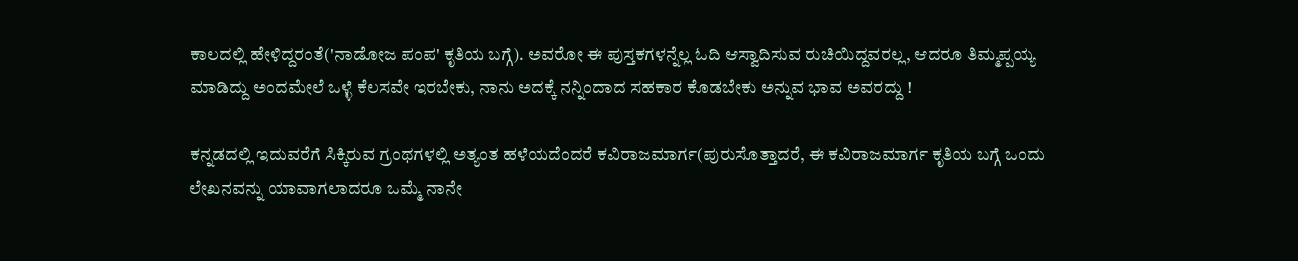ಕಾಲದಲ್ಲಿ ಹೇಳಿದ್ದರಂತೆ('ನಾಡೋಜ ಪಂಪ' ಕೃತಿಯ ಬಗ್ಗೆ). ಅವರೋ ಈ ಪುಸ್ತಕಗಳನ್ನೆಲ್ಲ ಓದಿ ಆಸ್ವಾದಿಸುವ ರುಚಿಯಿದ್ದವರಲ್ಲ, ಆದರೂ ತಿಮ್ಮಪ್ಪಯ್ಯ ಮಾಡಿದ್ದು ಅಂದಮೇಲೆ ಒಳ್ಳೆ ಕೆಲಸವೇ ಇರಬೇಕು, ನಾನು ಅದಕ್ಕೆ ನನ್ನಿಂದಾದ ಸಹಕಾರ ಕೊಡಬೇಕು ಅನ್ನುವ ಭಾವ ಅವರದ್ದು !

ಕನ್ನಡದಲ್ಲಿ ಇದುವರೆಗೆ ಸಿಕ್ಕಿರುವ ಗ್ರಂಥಗಳಲ್ಲಿ ಅತ್ಯಂತ ಹಳೆಯದೆಂದರೆ ಕವಿರಾಜಮಾರ್ಗ(ಪುರುಸೊತ್ತಾದರೆ, ಈ ಕವಿರಾಜಮಾರ್ಗ ಕೃತಿಯ ಬಗ್ಗೆ ಒಂದು ಲೇಖನವನ್ನು ಯಾವಾಗಲಾದರೂ ಒಮ್ಮೆ ನಾನೇ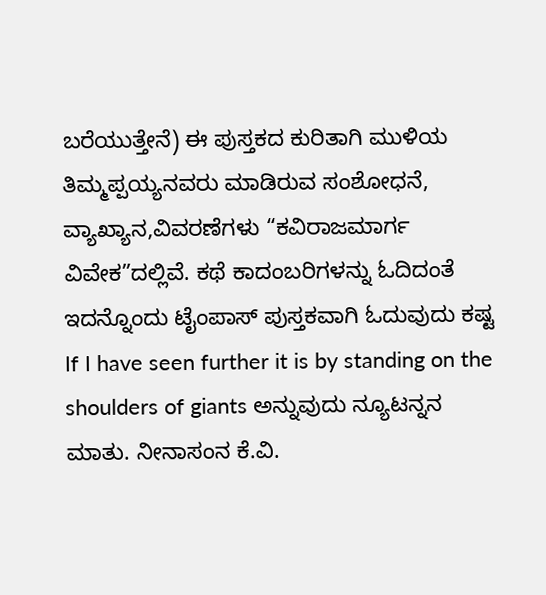ಬರೆಯುತ್ತೇನೆ) ಈ ಪುಸ್ತಕದ ಕುರಿತಾಗಿ ಮುಳಿಯ ತಿಮ್ಮಪ್ಪಯ್ಯನವರು ಮಾಡಿರುವ ಸಂಶೋಧನೆ, ವ್ಯಾಖ್ಯಾನ,ವಿವರಣೆಗಳು “ಕವಿರಾಜಮಾರ್ಗ ವಿವೇಕ”ದಲ್ಲಿವೆ. ಕಥೆ ಕಾದಂಬರಿಗಳನ್ನು ಓದಿದಂತೆ ಇದನ್ನೊಂದು ಟೈಂಪಾಸ್ ಪುಸ್ತಕವಾಗಿ ಓದುವುದು ಕಷ್ಟ If I have seen further it is by standing on the shoulders of giants ಅನ್ನುವುದು ನ್ಯೂಟನ್ನನ ಮಾತು. ನೀನಾಸಂನ ಕೆ.ವಿ.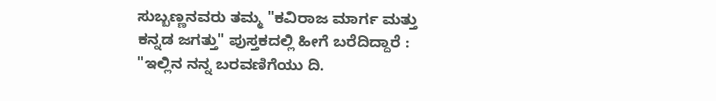ಸುಬ್ಬಣ್ಣನವರು ತಮ್ಮ "ಕವಿರಾಜ ಮಾರ್ಗ ಮತ್ತು ಕನ್ನಡ ಜಗತ್ತು" ಪುಸ್ತಕದಲ್ಲಿ ಹೀಗೆ ಬರೆದಿದ್ದಾರೆ :
"ಇಲ್ಲಿನ ನನ್ನ ಬರವಣಿಗೆಯು ದಿ.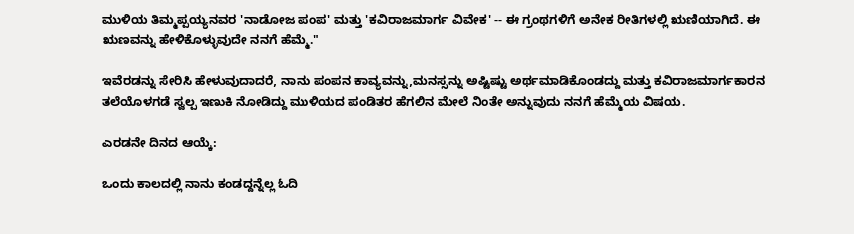ಮುಳಿಯ ತಿಮ್ಮಪ್ಪಯ್ಯನವರ 'ನಾಡೋಜ ಪಂಪ' ಮತ್ತು 'ಕವಿರಾಜಮಾರ್ಗ ವಿವೇಕ' -- ಈ ಗ್ರಂಥಗಳಿಗೆ ಅನೇಕ ರೀತಿಗಳಲ್ಲಿ ಋಣಿಯಾಗಿದೆ. ಈ ಋಣವನ್ನು ಹೇಳಿಕೊಳ್ಳುವುದೇ ನನಗೆ ಹೆಮ್ಮೆ."

ಇವೆರಡನ್ನು ಸೇರಿಸಿ ಹೇಳುವುದಾದರೆ, ನಾನು ಪಂಪನ ಕಾವ್ಯವನ್ನು,ಮನಸ್ಸನ್ನು ಅಷ್ಟಿಷ್ಟು ಅರ್ಥಮಾಡಿಕೊಂಡದ್ದು ಮತ್ತು ಕವಿರಾಜಮಾರ್ಗಕಾರನ ತಲೆಯೊಳಗಡೆ ಸ್ವಲ್ಪ ಇಣುಕಿ ನೋಡಿದ್ದು ಮುಳಿಯದ ಪಂಡಿತರ ಹೆಗಲಿನ ಮೇಲೆ ನಿಂತೇ ಅನ್ನುವುದು ನನಗೆ ಹೆಮ್ಮೆಯ ವಿಷಯ.

ಎರಡನೇ ದಿನದ ಆಯ್ಕೆ:

ಒಂದು ಕಾಲದಲ್ಲಿ ನಾನು ಕಂಡದ್ದನ್ನೆಲ್ಲ ಓದಿ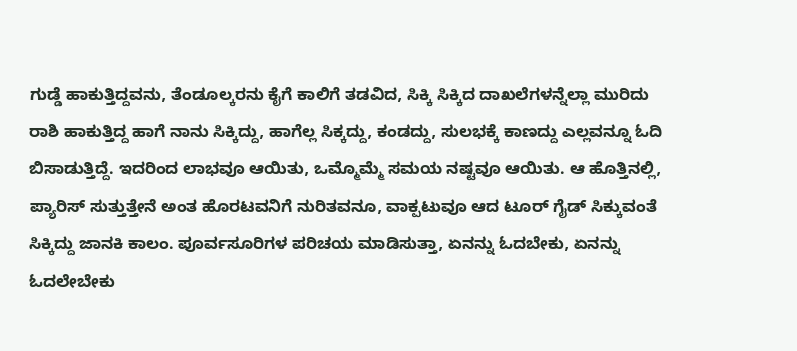ಗುಡ್ಡೆ ಹಾಕುತ್ತಿದ್ದವನು, ತೆಂಡೂಲ್ಕರನು ಕೈಗೆ ಕಾಲಿಗೆ ತಡವಿದ, ಸಿಕ್ಕಿ ಸಿಕ್ಕಿದ ದಾಖಲೆಗಳನ್ನೆಲ್ಲಾ ಮುರಿದು ರಾಶಿ ಹಾಕುತ್ತಿದ್ದ ಹಾಗೆ ನಾನು ಸಿಕ್ಕಿದ್ದು, ಹಾಗೆಲ್ಲ ಸಿಕ್ಕದ್ದು, ಕಂಡದ್ದು, ಸುಲಭಕ್ಕೆ ಕಾಣದ್ದು ಎಲ್ಲವನ್ನೂ ಓದಿ ಬಿಸಾಡುತ್ತಿದ್ದೆ. ಇದರಿಂದ ಲಾಭವೂ ಆಯಿತು, ಒಮ್ಮೊಮ್ಮೆ ಸಮಯ ನಷ್ಟವೂ ಆಯಿತು. ಆ ಹೊತ್ತಿನಲ್ಲಿ, ಪ್ಯಾರಿಸ್ ಸುತ್ತುತ್ತೇನೆ ಅಂತ ಹೊರಟವನಿಗೆ ನುರಿತವನೂ, ವಾಕ್ಪಟುವೂ ಆದ ಟೂರ್ ಗೈಡ್ ಸಿಕ್ಕುವಂತೆ ಸಿಕ್ಕಿದ್ದು ಜಾನಕಿ ಕಾಲಂ. ಪೂರ್ವಸೂರಿಗಳ ಪರಿಚಯ ಮಾಡಿಸುತ್ತಾ, ಏನನ್ನು ಓದಬೇಕು, ಏನನ್ನು ಓದಲೇಬೇಕು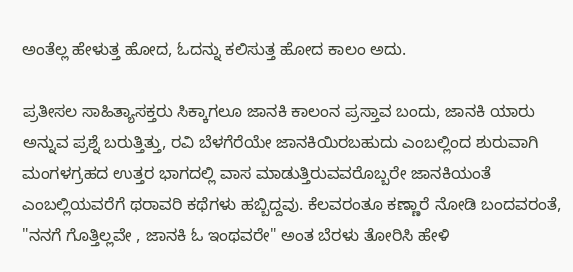ಅಂತೆಲ್ಲ ಹೇಳುತ್ತ ಹೋದ, ಓದನ್ನು ಕಲಿಸುತ್ತ ಹೋದ ಕಾಲಂ ಅದು.

ಪ್ರತೀಸಲ ಸಾಹಿತ್ಯಾಸಕ್ತರು ಸಿಕ್ಕಾಗಲೂ ಜಾನಕಿ ಕಾಲಂನ ಪ್ರಸ್ತಾವ ಬಂದು, ಜಾನಕಿ ಯಾರು ಅನ್ನುವ ಪ್ರಶ್ನೆ ಬರುತ್ತಿತ್ತು, ರವಿ ಬೆಳಗೆರೆಯೇ ಜಾನಕಿಯಿರಬಹುದು ಎಂಬಲ್ಲಿಂದ ಶುರುವಾಗಿ ಮಂಗಳಗ್ರಹದ ಉತ್ತರ ಭಾಗದಲ್ಲಿ ವಾಸ ಮಾಡುತ್ತಿರುವವರೊಬ್ಬರೇ ಜಾನಕಿಯಂತೆ ಎಂಬಲ್ಲಿಯವರೆಗೆ ಥರಾವರಿ ಕಥೆಗಳು ಹಬ್ಬಿದ್ದವು. ಕೆಲವರಂತೂ ಕಣ್ಣಾರೆ ನೋಡಿ ಬಂದವರಂತೆ, "ನನಗೆ ಗೊತ್ತಿಲ್ಲವೇ , ಜಾನಕಿ ಓ ಇಂಥವರೇ" ಅಂತ ಬೆರಳು ತೋರಿಸಿ ಹೇಳಿ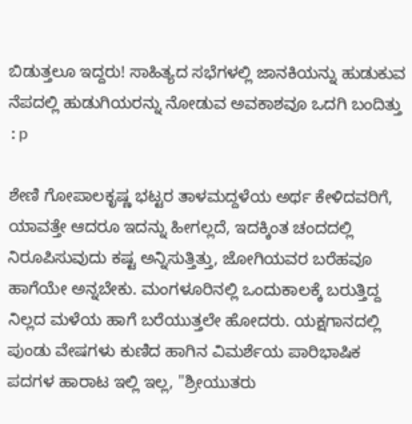ಬಿಡುತ್ತಲೂ ಇದ್ದರು! ಸಾಹಿತ್ಯದ ಸಭೆಗಳಲ್ಲಿ ಜಾನಕಿಯನ್ನು ಹುಡುಕುವ ನೆಪದಲ್ಲಿ ಹುಡುಗಿಯರನ್ನು ನೋಡುವ ಅವಕಾಶವೂ ಒದಗಿ ಬಂದಿತ್ತು :p

ಶೇಣಿ ಗೋಪಾಲಕೃಷ್ಣ ಭಟ್ಟರ ತಾಳಮದ್ದಳೆಯ ಅರ್ಥ ಕೇಳಿದವರಿಗೆ, ಯಾವತ್ತೇ ಆದರೂ ಇದನ್ನು ಹೀಗಲ್ಲದೆ, ಇದಕ್ಕಿಂತ ಚಂದದಲ್ಲಿ ನಿರೂಪಿಸುವುದು ಕಷ್ಟ ಅನ್ನಿಸುತ್ತಿತ್ತು, ಜೋಗಿಯವರ ಬರೆಹವೂ ಹಾಗೆಯೇ ಅನ್ನಬೇಕು. ಮಂಗಳೂರಿನಲ್ಲಿ ಒಂದುಕಾಲಕ್ಕೆ ಬರುತ್ತಿದ್ದ ನಿಲ್ಲದ ಮಳೆಯ ಹಾಗೆ ಬರೆಯುತ್ತಲೇ ಹೋದರು. ಯಕ್ಷಗಾನದಲ್ಲಿ ಪುಂಡು ವೇಷಗಳು ಕುಣಿದ ಹಾಗಿನ ವಿಮರ್ಶೆಯ ಪಾರಿಭಾಷಿಕ ಪದಗಳ ಹಾರಾಟ ಇಲ್ಲಿ ಇಲ್ಲ, "ಶ್ರೀಯುತರು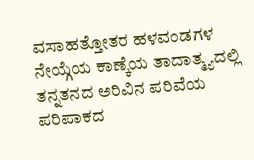ವಸಾಹತ್ತೋತರ ಹಳವಂಡಗಳ ನೇಯ್ಗೆಯ ಕಾಣ್ಕೆಯ ತಾದಾತ್ಮ್ಯದಲ್ಲಿ ತನ್ನತನದ ಅರಿವಿನ ಪರಿವೆಯ ಪರಿಪಾಕದ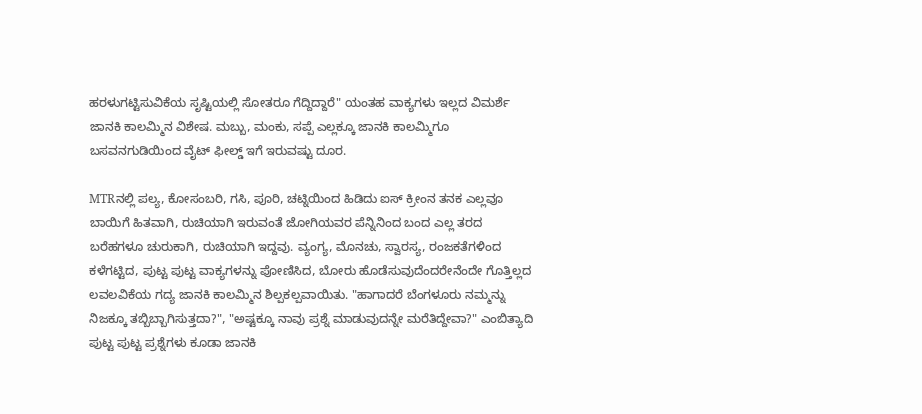ಹರಳುಗಟ್ಟಿಸುವಿಕೆಯ ಸೃಷ್ಟಿಯಲ್ಲಿ ಸೋತರೂ ಗೆದ್ದಿದ್ದಾರೆ" ಯಂತಹ ವಾಕ್ಯಗಳು ಇಲ್ಲದ ವಿಮರ್ಶೆ ಜಾನಕಿ ಕಾಲಮ್ಮಿನ ವಿಶೇಷ. ಮಬ್ಬು, ಮಂಕು, ಸಪ್ಪೆ ಎಲ್ಲಕ್ಕೂ ಜಾನಕಿ ಕಾಲಮ್ಮಿಗೂ ಬಸವನಗುಡಿಯಿಂದ ವೈಟ್ ಫೀಲ್ಡ್ ಇಗೆ ಇರುವಷ್ಟು ದೂರ.

MTRನಲ್ಲಿ ಪಲ್ಯ, ಕೋಸಂಬರಿ, ಗಸಿ, ಪೂರಿ, ಚಟ್ನಿಯಿಂದ ಹಿಡಿದು ಐಸ್ ಕ್ರೀಂನ ತನಕ ಎಲ್ಲವೂ ಬಾಯಿಗೆ ಹಿತವಾಗಿ, ರುಚಿಯಾಗಿ ಇರುವಂತೆ ಜೋಗಿಯವರ ಪೆನ್ನಿನಿಂದ ಬಂದ ಎಲ್ಲ ತರದ ಬರೆಹಗಳೂ ಚುರುಕಾಗಿ, ರುಚಿಯಾಗಿ ಇದ್ದವು. ವ್ಯಂಗ್ಯ, ಮೊನಚು, ಸ್ವಾರಸ್ಯ, ರಂಜಕತೆಗಳಿಂದ ಕಳೆಗಟ್ಟಿದ, ಪುಟ್ಟ ಪುಟ್ಟ ವಾಕ್ಯಗಳನ್ನು ಪೋಣಿಸಿದ, ಬೋರು ಹೊಡೆಸುವುದೆಂದರೇನೆಂದೇ ಗೊತ್ತಿಲ್ಲದ ಲವಲವಿಕೆಯ ಗದ್ಯ ಜಾನಕಿ ಕಾಲಮ್ಮಿನ ಶಿಲ್ಪಕಲ್ಪವಾಯಿತು. "ಹಾಗಾದರೆ ಬೆಂಗಳೂರು ನಮ್ಮನ್ನು ನಿಜಕ್ಕೂ ತಬ್ಬಿಬ್ಬಾಗಿಸುತ್ತದಾ?", "ಅಷ್ಟಕ್ಕೂ ನಾವು ಪ್ರಶ್ನೆ ಮಾಡುವುದನ್ನೇ ಮರೆತಿದ್ದೇವಾ?" ಎಂಬಿತ್ಯಾದಿ ಪುಟ್ಟ ಪುಟ್ಟ ಪ್ರಶ್ನೆಗಳು ಕೂಡಾ ಜಾನಕಿ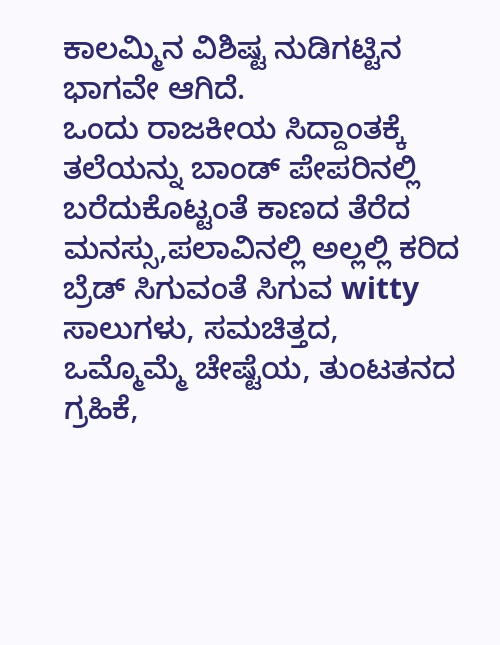ಕಾಲಮ್ಮಿನ ವಿಶಿಷ್ಟ ನುಡಿಗಟ್ಟಿನ ಭಾಗವೇ ಆಗಿದೆ.
ಒಂದು ರಾಜಕೀಯ ಸಿದ್ದಾಂತಕ್ಕೆ ತಲೆಯನ್ನು ಬಾಂಡ್ ಪೇಪರಿನಲ್ಲಿ ಬರೆದುಕೊಟ್ಟಂತೆ ಕಾಣದ ತೆರೆದ ಮನಸ್ಸು,ಪಲಾವಿನಲ್ಲಿ ಅಲ್ಲಲ್ಲಿ ಕರಿದ ಬ್ರೆಡ್ ಸಿಗುವಂತೆ ಸಿಗುವ witty ಸಾಲುಗಳು, ಸಮಚಿತ್ತದ, ಒಮ್ಮೊಮ್ಮೆ ಚೇಷ್ಟೆಯ, ತುಂಟತನದ ಗ್ರಹಿಕೆ,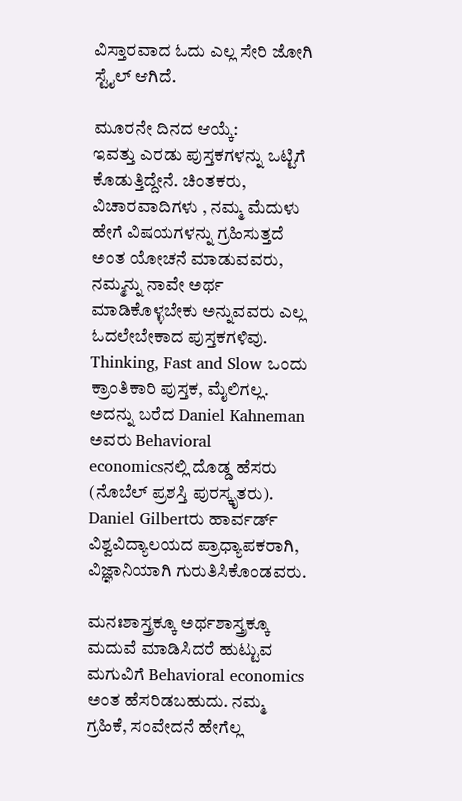ವಿಸ್ತಾರವಾದ ಓದು ಎಲ್ಲ ಸೇರಿ ಜೋಗಿ ಸ್ಟೈಲ್ ಆಗಿದೆ.

ಮೂರನೇ ದಿನದ ಆಯ್ಕೆ:
ಇವತ್ತು ಎರಡು ಪುಸ್ತಕಗಳನ್ನು ಒಟ್ಟಿಗೆ ಕೊಡುತ್ತಿದ್ದೇನೆ. ಚಿಂತಕರು, ವಿಚಾರವಾದಿಗಳು , ನಮ್ಮ ಮೆದುಳು ಹೇಗೆ ವಿಷಯಗಳನ್ನು ಗ್ರಹಿಸುತ್ತದೆ ಅಂತ ಯೋಚನೆ ಮಾಡುವವರು, ನಮ್ಮನ್ನು ನಾವೇ ಅರ್ಥ ಮಾಡಿಕೊಳ್ಳಬೇಕು ಅನ್ನುವವರು ಎಲ್ಲ ಓದಲೇಬೇಕಾದ ಪುಸ್ತಕಗಳಿವು. Thinking, Fast and Slow ಒಂದು ಕ್ರಾಂತಿಕಾರಿ ಪುಸ್ತಕ, ಮೈಲಿಗಲ್ಲ. ಅದನ್ನು ಬರೆದ Daniel Kahneman ಅವರು Behavioral economicsನಲ್ಲಿ ದೊಡ್ಡ ಹೆಸರು (ನೊಬೆಲ್ ಪ್ರಶಸ್ತಿ ಪುರಸ್ಕೃತರು). Daniel Gilbertರು ಹಾರ್ವರ್ಡ್ ವಿಶ್ವವಿದ್ಯಾಲಯದ ಪ್ರಾಧ್ಯಾಪಕರಾಗಿ, ವಿಜ್ಞಾನಿಯಾಗಿ ಗುರುತಿಸಿಕೊಂಡವರು.

ಮನಃಶಾಸ್ತ್ರಕ್ಕೂ ಅರ್ಥಶಾಸ್ತ್ರಕ್ಕೂ ಮದುವೆ ಮಾಡಿಸಿದರೆ ಹುಟ್ಟುವ ಮಗುವಿಗೆ Behavioral economics ಅಂತ ಹೆಸರಿಡಬಹುದು. ನಮ್ಮ ಗ್ರಹಿಕೆ, ಸಂವೇದನೆ ಹೇಗೆಲ್ಲ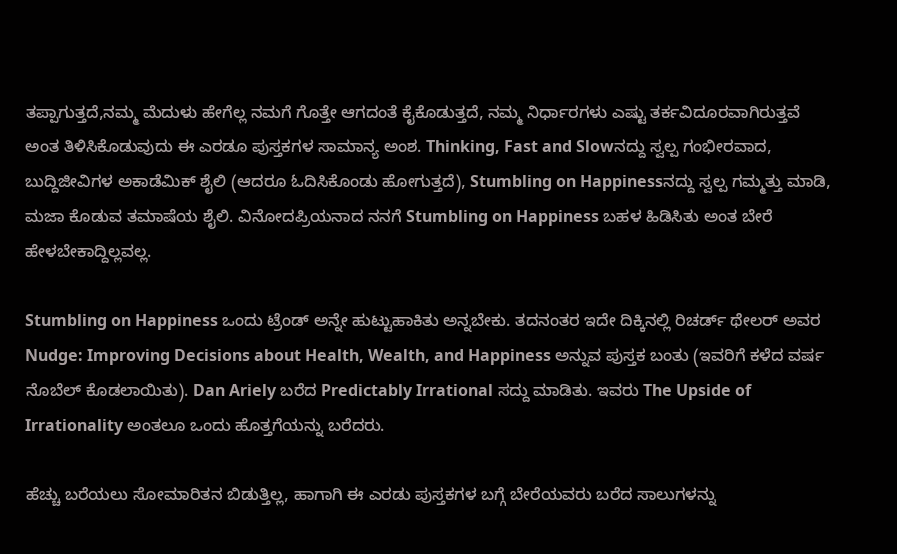ತಪ್ಪಾಗುತ್ತದೆ,ನಮ್ಮ ಮೆದುಳು ಹೇಗೆಲ್ಲ ನಮಗೆ ಗೊತ್ತೇ ಆಗದಂತೆ ಕೈಕೊಡುತ್ತದೆ, ನಮ್ಮ ನಿರ್ಧಾರಗಳು ಎಷ್ಟು ತರ್ಕವಿದೂರವಾಗಿರುತ್ತವೆ ಅಂತ ತಿಳಿಸಿಕೊಡುವುದು ಈ ಎರಡೂ ಪುಸ್ತಕಗಳ ಸಾಮಾನ್ಯ ಅಂಶ. Thinking, Fast and Slowನದ್ದು ಸ್ವಲ್ಪ ಗಂಭೀರವಾದ, ಬುದ್ದಿಜೀವಿಗಳ ಅಕಾಡೆಮಿಕ್ ಶೈಲಿ (ಆದರೂ ಓದಿಸಿಕೊಂಡು ಹೋಗುತ್ತದೆ), Stumbling on Happinessನದ್ದು ಸ್ವಲ್ಪ ಗಮ್ಮತ್ತು ಮಾಡಿ, ಮಜಾ ಕೊಡುವ ತಮಾಷೆಯ ಶೈಲಿ. ವಿನೋದಪ್ರಿಯನಾದ ನನಗೆ Stumbling on Happiness ಬಹಳ ಹಿಡಿಸಿತು ಅಂತ ಬೇರೆ ಹೇಳಬೇಕಾದ್ದಿಲ್ಲವಲ್ಲ.

Stumbling on Happiness ಒಂದು ಟ್ರೆಂಡ್ ಅನ್ನೇ ಹುಟ್ಟುಹಾಕಿತು ಅನ್ನಬೇಕು. ತದನಂತರ ಇದೇ ದಿಕ್ಕಿನಲ್ಲಿ ರಿಚರ್ಡ್ ಥೇಲರ್ ಅವರ Nudge: Improving Decisions about Health, Wealth, and Happiness ಅನ್ನುವ ಪುಸ್ತಕ ಬಂತು (ಇವರಿಗೆ ಕಳೆದ ವರ್ಷ ನೊಬೆಲ್ ಕೊಡಲಾಯಿತು). Dan Ariely ಬರೆದ Predictably Irrational ಸದ್ದು ಮಾಡಿತು. ಇವರು The Upside of Irrationality ಅಂತಲೂ ಒಂದು ಹೊತ್ತಗೆಯನ್ನು ಬರೆದರು.

ಹೆಚ್ಚು ಬರೆಯಲು ಸೋಮಾರಿತನ ಬಿಡುತ್ತಿಲ್ಲ, ಹಾಗಾಗಿ ಈ ಎರಡು ಪುಸ್ತಕಗಳ ಬಗ್ಗೆ ಬೇರೆಯವರು ಬರೆದ ಸಾಲುಗಳನ್ನು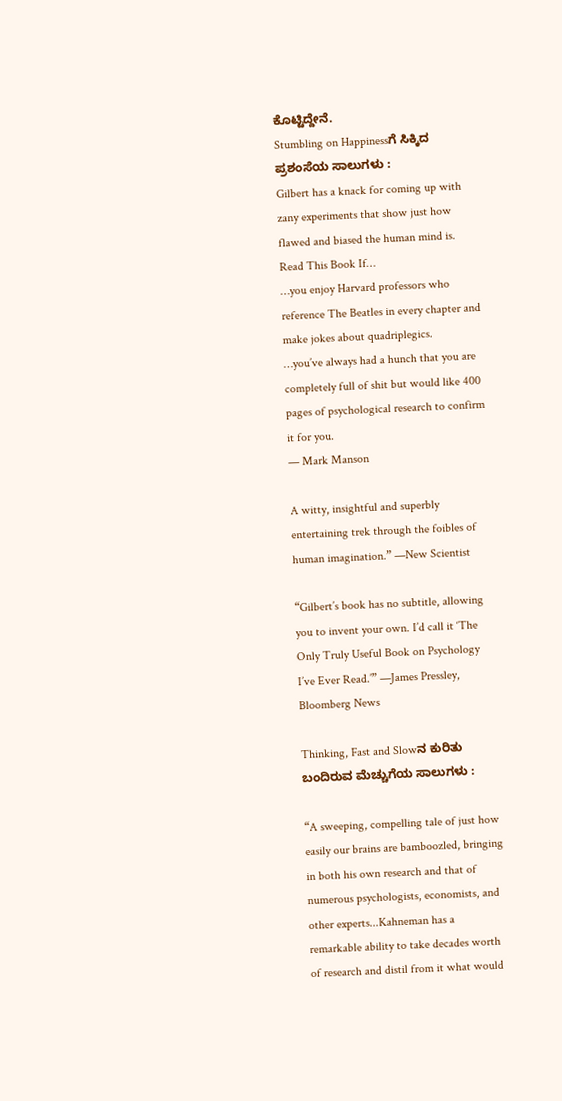ಕೊಟ್ಟಿದ್ದೇನೆ.
Stumbling on Happinessಗೆ ಸಿಕ್ಕಿದ ಪ್ರಶಂಸೆಯ ಸಾಲುಗಳು :
Gilbert has a knack for coming up with zany experiments that show just how flawed and biased the human mind is. Read This Book If…
…you enjoy Harvard professors who reference The Beatles in every chapter and make jokes about quadriplegics.
…you’ve always had a hunch that you are completely full of shit but would like 400 pages of psychological research to confirm it for you.
— Mark Manson

A witty, insightful and superbly entertaining trek through the foibles of human imagination.” —New Scientist

“Gilbert’s book has no subtitle, allowing you to invent your own. I’d call it ‘The Only Truly Useful Book on Psychology I’ve Ever Read.’” —James Pressley, Bloomberg News

Thinking, Fast and Slowನ ಕುರಿತು ಬಂದಿರುವ ಮೆಚ್ಚುಗೆಯ ಸಾಲುಗಳು :

“A sweeping, compelling tale of just how easily our brains are bamboozled, bringing in both his own research and that of numerous psychologists, economists, and other experts...Kahneman has a remarkable ability to take decades worth of research and distil from it what would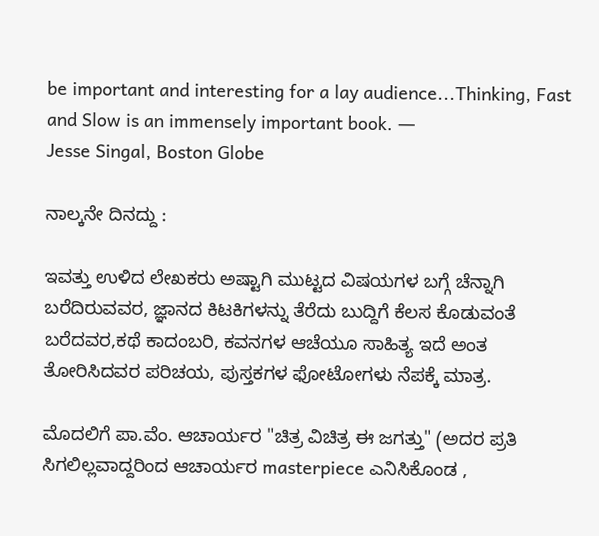be important and interesting for a lay audience...Thinking, Fast and Slow is an immensely important book. ―
Jesse Singal, Boston Globe

ನಾಲ್ಕನೇ ದಿನದ್ದು :

ಇವತ್ತು ಉಳಿದ ಲೇಖಕರು ಅಷ್ಟಾಗಿ ಮುಟ್ಟದ ವಿಷಯಗಳ ಬಗ್ಗೆ ಚೆನ್ನಾಗಿ ಬರೆದಿರುವವರ, ಜ್ಞಾನದ ಕಿಟಕಿಗಳನ್ನು ತೆರೆದು ಬುದ್ದಿಗೆ ಕೆಲಸ ಕೊಡುವಂತೆ ಬರೆದವರ,ಕಥೆ ಕಾದಂಬರಿ, ಕವನಗಳ ಆಚೆಯೂ ಸಾಹಿತ್ಯ ಇದೆ ಅಂತ ತೋರಿಸಿದವರ ಪರಿಚಯ, ಪುಸ್ತಕಗಳ ಫೋಟೋಗಳು ನೆಪಕ್ಕೆ ಮಾತ್ರ.

ಮೊದಲಿಗೆ ಪಾ.ವೆಂ. ಆಚಾರ್ಯರ "ಚಿತ್ರ ವಿಚಿತ್ರ ಈ ಜಗತ್ತು" (ಅದರ ಪ್ರತಿ ಸಿಗಲಿಲ್ಲವಾದ್ದರಿಂದ ಆಚಾರ್ಯರ masterpiece ಎನಿಸಿಕೊಂಡ ,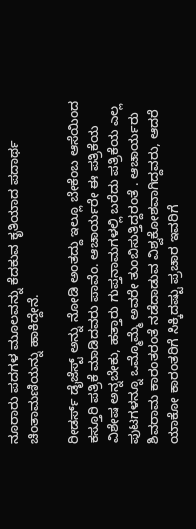ನೂರಾರು ಪದಗಳ ಮೂಲವನ್ನು ಕೆದಕುವ ಕೃತಿಯಾದ ಪದಾರ್ಥ ಚಿಂತಾಮಣಿಯನ್ನು ಹಾಕಿದ್ದೇನೆ.

ರೀಡರ್ಸ್ ಡೈಜೆಸ್ಟ್ ಅನ್ನು ನೋಡಿ ಅಂತದ್ದು ಇಲ್ಲೂ ಬೇಕೆಂಬ ಆಸೆಯಿಂದ ಕಸ್ತೂರಿ ಪತ್ರಿಕೆ ಮಾಡಿದವರು ಪಾವೆಂ. ಆಚಾರ್ಯರೇ ಈ ಪತ್ರಿಕೆಯ ವಿಶೇಷ ಅನ್ನಬೇಕು, ಹತ್ತಾರು ಗುಪ್ತನಾಮಗಳಲ್ಲಿ ಬರೆದು ಪತ್ರಿಕೆಯ ಎಲ್ಲ ಪುಟಗಳನ್ನೂ ಒಮ್ಮೊಮ್ಮೆ ಅವರೇ ತುಂಬಿಸುತ್ತಿದ್ದರಂತೆ . ಆಚಾರ್ಯರು ಶಿವರಾಮ ಕಾರಂತರಂತೆ ನಡೆದಾಡುವ ವಿಶ್ವಕೋಶವಾಗಿದ್ದವರು, ಆದರೆ ಯಾಕೋ ಕಾರಂತರಿಗೆ ಸಿಕ್ಕಿದಷ್ಟು ಪ್ರಚಾರ ಇವರಿಗೆ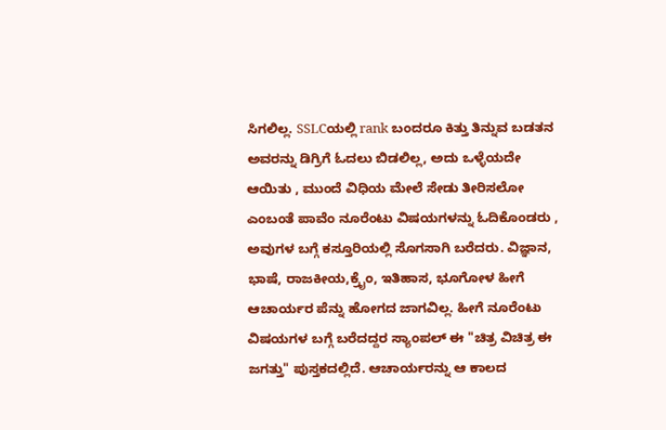ಸಿಗಲಿಲ್ಲ. SSLCಯಲ್ಲಿ rank ಬಂದರೂ ಕಿತ್ತು ತಿನ್ನುವ ಬಡತನ ಅವರನ್ನು ಡಿಗ್ರಿಗೆ ಓದಲು ಬಿಡಲಿಲ್ಲ, ಅದು ಒಳ್ಳೆಯದೇ ಆಯಿತು , ಮುಂದೆ ವಿಧಿಯ ಮೇಲೆ ಸೇಡು ತೀರಿಸಲೋ ಎಂಬಂತೆ ಪಾವೆಂ ನೂರೆಂಟು ವಿಷಯಗಳನ್ನು ಓದಿಕೊಂಡರು , ಅವುಗಳ ಬಗ್ಗೆ ಕಸ್ತೂರಿಯಲ್ಲಿ ಸೊಗಸಾಗಿ ಬರೆದರು. ವಿಜ್ಞಾನ, ಭಾಷೆ, ರಾಜಕೀಯ,ಕ್ರೈಂ, ಇತಿಹಾಸ, ಭೂಗೋಳ ಹೀಗೆ ಆಚಾರ್ಯರ ಪೆನ್ನು ಹೋಗದ ಜಾಗವಿಲ್ಲ. ಹೀಗೆ ನೂರೆಂಟು ವಿಷಯಗಳ ಬಗ್ಗೆ ಬರೆದದ್ದರ ಸ್ಯಾಂಪಲ್ ಈ "ಚಿತ್ರ ವಿಚಿತ್ರ ಈ ಜಗತ್ತು" ಪುಸ್ತಕದಲ್ಲಿದೆ. ಆಚಾರ್ಯರನ್ನು ಆ ಕಾಲದ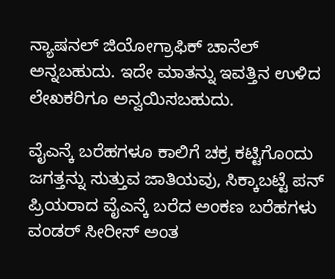ನ್ಯಾಷನಲ್ ಜಿಯೋಗ್ರಾಫಿಕ್ ಚಾನೆಲ್ ಅನ್ನಬಹುದು. ಇದೇ ಮಾತನ್ನು ಇವತ್ತಿನ ಉಳಿದ ಲೇಖಕರಿಗೂ ಅನ್ವಯಿಸಬಹುದು.

ವೈಎನ್ಕೆ ಬರೆಹಗಳೂ ಕಾಲಿಗೆ ಚಕ್ರ ಕಟ್ಟಿಗೊಂದು ಜಗತ್ತನ್ನು ಸುತ್ತುವ ಜಾತಿಯವು, ಸಿಕ್ಕಾಬಟ್ಟೆ ಪನ್ ಪ್ರಿಯರಾದ ವೈಎನ್ಕೆ ಬರೆದ ಅಂಕಣ ಬರೆಹಗಳು ವಂಡರ್ ಸೀರೀಸ್ ಅಂತ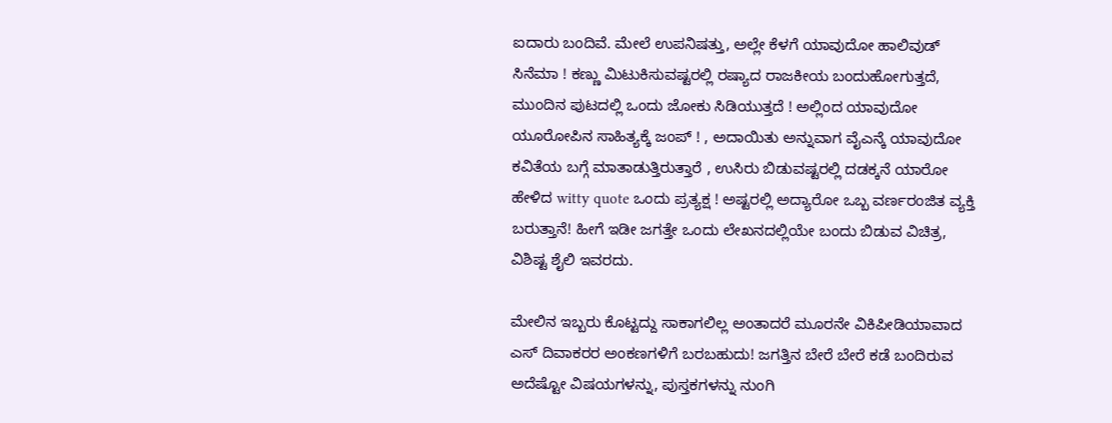ಐದಾರು ಬಂದಿವೆ. ಮೇಲೆ ಉಪನಿಷತ್ತು, ಅಲ್ಲೇ ಕೆಳಗೆ ಯಾವುದೋ ಹಾಲಿವುಡ್ ಸಿನೆಮಾ ! ಕಣ್ಣು ಮಿಟುಕಿಸುವಷ್ಟರಲ್ಲಿ ರಷ್ಯಾದ ರಾಜಕೀಯ ಬಂದುಹೋಗುತ್ತದೆ, ಮುಂದಿನ ಪುಟದಲ್ಲಿ ಒಂದು ಜೋಕು ಸಿಡಿಯುತ್ತದೆ ! ಅಲ್ಲಿಂದ ಯಾವುದೋ ಯೂರೋಪಿನ ಸಾಹಿತ್ಯಕ್ಕೆ ಜಂಪ್ ! , ಅದಾಯಿತು ಅನ್ನುವಾಗ ವೈಎನ್ಕೆ ಯಾವುದೋ ಕವಿತೆಯ ಬಗ್ಗೆ ಮಾತಾಡುತ್ತಿರುತ್ತಾರೆ , ಉಸಿರು ಬಿಡುವಷ್ಟರಲ್ಲಿ ದಡಕ್ಕನೆ ಯಾರೋ ಹೇಳಿದ witty quote ಒಂದು ಪ್ರತ್ಯಕ್ಷ ! ಅಷ್ಟರಲ್ಲಿ ಅದ್ಯಾರೋ ಒಬ್ಬ ವರ್ಣರಂಜಿತ ವ್ಯಕ್ತಿ ಬರುತ್ತಾನೆ! ಹೀಗೆ ಇಡೀ ಜಗತ್ತೇ ಒಂದು ಲೇಖನದಲ್ಲಿಯೇ ಬಂದು ಬಿಡುವ ವಿಚಿತ್ರ, ವಿಶಿಷ್ಟ ಶೈಲಿ ಇವರದು.

ಮೇಲಿನ ಇಬ್ಬರು ಕೊಟ್ಟದ್ದು ಸಾಕಾಗಲಿಲ್ಲ ಅಂತಾದರೆ ಮೂರನೇ ವಿಕಿಪೀಡಿಯಾವಾದ ಎಸ್ ದಿವಾಕರರ ಅಂಕಣಗಳಿಗೆ ಬರಬಹುದು! ಜಗತ್ತಿನ ಬೇರೆ ಬೇರೆ ಕಡೆ ಬಂದಿರುವ ಅದೆಷ್ಟೋ ವಿಷಯಗಳನ್ನು, ಪುಸ್ತಕಗಳನ್ನು ನುಂಗಿ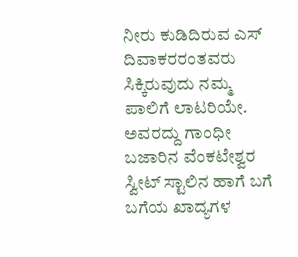ನೀರು ಕುಡಿದಿರುವ ಎಸ್ ದಿವಾಕರರಂತವರು ಸಿಕ್ಕಿರುವುದು ನಮ್ಮ ಪಾಲಿಗೆ ಲಾಟರಿಯೇ. ಅವರದ್ದು ಗಾಂಧೀ ಬಜಾರಿನ ವೆಂಕಟೇಶ್ವರ ಸ್ವೀಟ್ ಸ್ಟಾಲಿನ ಹಾಗೆ ಬಗೆ ಬಗೆಯ ಖಾದ್ಯಗಳ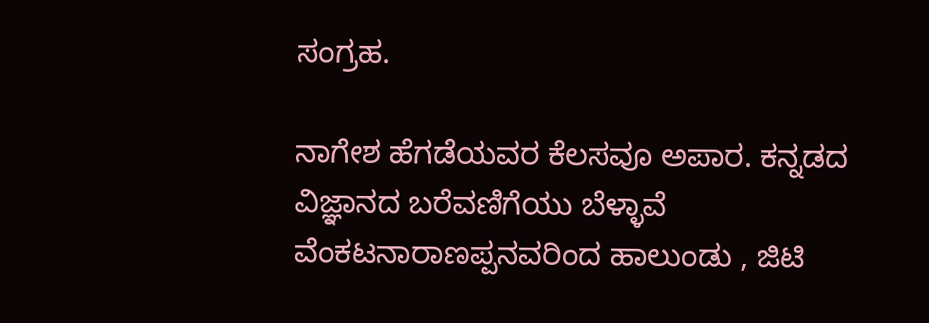ಸಂಗ್ರಹ.

ನಾಗೇಶ ಹೆಗಡೆಯವರ ಕೆಲಸವೂ ಅಪಾರ. ಕನ್ನಡದ ವಿಜ್ಞಾನದ ಬರೆವಣಿಗೆಯು ಬೆಳ್ಳಾವೆ ವೆಂಕಟನಾರಾಣಪ್ಪನವರಿಂದ ಹಾಲುಂಡು , ಜಿಟಿ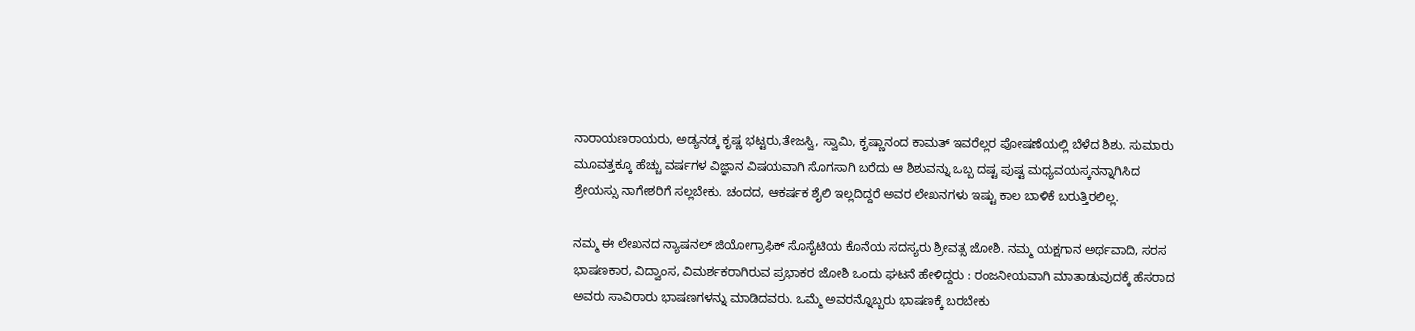ನಾರಾಯಣರಾಯರು, ಅಡ್ಯನಡ್ಕ ಕೃಷ್ಣ ಭಟ್ಟರು,ತೇಜಸ್ವಿ, ಸ್ವಾಮಿ, ಕೃಷ್ಣಾನಂದ ಕಾಮತ್ ಇವರೆಲ್ಲರ ಪೋಷಣೆಯಲ್ಲಿ ಬೆಳೆದ ಶಿಶು. ಸುಮಾರು ಮೂವತ್ತಕ್ಕೂ ಹೆಚ್ಚು ವರ್ಷಗಳ ವಿಜ್ಞಾನ ವಿಷಯವಾಗಿ ಸೊಗಸಾಗಿ ಬರೆದು ಆ ಶಿಶುವನ್ನು ಒಬ್ಬ ದಷ್ಟ ಪುಷ್ಟ ಮಧ್ಯವಯಸ್ಕನನ್ನಾಗಿಸಿದ ಶ್ರೇಯಸ್ಸು ನಾಗೇಶರಿಗೆ ಸಲ್ಲಬೇಕು. ಚಂದದ, ಆಕರ್ಷಕ ಶೈಲಿ ಇಲ್ಲದಿದ್ದರೆ ಅವರ ಲೇಖನಗಳು ಇಷ್ಟು ಕಾಲ ಬಾಳಿಕೆ ಬರುತ್ತಿರಲಿಲ್ಲ.

ನಮ್ಮ ಈ ಲೇಖನದ ನ್ಯಾಷನಲ್ ಜಿಯೋಗ್ರಾಫಿಕ್ ಸೊಸೈಟಿಯ ಕೊನೆಯ ಸದಸ್ಯರು ಶ್ರೀವತ್ಸ ಜೋಶಿ. ನಮ್ಮ ಯಕ್ಷಗಾನ ಅರ್ಥವಾದಿ, ಸರಸ ಭಾಷಣಕಾರ, ವಿದ್ವಾಂಸ, ವಿಮರ್ಶಕರಾಗಿರುವ ಪ್ರಭಾಕರ ಜೋಶಿ ಒಂದು ಘಟನೆ ಹೇಳಿದ್ದರು : ರಂಜನೀಯವಾಗಿ ಮಾತಾಡುವುದಕ್ಕೆ ಹೆಸರಾದ ಅವರು ಸಾವಿರಾರು ಭಾಷಣಗಳನ್ನು ಮಾಡಿದವರು. ಒಮ್ಮೆ ಅವರನ್ನೊಬ್ಬರು ಭಾಷಣಕ್ಕೆ ಬರಬೇಕು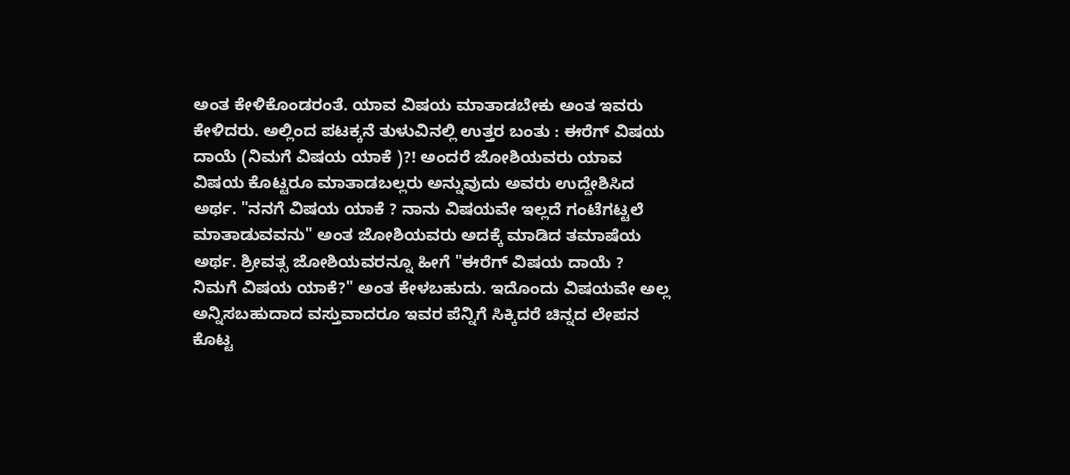ಅಂತ ಕೇಳಿಕೊಂಡರಂತೆ. ಯಾವ ವಿಷಯ ಮಾತಾಡಬೇಕು ಅಂತ ಇವರು ಕೇಳಿದರು. ಅಲ್ಲಿಂದ ಪಟಕ್ಕನೆ ತುಳುವಿನಲ್ಲಿ ಉತ್ತರ ಬಂತು : ಈರೆಗ್ ವಿಷಯ ದಾಯೆ (ನಿಮಗೆ ವಿಷಯ ಯಾಕೆ )?! ಅಂದರೆ ಜೋಶಿಯವರು ಯಾವ ವಿಷಯ ಕೊಟ್ಟರೂ ಮಾತಾಡಬಲ್ಲರು ಅನ್ನುವುದು ಅವರು ಉದ್ದೇಶಿಸಿದ ಅರ್ಥ. "ನನಗೆ ವಿಷಯ ಯಾಕೆ ? ನಾನು ವಿಷಯವೇ ಇಲ್ಲದೆ ಗಂಟೆಗಟ್ಟಲೆ ಮಾತಾಡುವವನು" ಅಂತ ಜೋಶಿಯವರು ಅದಕ್ಕೆ ಮಾಡಿದ ತಮಾಷೆಯ ಅರ್ಥ. ಶ್ರೀವತ್ಸ ಜೋಶಿಯವರನ್ನೂ ಹೀಗೆ "ಈರೆಗ್ ವಿಷಯ ದಾಯೆ ? ನಿಮಗೆ ವಿಷಯ ಯಾಕೆ?" ಅಂತ ಕೇಳಬಹುದು. ಇದೊಂದು ವಿಷಯವೇ ಅಲ್ಲ ಅನ್ನಿಸಬಹುದಾದ ವಸ್ತುವಾದರೂ ಇವರ ಪೆನ್ನಿಗೆ ಸಿಕ್ಕಿದರೆ ಚಿನ್ನದ ಲೇಪನ ಕೊಟ್ಟ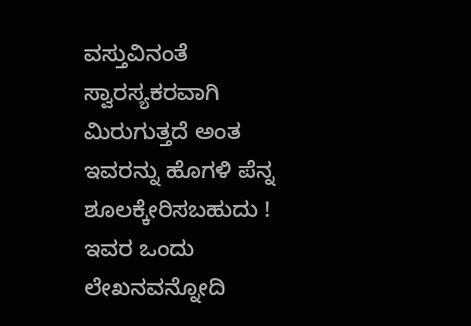ವಸ್ತುವಿನಂತೆ ಸ್ವಾರಸ್ಯಕರವಾಗಿ ಮಿರುಗುತ್ತದೆ ಅಂತ ಇವರನ್ನು ಹೊಗಳಿ ಪೆನ್ನ ಶೂಲಕ್ಕೇರಿಸಬಹುದು ! ಇವರ ಒಂದು ಲೇಖನವನ್ನೋದಿ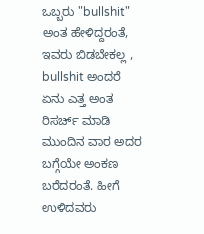ಒಬ್ಬರು "bullshit" ಅಂತ ಹೇಳಿದ್ದರಂತೆ, ಇವರು ಬಿಡಬೇಕಲ್ಲ , bullshit ಅಂದರೆ ಏನು ಎತ್ತ ಅಂತ ರಿಸರ್ಚ್ ಮಾಡಿ ಮುಂದಿನ ವಾರ ಅದರ ಬಗ್ಗೆಯೇ ಅಂಕಣ ಬರೆದರಂತೆ. ಹೀಗೆ ಉಳಿದವರು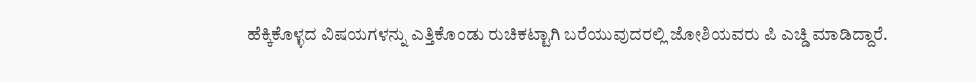ಹೆಕ್ಕಿಕೊಳ್ಳದ ವಿಷಯಗಳನ್ನು ಎತ್ತಿಕೊಂಡು ರುಚಿಕಟ್ಟಾಗಿ ಬರೆಯುವುದರಲ್ಲಿ ಜೋಶಿಯವರು ಪಿ ಎಚ್ಡಿ ಮಾಡಿದ್ದಾರೆ.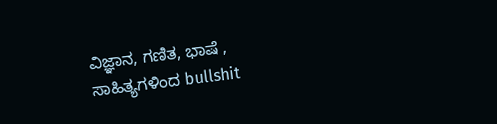ವಿಜ್ಞಾನ, ಗಣಿತ, ಭಾಷೆ , ಸಾಹಿತ್ಯಗಳಿಂದ bullshit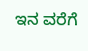ಇನ ವರೆಗೆ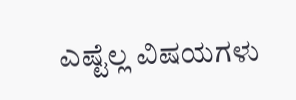ಎಷ್ಟೆಲ್ಲ ವಿಷಯಗಳು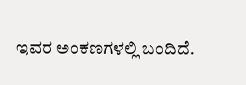ಇವರ ಅಂಕಣಗಳಲ್ಲಿ ಬಂದಿದೆ.